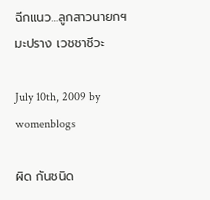ฉีกแนว…ลูกสาวนายกฯ มะปราง เวชชาชีวะ

July 10th, 2009 by womenblogs

ผิด กันชนิด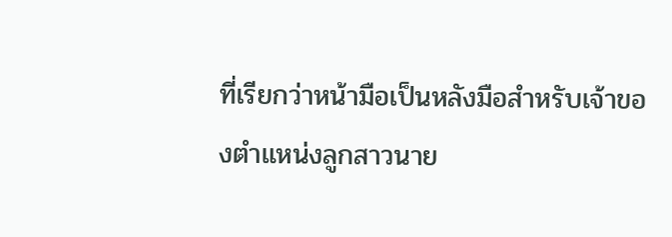ที่เรียกว่าหน้ามือเป็นหลังมือสำหรับเจ้าของตำแหน่งลูกสาวนาย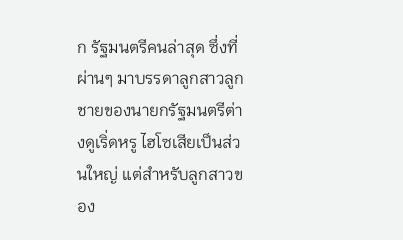ก รัฐมนตรีคนล่าสุด ซึ่งที่ผ่านๆ มาบรรดาลูกสาวลูกชายของนายกรัฐมนตรีต่างดูเริ่ดหรู ไฮโซเสียเป็นส่วนใหญ่ แต่สำหรับลูกสาวของ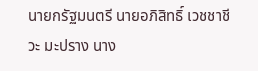นายกรัฐมนตรี นายอภิสิทธิ์ เวชชาชีวะ มะปราง นาง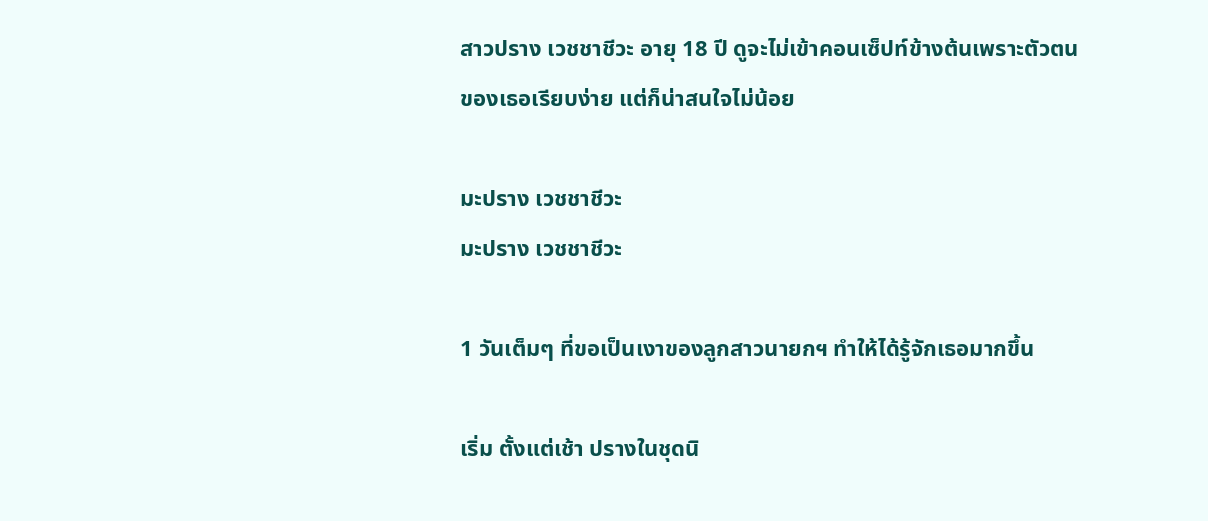สาวปราง เวชชาชีวะ อายุ 18 ปี ดูจะไม่เข้าคอนเซ็ปท์ข้างต้นเพราะตัวตนของเธอเรียบง่าย แต่ก็น่าสนใจไม่น้อย

มะปราง เวชชาชีวะ
มะปราง เวชชาชีวะ

1 วันเต็มๆ ที่ขอเป็นเงาของลูกสาวนายกฯ ทำให้ได้รู้จักเธอมากขึ้น

เริ่ม ตั้งแต่เช้า ปรางในชุดนิ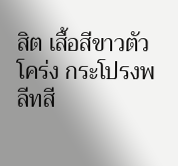สิต เสื้อสีขาวตัวโคร่ง กระโปรงพลีทสี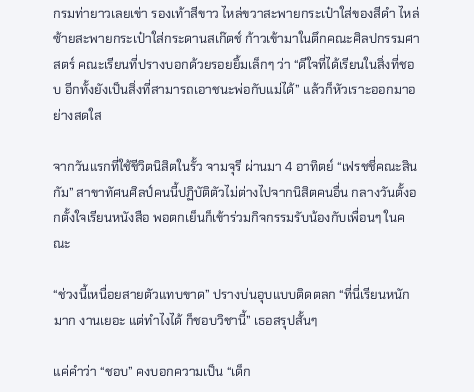กรมท่ายาวเลยเข่า รองเท้าสีขาว ไหล่ขวาสะพายกระเป๋าใส่ของสีดำ ไหล่ซ้ายสะพายกระเป๋าใส่กระดานสเก๊ตช์ ก้าวเข้ามาในตึกคณะศิลปกรรมศาสตร์ คณะเรียนที่ปรางบอกด้วยรอยยิ้มเล็กๆ ว่า “ดีใจที่ได้เรียนในสิ่งที่ชอบ อีกทั้งยังเป็นสิ่งที่สามารถเอาชนะพ่อกับแม่ได้” แล้วก็หัวเราะออกมาอย่างสดใส

จากวันแรกที่ใช้ชีวิตนิสิตในรั้ว จามจุรี ผ่านมา 4 อาทิตย์ “เฟรชชี่คณะสินกัม” สาขาทัศนศิลป์คนนี้ปฏิบัติตัวไม่ต่างไปจากนิสิตคนอื่น กลางวันตั้งอกตั้งใจเรียนหนังสือ พอตกเย็นก็เข้าร่วมกิจกรรมรับน้องกับเพื่อนๆ ในคณะ

“ช่วงนี้เหนื่อยสายตัวแทบขาด” ปรางบ่นอุบแบบติดตลก “ที่นี่เรียนหนักมาก งานเยอะ แต่ทำไงได้ ก็ชอบวิชานี้” เธอสรุปสั้นๆ

แค่คำว่า “ชอบ” คงบอกความเป็น “เด็ก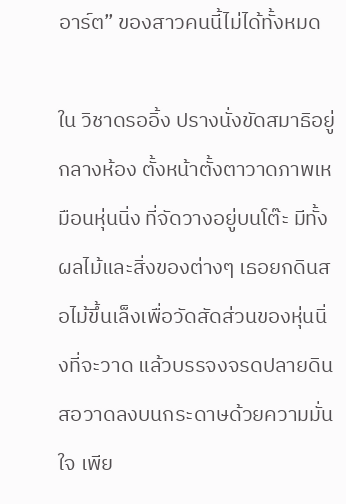อาร์ต” ของสาวคนนี้ไม่ได้ทั้งหมด

ใน วิชาดรออิ้ง ปรางนั่งขัดสมาธิอยู่กลางห้อง ตั้งหน้าตั้งตาวาดภาพเหมือนหุ่นนิ่ง ที่จัดวางอยู่บนโต๊ะ มีทั้งผลไม้และสิ่งของต่างๆ เธอยกดินสอไม้ขึ้นเล็งเพื่อวัดสัดส่วนของหุ่นนิ่งที่จะวาด แล้วบรรจงจรดปลายดินสอวาดลงบนกระดาษด้วยความมั่นใจ เพีย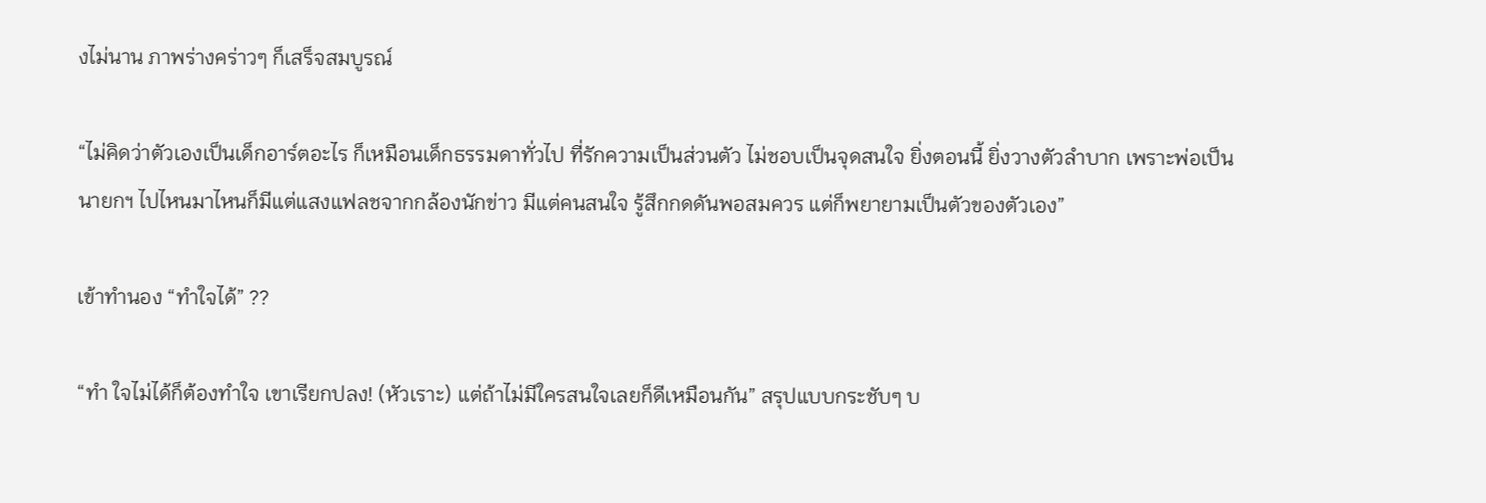งไม่นาน ภาพร่างคร่าวๆ ก็เสร็จสมบูรณ์

“ไม่คิดว่าตัวเองเป็นเด็กอาร์ตอะไร ก็เหมือนเด็กธรรมดาทั่วไป ที่รักความเป็นส่วนตัว ไม่ชอบเป็นจุดสนใจ ยิ่งตอนนี้ ยิ่งวางตัวลำบาก เพราะพ่อเป็นนายกฯ ไปไหนมาไหนก็มีแต่แสงแฟลชจากกล้องนักข่าว มีแต่คนสนใจ รู้สึกกดดันพอสมควร แต่ก็พยายามเป็นตัวของตัวเอง”

เข้าทำนอง “ทำใจได้” ??

“ทำ ใจไม่ได้ก็ต้องทำใจ เขาเรียกปลง! (หัวเราะ) แต่ถ้าไม่มีใครสนใจเลยก็ดีเหมือนกัน” สรุปแบบกระชับๆ บ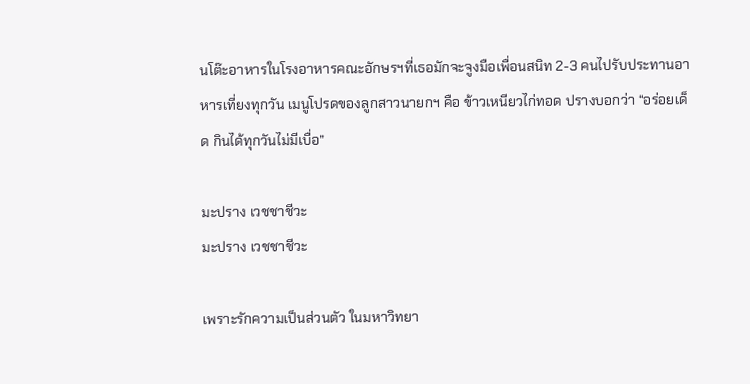นโต๊ะอาหารในโรงอาหารคณะอักษรฯที่เธอมักจะจูงมือเพื่อนสนิท 2-3 คนไปรับประทานอาหารเที่ยงทุกวัน เมนูโปรดของลูกสาวนายกฯ คือ ข้าวเหนียวไก่ทอด ปรางบอกว่า “อร่อยเด็ด กินได้ทุกวันไม่มีเบื่อ”

มะปราง เวชชาชีวะ
มะปราง เวชชาชีวะ

เพราะรักความเป็นส่วนตัว ในมหาวิทยา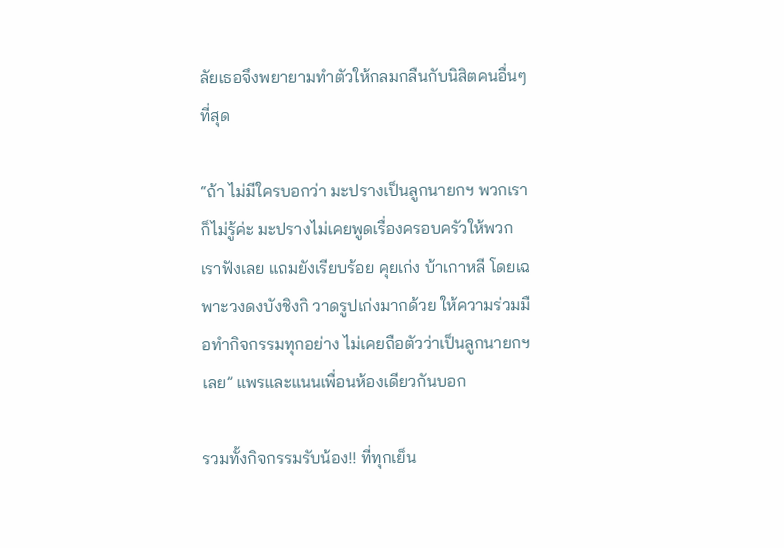ลัยเธอจึงพยายามทำตัวให้กลมกลืนกับนิสิตคนอื่นๆ ที่สุด

“ถ้า ไม่มีใครบอกว่า มะปรางเป็นลูกนายกฯ พวกเราก็ไม่รู้ค่ะ มะปรางไม่เคยพูดเรื่องครอบครัวให้พวกเราฟังเลย แถมยังเรียบร้อย คุยเก่ง บ้าเกาหลี โดยเฉพาะวงดงบังชิงกิ วาดรูปเก่งมากด้วย ให้ความร่วมมือทำกิจกรรมทุกอย่าง ไม่เคยถือตัวว่าเป็นลูกนายกฯเลย” แพรและแนนเพื่อนห้องเดียวกันบอก

รวมทั้งกิจกรรมรับน้อง!! ที่ทุกเย็น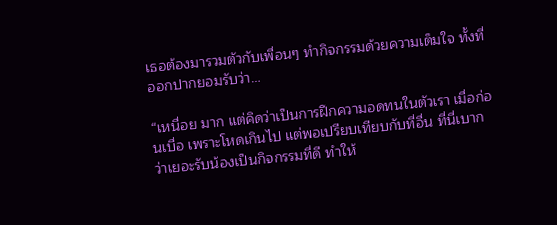เธอต้องมารวมตัวกับเพื่อนๆ ทำกิจกรรมด้วยความเต็มใจ ทั้งที่ออกปากยอมรับว่า…

“เหนื่อย มาก แต่คิดว่าเป็นการฝึกความอดทนในตัวเรา เมื่อก่อนเบื่อ เพราะโหดเกินไป แต่พอเปรียบเทียบกับที่อื่น ที่นี่เบากว่าเยอะรับน้องเป็นกิจกรรมที่ดี ทำให้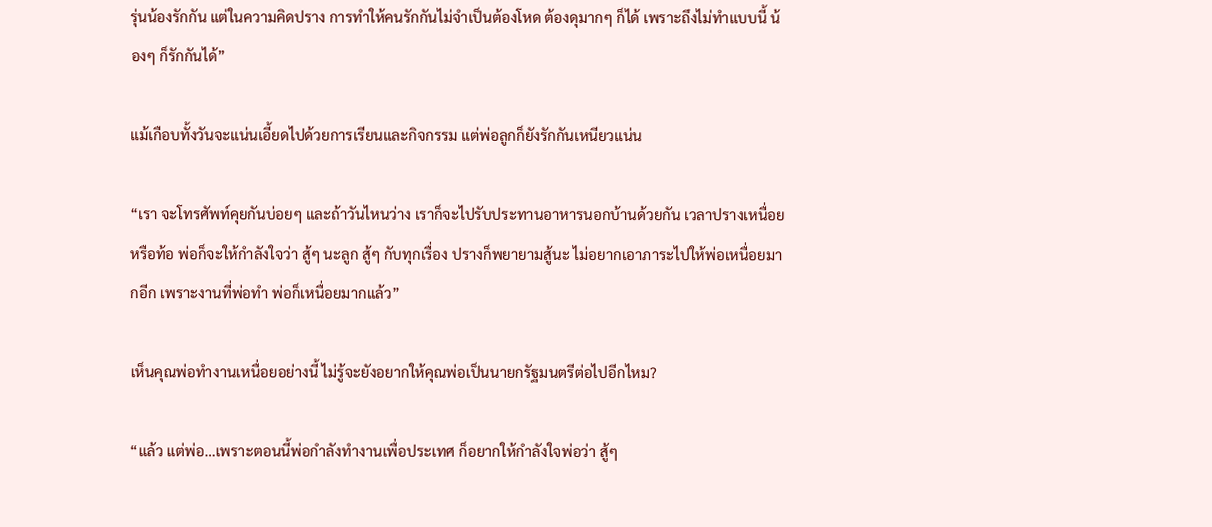รุ่นน้องรักกัน แต่ในความคิดปราง การทำให้คนรักกันไม่จำเป็นต้องโหด ต้องดุมากๆ ก็ได้ เพราะถึงไม่ทำแบบนี้ น้องๆ ก็รักกันได้”

แม้เกือบทั้งวันจะแน่นเอี้ยดไปด้วยการเรียนและกิจกรรม แต่พ่อลูกก็ยังรักกันเหนียวแน่น

“เรา จะโทรศัพท์คุยกันบ่อยๆ และถ้าวันไหนว่าง เราก็จะไปรับประทานอาหารนอกบ้านด้วยกัน เวลาปรางเหนื่อยหรือท้อ พ่อก็จะให้กำลังใจว่า สู้ๆ นะลูก สู้ๆ กับทุกเรื่อง ปรางก็พยายามสู้นะ ไม่อยากเอาภาระไปให้พ่อเหนื่อยมากอีก เพราะงานที่พ่อทำ พ่อก็เหนื่อยมากแล้ว”

เห็นคุณพ่อทำงานเหนื่อยอย่างนี้ ไม่รู้จะยังอยากให้คุณพ่อเป็นนายกรัฐมนตรีต่อไปอีกไหม?

“แล้ว แต่พ่อ…เพราะตอนนี้พ่อกำลังทำงานเพื่อประเทศ ก็อยากให้กำลังใจพ่อว่า สู้ๆ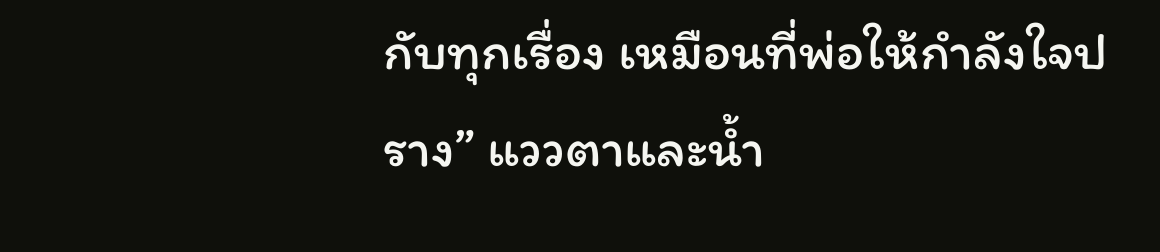กับทุกเรื่อง เหมือนที่พ่อให้กำลังใจปราง” แววตาและน้ำ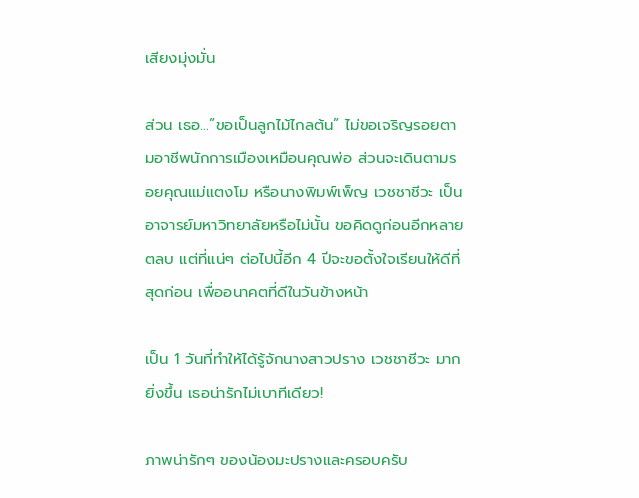เสียงมุ่งมั่น

ส่วน เธอ…”ขอเป็นลูกไม้ไกลต้น” ไม่ขอเจริญรอยตามอาชีพนักการเมืองเหมือนคุณพ่อ ส่วนจะเดินตามรอยคุณแม่แตงโม หรือนางพิมพ์เพ็ญ เวชชาชีวะ เป็นอาจารย์มหาวิทยาลัยหรือไม่นั้น ขอคิดดูก่อนอีกหลายตลบ แต่ที่แน่ๆ ต่อไปนี้อีก 4 ปีจะขอตั้งใจเรียนให้ดีที่สุดก่อน เพื่ออนาคตที่ดีในวันข้างหน้า

เป็น 1 วันที่ทำให้ได้รู้จักนางสาวปราง เวชชาชีวะ มากยิ่งขึ้น เธอน่ารักไม่เบาทีเดียว!

ภาพน่ารักๆ ของน้องมะปรางและครอบครับ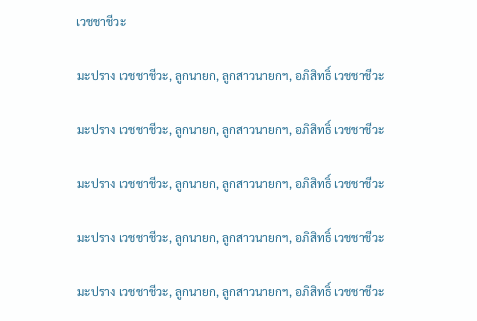เวชชาชีวะ

มะปราง เวชชาชีวะ, ลูกนายก, ลูกสาวนายกฯ, อภิสิทธิ์ เวชชาชีวะ

มะปราง เวชชาชีวะ, ลูกนายก, ลูกสาวนายกฯ, อภิสิทธิ์ เวชชาชีวะ

มะปราง เวชชาชีวะ, ลูกนายก, ลูกสาวนายกฯ, อภิสิทธิ์ เวชชาชีวะ

มะปราง เวชชาชีวะ, ลูกนายก, ลูกสาวนายกฯ, อภิสิทธิ์ เวชชาชีวะ

มะปราง เวชชาชีวะ, ลูกนายก, ลูกสาวนายกฯ, อภิสิทธิ์ เวชชาชีวะ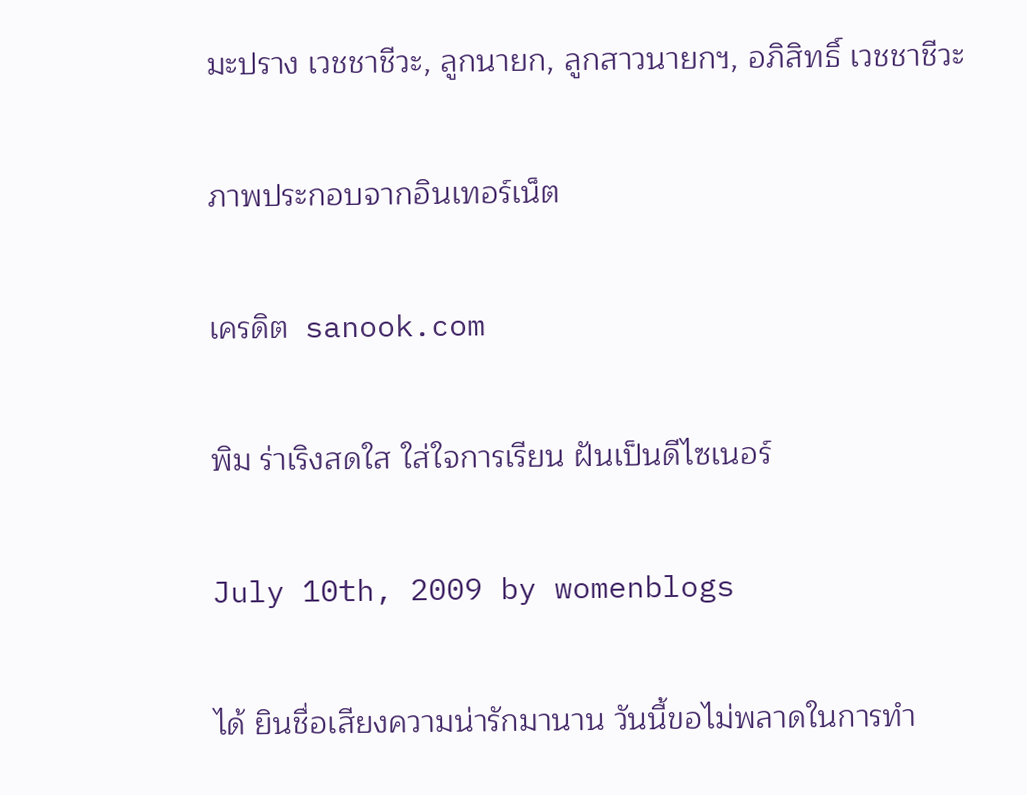มะปราง เวชชาชีวะ, ลูกนายก, ลูกสาวนายกฯ, อภิสิทธิ์ เวชชาชีวะ

ภาพประกอบจากอินเทอร์เน็ต

เครดิต  sanook.com

พิม ร่าเริงสดใส ใส่ใจการเรียน ฝันเป็นดีไซเนอร์

July 10th, 2009 by womenblogs

ได้ ยินชื่อเสียงความน่ารักมานาน วันนี้ขอไม่พลาดในการทำ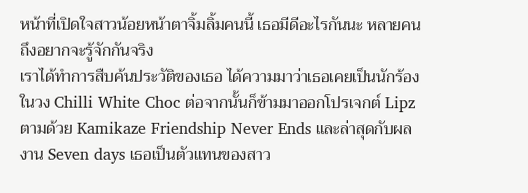หน้าที่เปิดใจสาวน้อยหน้าตาจิ้มลิ้มคนนี้ เธอมีดีอะไรกันนะ หลายคนถึงอยากจะรู้จักกันจริง
เราได้ทำการสืบค้นประวัติของเธอ ได้ความมาว่าเธอเคยเป็นนักร้องในวง Chilli White Choc ต่อจากนั้นก็ข้ามมาออกโปรเจกต์ Lipz ตามด้วย Kamikaze Friendship Never Ends และล่าสุดกับผลงาน Seven days เธอเป็นตัวแทนของสาว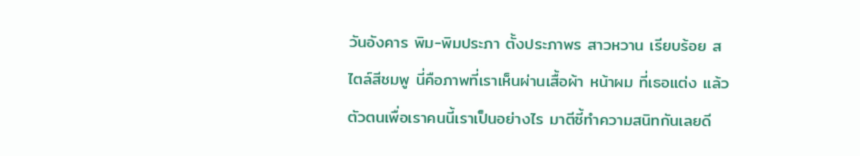วันอังคาร พิม-พิมประภา ตั้งประภาพร สาวหวาน เรียบร้อย สไตล์สีชมพู นี่คือภาพที่เราเห็นผ่านเสื้อผ้า หน้าผม ที่เธอแต่ง แล้วตัวตนเพื่อเราคนนี้เราเป็นอย่างไร มาตีซี้ทำความสนิทกันเลยดี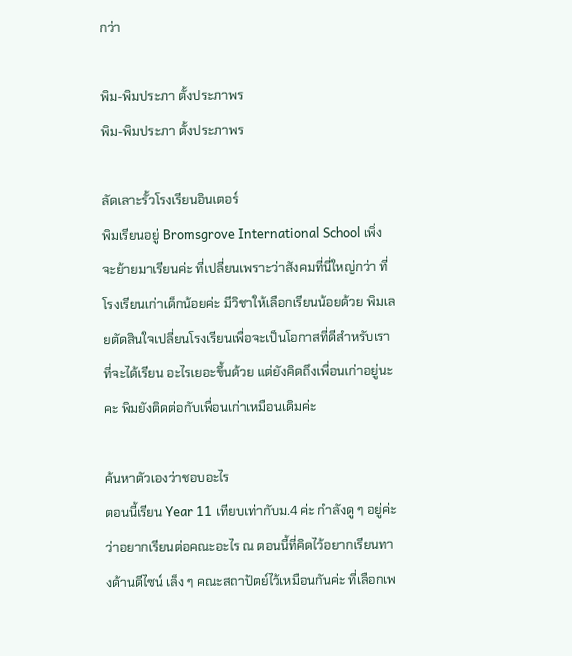กว่า

พิม-พิมประภา ตั้งประภาพร
พิม-พิมประภา ตั้งประภาพร

ลัดเลาะรั้วโรงเรียนอินเตอร์
พิมเรียนอยู่ Bromsgrove International School เพิ่งจะย้ายมาเรียนค่ะ ที่เปลี่ยนเพราะว่าสังคมที่นี่ใหญ่กว่า ที่โรงเรียนเก่าเด็กน้อยค่ะ มีวิชาให้เลือกเรียนน้อยด้วย พิมเลยตัดสินใจเปลี่ยนโรงเรียนเพื่อจะเป็นโอกาสที่ดีสำหรับเราที่จะได้เรียน อะไรเยอะขึ้นด้วย แต่ยังคิดถึงเพื่อนเก่าอยู่นะคะ พิมยังติดต่อกับเพื่อนเก่าเหมือนเดิมค่ะ

ค้นหาตัวเองว่าชอบอะไร
ตอนนี้เรียน Year 11 เทียบเท่ากับม.4 ค่ะ กำลังดู ๆ อยู่ค่ะว่าอยากเรียนต่อคณะอะไร ณ ตอนนี้ที่คิดไว้อยากเรียนทางด้านดีไซน์ เล็ง ๆ คณะสถาปัตย์ไว้เหมือนกันค่ะ ที่เลือกเพ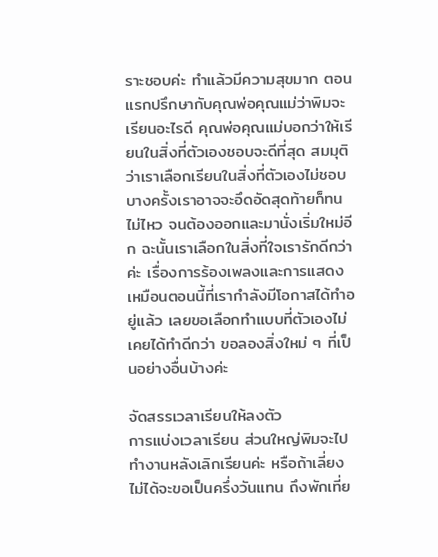ราะชอบค่ะ ทำแล้วมีความสุขมาก ตอนแรกปรึกษากับคุณพ่อคุณแม่ว่าพิมจะเรียนอะไรดี คุณพ่อคุณแม่บอกว่าให้เรียนในสิ่งที่ตัวเองชอบจะดีที่สุด สมมุติว่าเราเลือกเรียนในสิ่งที่ตัวเองไม่ชอบ บางครั้งเราอาจจะอึดอัดสุดท้ายก็ทนไม่ไหว จนต้องออกและมานั่งเริ่มใหม่อีก ฉะนั้นเราเลือกในสิ่งที่ใจเรารักดีกว่าค่ะ เรื่องการร้องเพลงและการแสดง เหมือนตอนนี้ที่เรากำลังมีโอกาสได้ทำอยู่แล้ว เลยขอเลือกทำแบบที่ตัวเองไม่เคยได้ทำดีกว่า ขอลองสิ่งใหม่ ๆ ที่เป็นอย่างอื่นบ้างค่ะ

จัดสรรเวลาเรียนให้ลงตัว
การแบ่งเวลาเรียน ส่วนใหญ่พิมจะไปทำงานหลังเลิกเรียนค่ะ หรือถ้าเลี่ยงไม่ได้จะขอเป็นครึ่งวันแทน ถึงพักเที่ย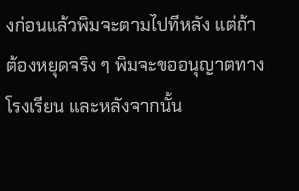งก่อนแล้วพิมจะตามไปทีหลัง แต่ถ้าต้องหยุดจริง ๆ พิมจะขออนุญาตทางโรงเรียน และหลังจากนั้น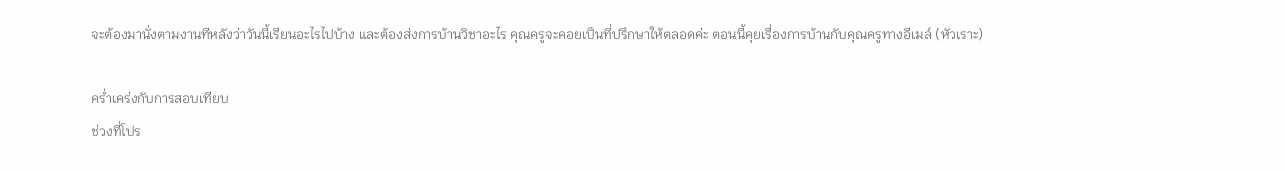จะต้องมานั่งตามงานทีหลังว่าวันนี้เรียนอะไรไปบ้าง และต้องส่งการบ้านวิชาอะไร คุณครูจะคอยเป็นที่ปรึกษาให้ตลอดค่ะ ตอนนี้คุยเรื่องการบ้านกับคุณครูทางอีเมล์ (หัวเราะ)

คร่ำเคร่งกับการสอบเทียบ
ช่วงที่โปร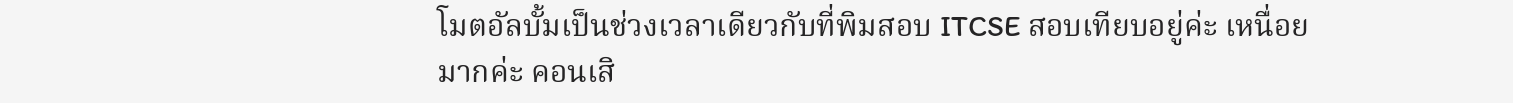โมตอัลบั้มเป็นช่วงเวลาเดียวกับที่พิมสอบ ITCSE สอบเทียบอยู่ค่ะ เหนื่อยมากค่ะ คอนเสิ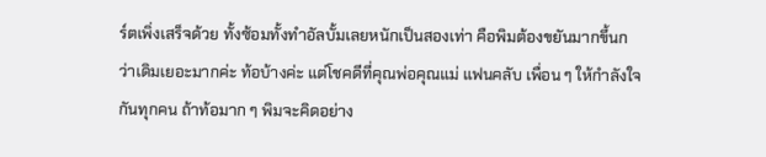ร์ตเพิ่งเสร็จด้วย ทั้งซ้อมทั้งทำอัลบั้มเลยหนักเป็นสองเท่า คือพิมต้องขยันมากขึ้นกว่าเดิมเยอะมากค่ะ ท้อบ้างค่ะ แต่โชคดีที่คุณพ่อคุณแม่ แฟนคลับ เพื่อน ๆ ให้กำลังใจกันทุกคน ถ้าท้อมาก ๆ พิมจะคิดอย่าง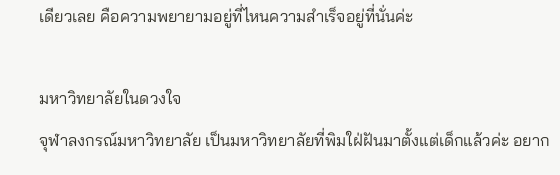เดียวเลย คือความพยายามอยู่ที่ไหนความสำเร็จอยู่ที่นั่นค่ะ

มหาวิทยาลัยในดวงใจ
จุฬาลงกรณ์มหาวิทยาลัย เป็นมหาวิทยาลัยที่พิมใฝ่ฝันมาตั้งแต่เด็กแล้วค่ะ อยาก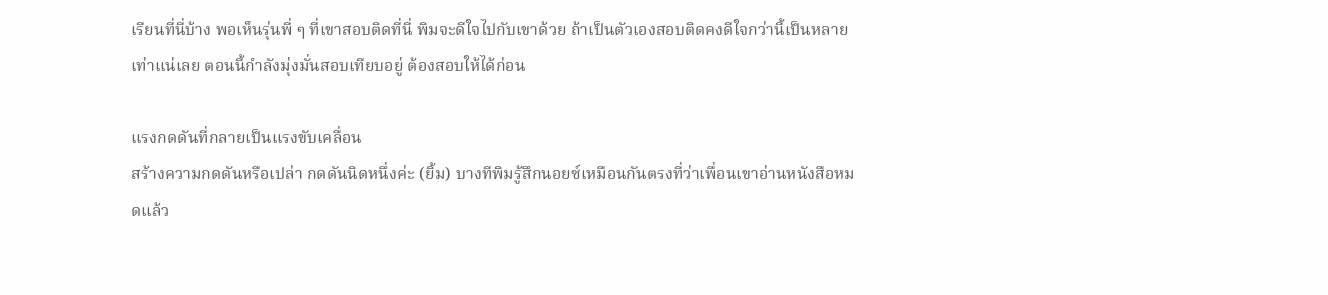เรียนที่นี่บ้าง พอเห็นรุ่นพี่ ๆ ที่เขาสอบติดที่นี่ พิมจะดีใจไปกับเขาด้วย ถ้าเป็นตัวเองสอบติดคงดีใจกว่านี้เป็นหลายเท่าแน่เลย ตอนนี้กำลังมุ่งมั่นสอบเทียบอยู่ ต้องสอบให้ได้ก่อน

แรงกดดันที่กลายเป็นแรงขับเคลื่อน
สร้างความกดดันหรือเปล่า กดดันนิดหนึ่งค่ะ (ยิ้ม) บางทีพิมรู้สึกนอยซ์เหมือนกันตรงที่ว่าเพื่อนเขาอ่านหนังสือหมดแล้ว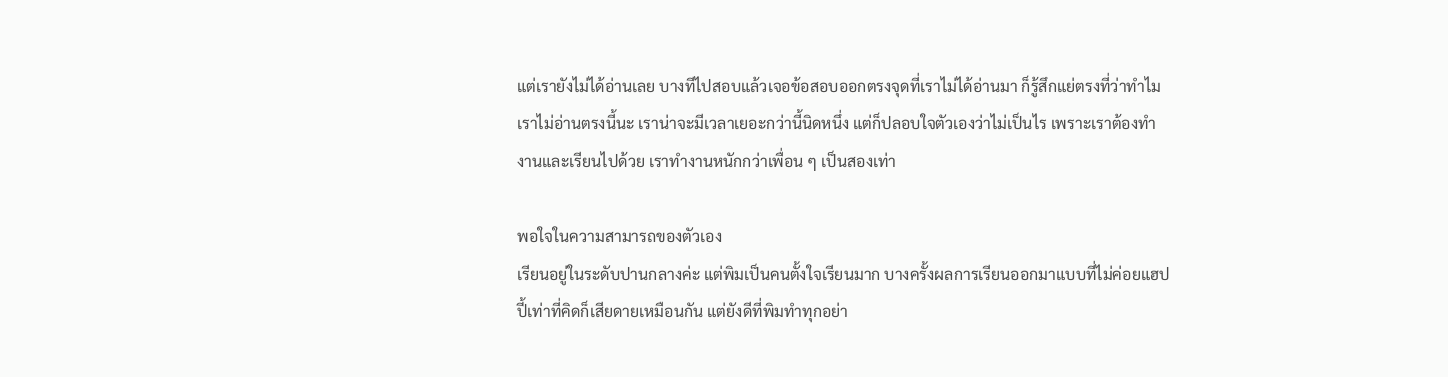แต่เรายังไม่ได้อ่านเลย บางทีไปสอบแล้วเจอข้อสอบออกตรงจุดที่เราไม่ได้อ่านมา ก็รู้สึกแย่ตรงที่ว่าทำไมเราไม่อ่านตรงนี้นะ เราน่าจะมีเวลาเยอะกว่านี้นิดหนึ่ง แต่ก็ปลอบใจตัวเองว่าไม่เป็นไร เพราะเราต้องทำงานและเรียนไปด้วย เราทำงานหนักกว่าเพื่อน ๆ เป็นสองเท่า

พอใจในความสามารถของตัวเอง
เรียนอยู่ในระดับปานกลางค่ะ แต่พิมเป็นคนตั้งใจเรียนมาก บางครั้งผลการเรียนออกมาแบบที่ไม่ค่อยแฮปปี้เท่าที่คิดก็เสียดายเหมือนกัน แต่ยังดีที่พิมทำทุกอย่า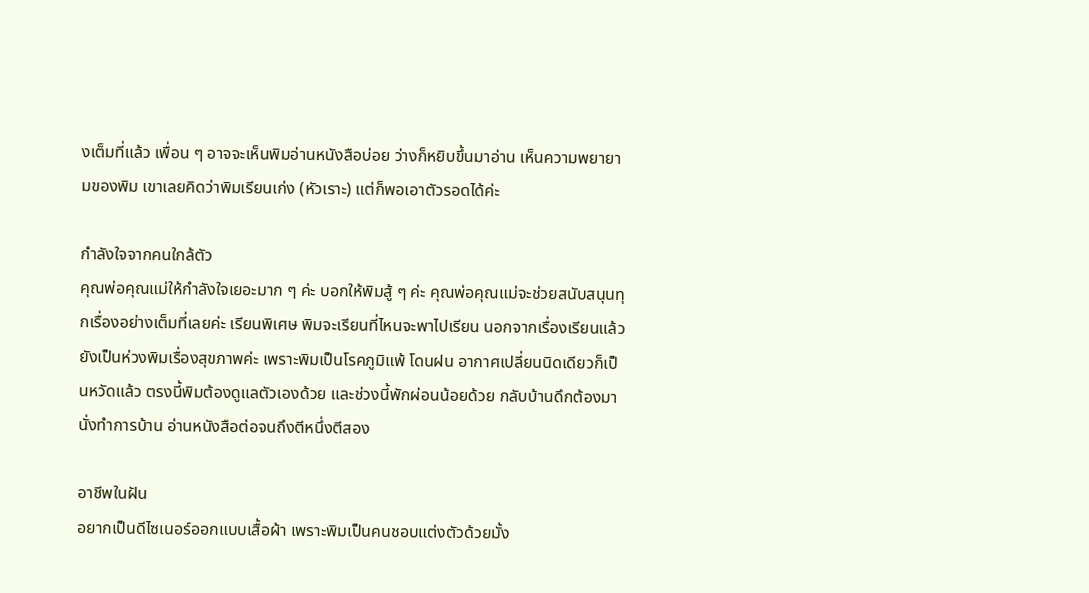งเต็มที่แล้ว เพื่อน ๆ อาจจะเห็นพิมอ่านหนังสือบ่อย ว่างก็หยิบขึ้นมาอ่าน เห็นความพยายามของพิม เขาเลยคิดว่าพิมเรียนเก่ง (หัวเราะ) แต่ก็พอเอาตัวรอดได้ค่ะ

กำลังใจจากคนใกล้ตัว
คุณพ่อคุณแม่ให้กำลังใจเยอะมาก ๆ ค่ะ บอกให้พิมสู้ ๆ ค่ะ คุณพ่อคุณแม่จะช่วยสนับสนุนทุกเรื่องอย่างเต็มที่เลยค่ะ เรียนพิเศษ พิมจะเรียนที่ไหนจะพาไปเรียน นอกจากเรื่องเรียนแล้วยังเป็นห่วงพิมเรื่องสุขภาพค่ะ เพราะพิมเป็นโรคภูมิแพ้ โดนฝน อากาศเปลี่ยนนิดเดียวก็เป็นหวัดแล้ว ตรงนี้พิมต้องดูแลตัวเองด้วย และช่วงนี้พักผ่อนน้อยด้วย กลับบ้านดึกต้องมานั่งทำการบ้าน อ่านหนังสือต่อจนถึงตีหนึ่งตีสอง

อาชีพในฝัน
อยากเป็นดีไซเนอร์ออกแบบเสื้อผ้า เพราะพิมเป็นคนชอบแต่งตัวด้วยมั้ง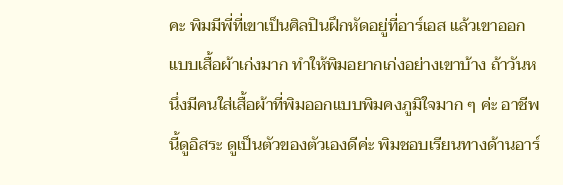คะ พิมมีพี่ที่เขาเป็นศิลปินฝึกหัดอยู่ที่อาร์เอส แล้วเขาออกแบบเสื้อผ้าเก่งมาก ทำให้พิมอยากเก่งอย่างเขาบ้าง ถ้าวันหนึ่งมีคนใส่เสื้อผ้าที่พิมออกแบบพิมคงภูมิใจมาก ๆ ค่ะ อาชีพนี้ดูอิสระ ดูเป็นตัวของตัวเองดีค่ะ พิมชอบเรียนทางด้านอาร์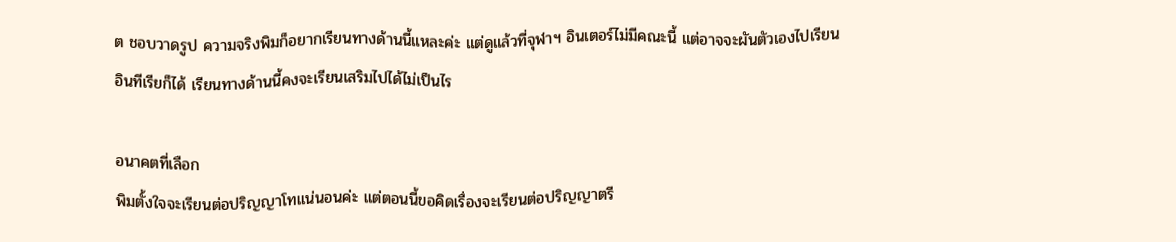ต ชอบวาดรูป ความจริงพิมก็อยากเรียนทางด้านนี้แหละค่ะ แต่ดูแล้วที่จุฬาฯ อินเตอร์ไม่มีคณะนี้ แต่อาจจะผันตัวเองไปเรียนอินทีเรียก็ได้ เรียนทางด้านนี้คงจะเรียนเสริมไปได้ไม่เป็นไร

อนาคตที่เลือก
พิมตั้งใจจะเรียนต่อปริญญาโทแน่นอนค่ะ แต่ตอนนี้ขอคิดเรื่องจะเรียนต่อปริญญาตรี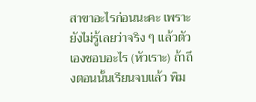สาขาอะไรก่อนนะคะ เพราะยังไม่รู้เลยว่าจริง ๆ แล้วตัวเองชอบอะไร (หัวเราะ) ถ้าถึงตอนนั้นเรียนจบแล้ว พิม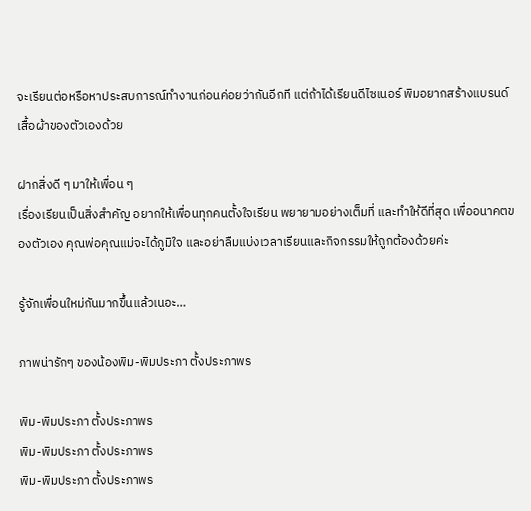จะเรียนต่อหรือหาประสบการณ์ทำงานก่อนค่อยว่ากันอีกที แต่ถ้าได้เรียนดีไซเนอร์ พิมอยากสร้างแบรนด์เสื้อผ้าของตัวเองด้วย

ฝากสิ่งดี ๆ มาให้เพื่อน ๆ
เรื่องเรียนเป็นสิ่งสำคัญ อยากให้เพื่อนทุกคนตั้งใจเรียน พยายามอย่างเต็มที่ และทำให้ดีที่สุด เพื่ออนาคตของตัวเอง คุณพ่อคุณแม่จะได้ภูมิใจ และอย่าลืมแบ่งเวลาเรียนและกิจกรรมให้ถูกต้องด้วยค่ะ

รู้จักเพื่อนใหม่กันมากขึ้นแล้วเนอะ…

ภาพน่ารักๆ ของน้องพิม-พิมประภา ตั้งประภาพร

พิม-พิมประภา ตั้งประภาพร
พิม-พิมประภา ตั้งประภาพร
พิม-พิมประภา ตั้งประภาพร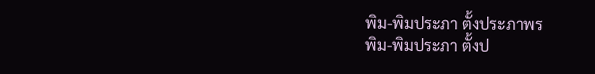พิม-พิมประภา ตั้งประภาพร
พิม-พิมประภา ตั้งป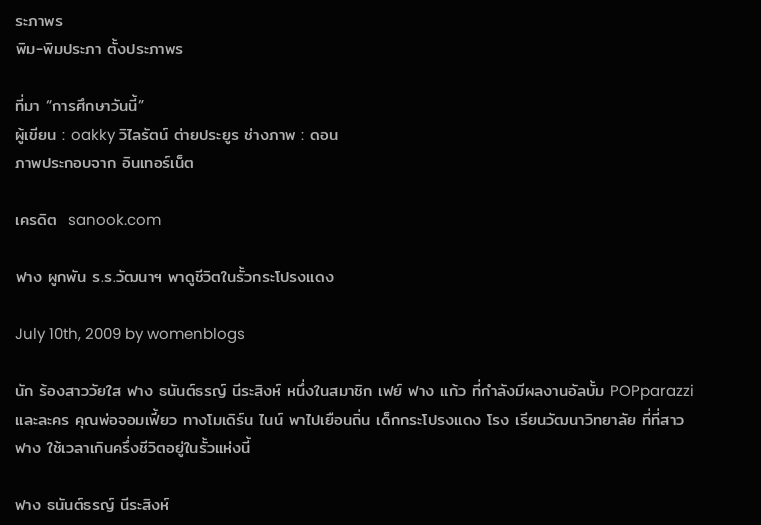ระภาพร
พิม-พิมประภา ตั้งประภาพร

ที่มา “การศึกษาวันนี้”
ผู้เขียน : oakky วิไลรัตน์ ต่ายประยูร ช่างภาพ : ดอน
ภาพประกอบจาก อินเทอร์เน็ต

เครดิต  sanook.com

ฟาง ผูกพัน ร.ร.วัฒนาฯ พาดูชีวิตในรั้วกระโปรงแดง

July 10th, 2009 by womenblogs

นัก ร้องสาววัยใส ฟาง ธนันต์ธรญ์ นีระสิงห์ หนึ่งในสมาชิก เฟย์ ฟาง แก้ว ที่กำลังมีผลงานอัลบั้ม POPparazzi และละคร คุณพ่อจอมเฟี้ยว ทางโมเดิร์น ไนน์ พาไปเยือนถิ่น เด็กกระโปรงแดง โรง เรียนวัฒนาวิทยาลัย ที่ที่สาว ฟาง ใช้เวลาเกินครึ่งชีวิตอยู่ในรั้วแห่งนี้

ฟาง ธนันต์ธรญ์ นีระสิงห์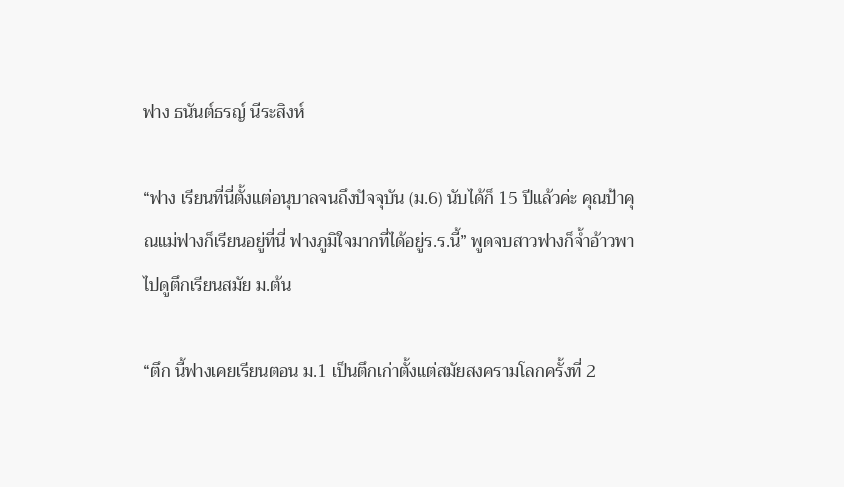ฟาง ธนันต์ธรญ์ นีระสิงห์

“ฟาง เรียนที่นี่ตั้งแต่อนุบาลจนถึงปัจจุบัน (ม.6) นับได้ก็ 15 ปีแล้วค่ะ คุณป้าคุณแม่ฟางก็เรียนอยู่ที่นี่ ฟางภูมิใจมากที่ได้อยู่ร.ร.นี้” พูดจบสาวฟางก็จ้ำอ้าวพาไปดูตึกเรียนสมัย ม.ต้น

“ตึก นี้ฟางเคยเรียนตอน ม.1 เป็นตึกเก่าตั้งแต่สมัยสงครามโลกครั้งที่ 2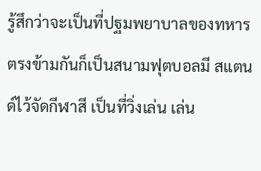รู้สึกว่าจะเป็นที่ปฐมพยาบาลของทหาร ตรงข้ามกันก็เป็นสนามฟุตบอลมี สแตนด์ไว้จัดกีฬาสี เป็นที่วิ่งเล่น เล่น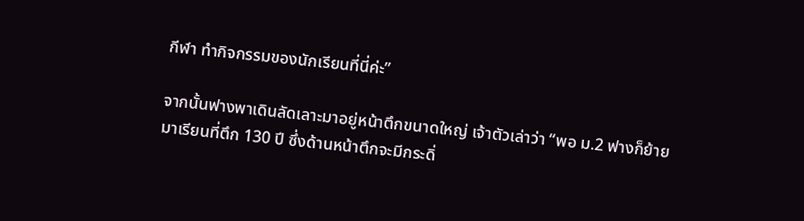กีฬา ทำกิจกรรมของนักเรียนที่นี่ค่ะ”

จากนั้นฟางพาเดินลัดเลาะมาอยู่หน้าตึกขนาดใหญ่ เจ้าตัวเล่าว่า “พอ ม.2 ฟางก็ย้ายมาเรียนที่ตึก 130 ปี ซึ่งด้านหน้าตึกจะมีกระดิ่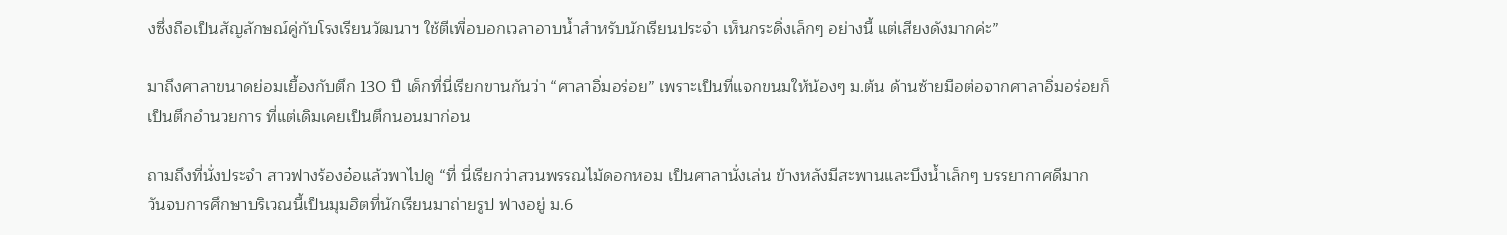งซึ่งถือเป็นสัญลักษณ์คู่กับโรงเรียนวัฒนาฯ ใช้ตีเพื่อบอกเวลาอาบน้ำสำหรับนักเรียนประจำ เห็นกระดิ่งเล็กๆ อย่างนี้ แต่เสียงดังมากค่ะ”

มาถึงศาลาขนาดย่อมเยื้องกับตึก 130 ปี เด็กที่นี่เรียกขานกันว่า “ศาลาอิ่มอร่อย” เพราะเป็นที่แจกขนมให้น้องๆ ม.ต้น ด้านซ้ายมือต่อจากศาลาอิ่มอร่อยก็เป็นตึกอำนวยการ ที่แต่เดิมเคยเป็นตึกนอนมาก่อน

ถามถึงที่นั่งประจำ สาวฟางร้องอ๋อแล้วพาไปดู “ที่ นี่เรียกว่าสวนพรรณไม้ดอกหอม เป็นศาลานั่งเล่น ข้างหลังมีสะพานและบึงน้ำเล็กๆ บรรยากาศดีมาก วันจบการศึกษาบริเวณนี้เป็นมุมฮิตที่นักเรียนมาถ่ายรูป ฟางอยู่ ม.6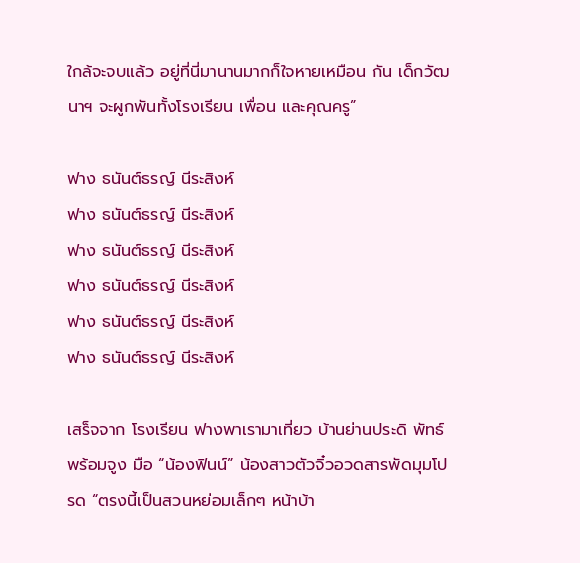ใกล้จะจบแล้ว อยู่ที่นี่มานานมากก็ใจหายเหมือน กัน เด็กวัฒนาฯ จะผูกพันทั้งโรงเรียน เพื่อน และคุณครู”

ฟาง ธนันต์ธรญ์ นีระสิงห์
ฟาง ธนันต์ธรญ์ นีระสิงห์
ฟาง ธนันต์ธรญ์ นีระสิงห์
ฟาง ธนันต์ธรญ์ นีระสิงห์
ฟาง ธนันต์ธรญ์ นีระสิงห์
ฟาง ธนันต์ธรญ์ นีระสิงห์

เสร็จจาก โรงเรียน ฟางพาเรามาเที่ยว บ้านย่านประดิ พัทธ์ พร้อมจูง มือ “น้องฟินน์” น้องสาวตัวจิ๋วอวดสารพัดมุมโปรด “ตรงนี้เป็นสวนหย่อมเล็กๆ หน้าบ้า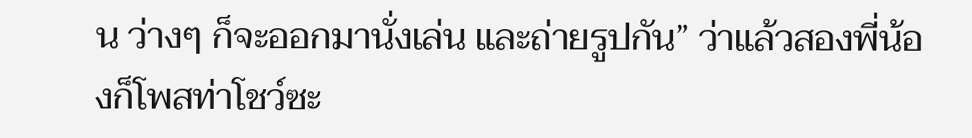น ว่างๆ ก็จะออกมานั่งเล่น และถ่ายรูปกัน” ว่าแล้วสองพี่น้องก็โพสท่าโชว์ซะ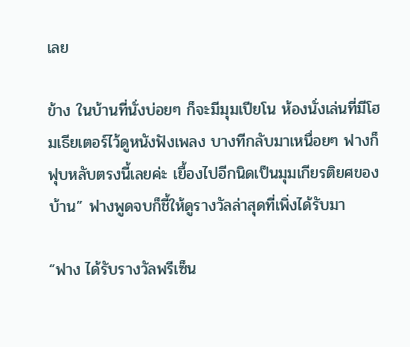เลย

ข้าง ในบ้านที่นั่งบ่อยๆ ก็จะมีมุมเปียโน ห้องนั่งเล่นที่มีโฮมเธียเตอร์ไว้ดูหนังฟังเพลง บางทีกลับมาเหนื่อยๆ ฟางก็ฟุบหลับตรงนี้เลยค่ะ เยื้องไปอีกนิดเป็นมุมเกียรติยศของบ้าน” ฟางพูดจบก็ชี้ให้ดูรางวัลล่าสุดที่เพิ่งได้รับมา

“ฟาง ได้รับรางวัลพรีเซ็น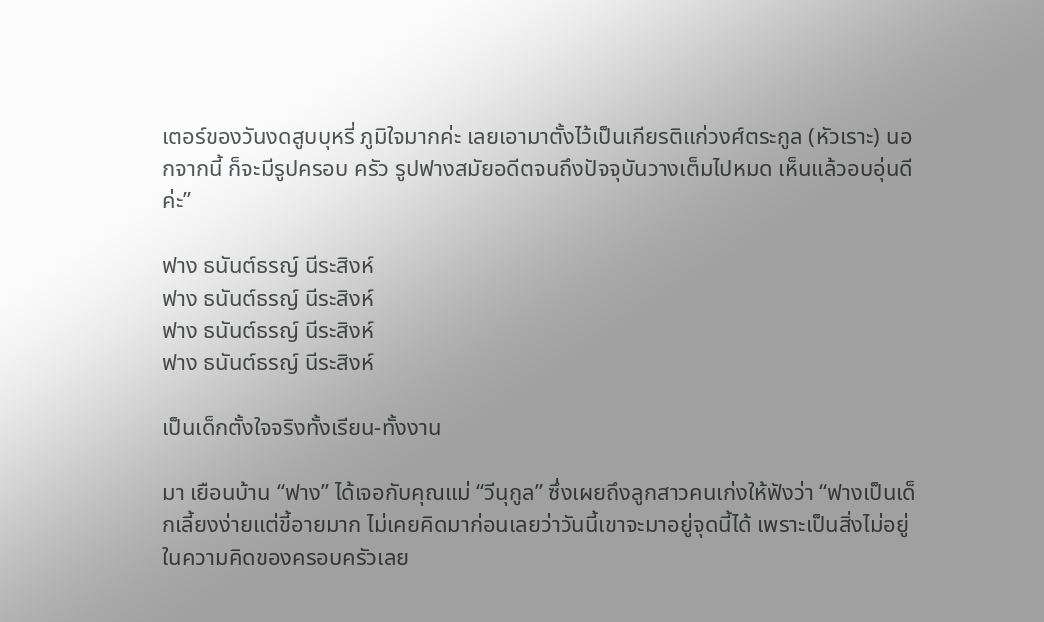เตอร์ของวันงดสูบบุหรี่ ภูมิใจมากค่ะ เลยเอามาตั้งไว้เป็นเกียรติแก่วงศ์ตระกูล (หัวเราะ) นอกจากนี้ ก็จะมีรูปครอบ ครัว รูปฟางสมัยอดีตจนถึงปัจจุบันวางเต็มไปหมด เห็นแล้วอบอุ่นดีค่ะ”

ฟาง ธนันต์ธรญ์ นีระสิงห์
ฟาง ธนันต์ธรญ์ นีระสิงห์
ฟาง ธนันต์ธรญ์ นีระสิงห์
ฟาง ธนันต์ธรญ์ นีระสิงห์

เป็นเด็กตั้งใจจริงทั้งเรียน-ทั้งงาน

มา เยือนบ้าน “ฟาง” ได้เจอกับคุณแม่ “วีนุกูล” ซึ่งเผยถึงลูกสาวคนเก่งให้ฟังว่า “ฟางเป็นเด็กเลี้ยงง่ายแต่ขี้อายมาก ไม่เคยคิดมาก่อนเลยว่าวันนี้เขาจะมาอยู่จุดนี้ได้ เพราะเป็นสิ่งไม่อยู่ในความคิดของครอบครัวเลย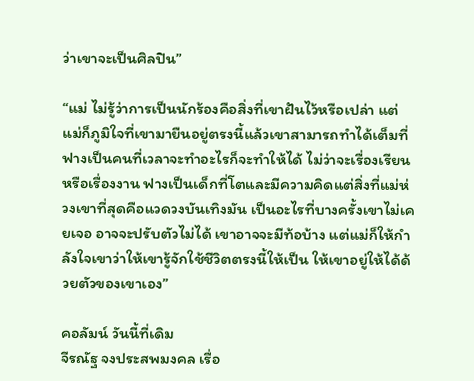ว่าเขาจะเป็นศิลปิน”

“แม่ ไม่รู้ว่าการเป็นนักร้องคือสิ่งที่เขาฝันไว้หรือเปล่า แต่แม่ก็ภูมิใจที่เขามายืนอยู่ตรงนี้แล้วเขาสามารถทำได้เต็มที่ ฟางเป็นคนที่เวลาจะทำอะไรก็จะทำให้ได้ ไม่ว่าจะเรื่องเรียนหรือเรื่องงาน ฟางเป็นเด็กที่โตและมีความคิดแต่สิ่งที่แม่ห่วงเขาที่สุดคือแวดวงบันเทิงมัน เป็นอะไรที่บางครั้งเขาไม่เคยเจอ อาจจะปรับตัวไม่ได้ เขาอาจจะมีท้อบ้าง แต่แม่ก็ให้กำลังใจเขาว่าให้เขารู้จักใช้ชีวิตตรงนี้ให้เป็น ให้เขาอยู่ให้ได้ด้วยตัวของเขาเอง”

คอลัมน์ วันนี้ที่เดิม
จีรณัฐ จงประสพมงคล เรื่อ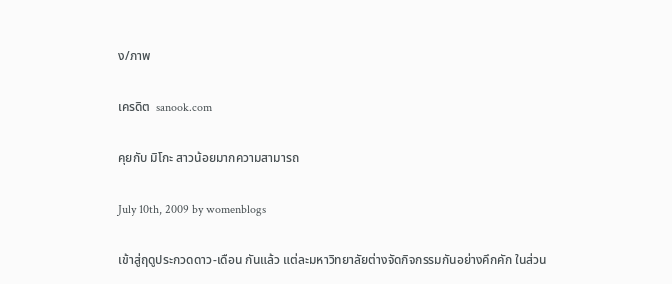ง/ภาพ

เครดิต  sanook.com

คุยกับ มิโกะ สาวน้อยมากความสามารถ

July 10th, 2009 by womenblogs

เข้าสู่ฤดูประกวดดาว-เดือน กันแล้ว แต่ละมหาวิทยาลัยต่างจัดกิจกรรมกันอย่างคึกคัก ในส่วน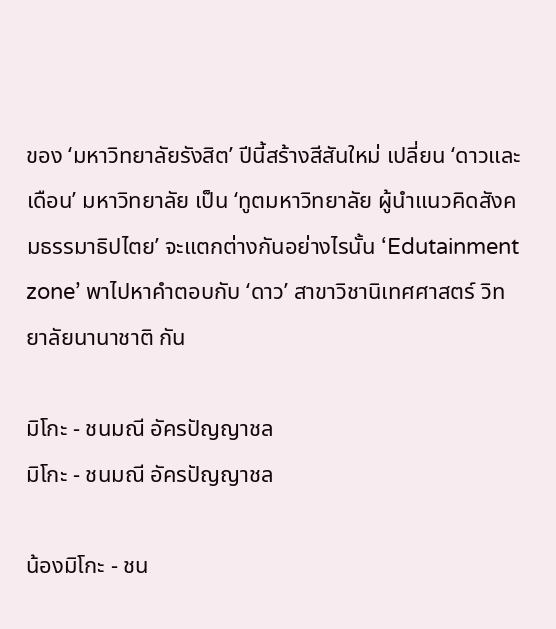ของ ‘มหาวิทยาลัยรังสิต’ ปีนี้สร้างสีสันใหม่ เปลี่ยน ‘ดาวและเดือน’ มหาวิทยาลัย เป็น ‘ทูตมหาวิทยาลัย ผู้นำแนวคิดสังคมธรรมาธิปไตย’ จะแตกต่างกันอย่างไรนั้น ‘Edutainment zone’ พาไปหาคำตอบกับ ‘ดาว’ สาขาวิชานิเทศศาสตร์ วิทยาลัยนานาชาติ กัน

มิโกะ - ชนมณี อัครปัญญาชล
มิโกะ - ชนมณี อัครปัญญาชล

น้องมิโกะ - ชน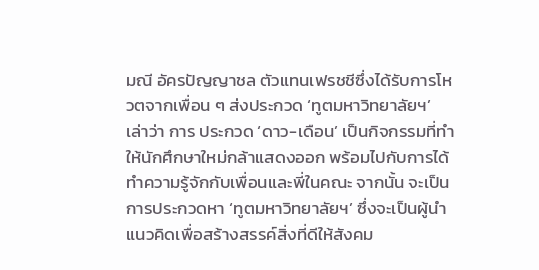มณี อัครปัญญาชล ตัวแทนเฟรชชีซึ่งได้รับการโหวตจากเพื่อน ๆ ส่งประกวด ‘ทูตมหาวิทยาลัยฯ’ เล่าว่า การ ประกวด ‘ดาว-เดือน’ เป็นกิจกรรมที่ทำให้นักศึกษาใหม่กล้าแสดงออก พร้อมไปกับการได้ทำความรู้จักกับเพื่อนและพี่ในคณะ จากนั้น จะเป็นการประกวดหา ‘ทูตมหาวิทยาลัยฯ’ ซึ่งจะเป็นผู้นำแนวคิดเพื่อสร้างสรรค์สิ่งที่ดีให้สังคม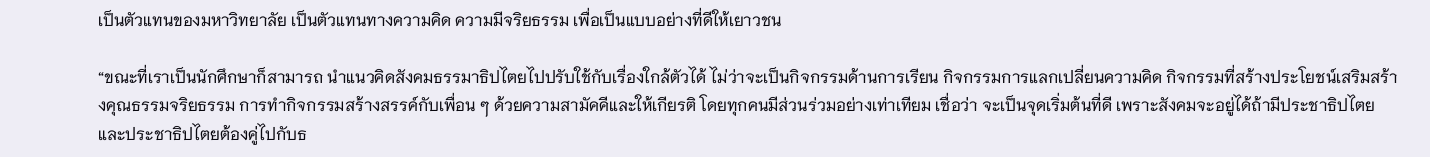เป็นตัวแทนของมหาวิทยาลัย เป็นตัวแทนทางความคิด ความมีจริยธรรม เพื่อเป็นแบบอย่างที่ดีให้เยาวชน

“ขณะที่เราเป็นนักศึกษาก็สามารถ นำแนวคิดสังคมธรรมาธิปไตยไปปรับใช้กับเรื่องใกล้ตัวได้ ไม่ว่าจะเป็นกิจกรรมด้านการเรียน กิจกรรมการแลกเปลี่ยนความคิด กิจกรรมที่สร้างประโยชน์เสริมสร้างคุณธรรมจริยธรรม การทำกิจกรรมสร้างสรรค์กับเพื่อน ๆ ด้วยความสามัคคีและให้เกียรติ โดยทุกคนมีส่วนร่วมอย่างเท่าเทียม เชื่อว่า จะเป็นจุดเริ่มต้นที่ดี เพราะสังคมจะอยู่ได้ถ้ามีประชาธิปไตย และประชาธิปไตยต้องคู่ไปกับธ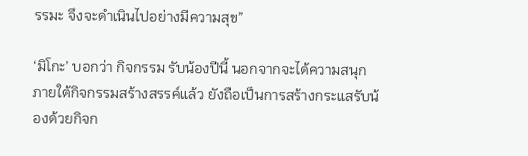รรมะ จึงจะดำเนินไปอย่างมีความสุข”

‘มิโกะ’ บอกว่า กิจกรรม รับน้องปีนี้ นอกจากจะได้ความสนุกภายใต้กิจกรรมสร้างสรรค์แล้ว ยังถือเป็นการสร้างกระแสรับน้องด้วยกิจก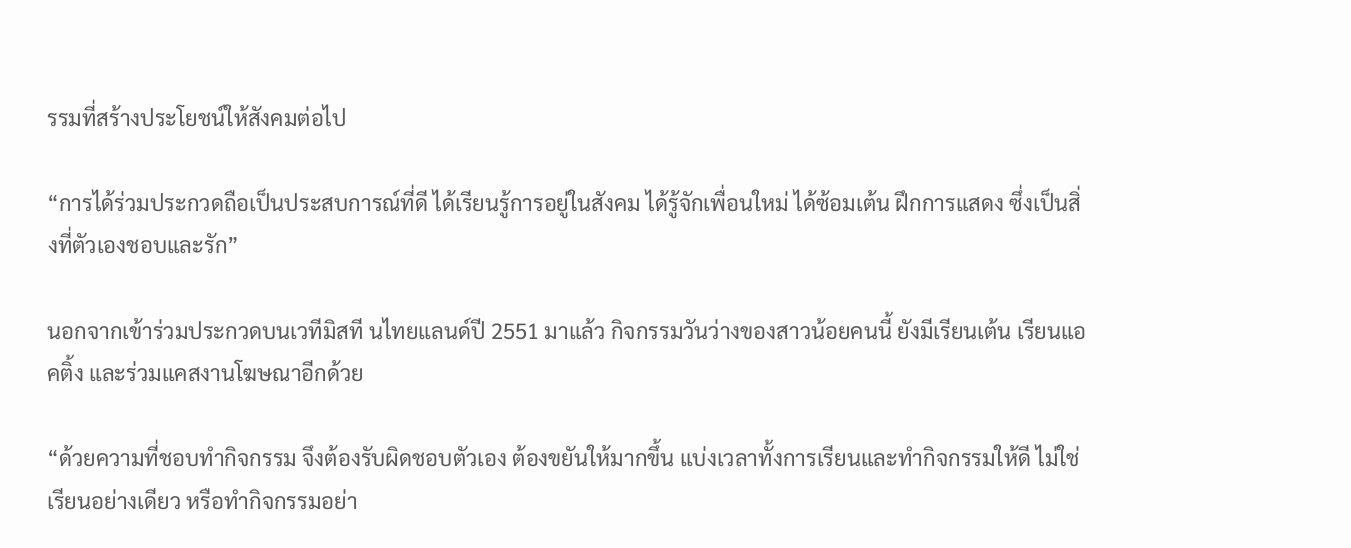รรมที่สร้างประโยชน์ให้สังคมต่อไป

“การได้ร่วมประกวดถือเป็นประสบการณ์ที่ดี ได้เรียนรู้การอยู่ในสังคม ได้รู้จักเพื่อนใหม่ ได้ซ้อมเต้น ฝึกการแสดง ซึ่งเป็นสิ่งที่ตัวเองชอบและรัก”

นอกจากเข้าร่วมประกวดบนเวทีมิสที นไทยแลนด์ปี 2551 มาแล้ว กิจกรรมวันว่างของสาวน้อยคนนี้ ยังมีเรียนเต้น เรียนแอคติ้ง และร่วมแคสงานโฆษณาอีกด้วย

“ด้วยความที่ชอบทำกิจกรรม จึงต้องรับผิดชอบตัวเอง ต้องขยันให้มากขึ้น แบ่งเวลาทั้งการเรียนและทำกิจกรรมให้ดี ไม่ใช่เรียนอย่างเดียว หรือทำกิจกรรมอย่า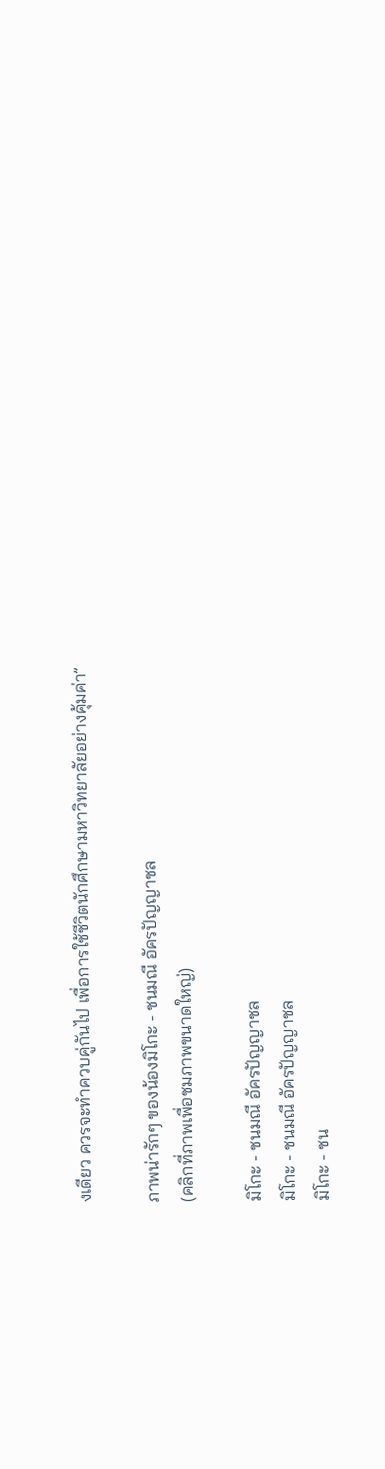งเดียว ควรจะทำควบคู่กันไป เพื่อการใช้ชีวิตนักศึกษามหาวิทยาลัยอย่างคุ้มค่า”

ภาพน่ารักๆ ของน้องมิโกะ - ชนมณี อัครปัญญาชล
(คลิกที่ภาพเพื่อชมภาพขนาดใหญ่)

มิโกะ - ชนมณี อัครปัญญาชล
มิโกะ - ชนมณี อัครปัญญาชล
มิโกะ - ชน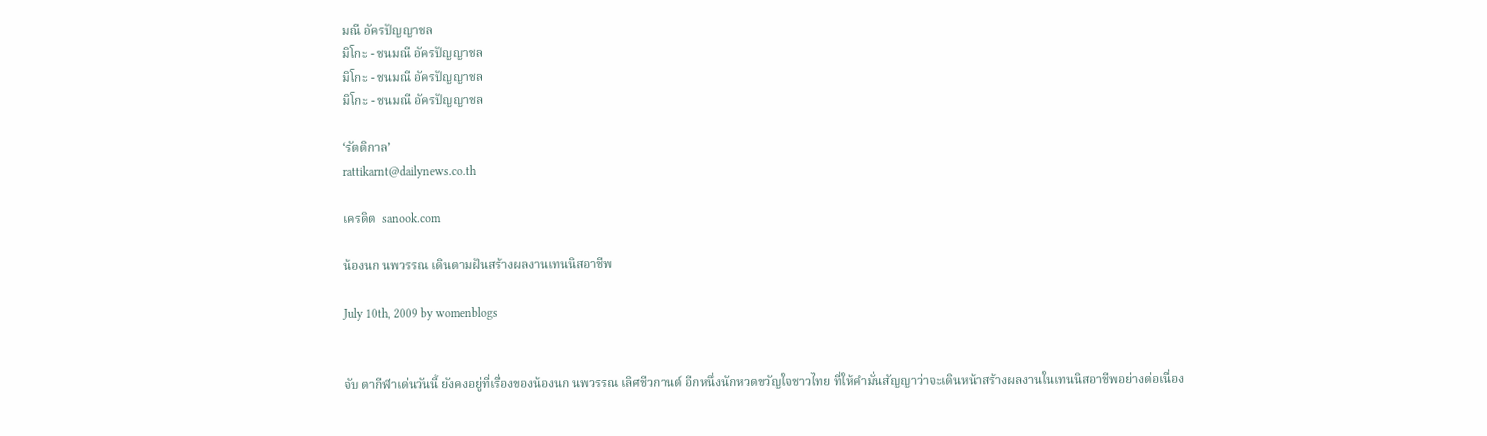มณี อัครปัญญาชล
มิโกะ - ชนมณี อัครปัญญาชล
มิโกะ - ชนมณี อัครปัญญาชล
มิโกะ - ชนมณี อัครปัญญาชล

‘รัตติกาล’
rattikarnt@dailynews.co.th

เครดิต  sanook.com

น้องนก นพวรรณ เดินตามฝันสร้างผลงานเทนนิสอาชีพ

July 10th, 2009 by womenblogs


จับ ตากีฬาเด่นวันนี้ ยังคงอยู่ที่เรื่องของน้องนก นพวรรณ เลิศชีวกานต์ อีกหนึ่งนักหวดขวัญใจชาวไทย ที่ให้คำมั่นสัญญาว่าจะเดินหน้าสร้างผลงานในเทนนิสอาชีพอย่างต่อเนื่อง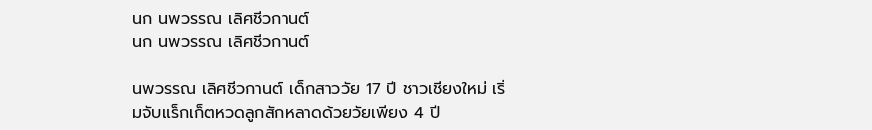นก นพวรรณ เลิศชีวกานต์
นก นพวรรณ เลิศชีวกานต์

นพวรรณ เลิศชีวกานต์ เด็กสาววัย 17 ปี ชาวเชียงใหม่ เริ่มจับแร็กเก็ตหวดลูกสักหลาดด้วยวัยเพียง 4 ปี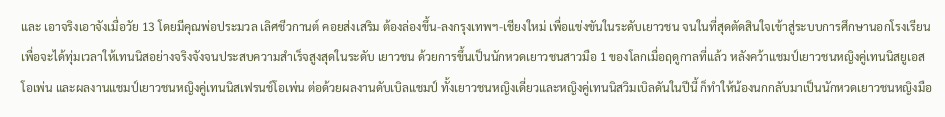และ เอาจริงเอาจังเมื่อวัย 13 โดยมีคุณพ่อประมวล เลิศชีวกานต์ คอยส่งเสริม ต้องล่องขึ้น-ลงกรุงเทพฯ-เชียงใหม่ เพื่อแข่งขันในระดับเยาวชน จนในที่สุดตัดสินใจเข้าสู่ระบบการศึกษานอกโรงเรียน เพื่อจะได้ทุ่มเวลาให้เทนนิสอย่างจริงจังจนประสบความสำเร็จสูงสุดในระดับ เยาวชน ด้วยการขึ้นเป็นนักหวดเยาวชนสาวมือ 1 ของโลกเมื่อฤดูกาลที่แล้ว หลังคว้าแชมป์เยาวชนหญิงคู่เทนนิสยูเอสโอเพ่น และผลงานแชมป์เยาวชนหญิงคู่เทนนิสเฟรนช์โอเพ่น ต่อด้วยผลงานดับเบิลแชมป์ ทั้งเยาวชนหญิงเดี่ยวและหญิงคู่เทนนิสวิมเบิลดันในปีนี้ ก็ทำให้น้องนกกลับมาเป็นนักหวดเยาวชนหญิงมือ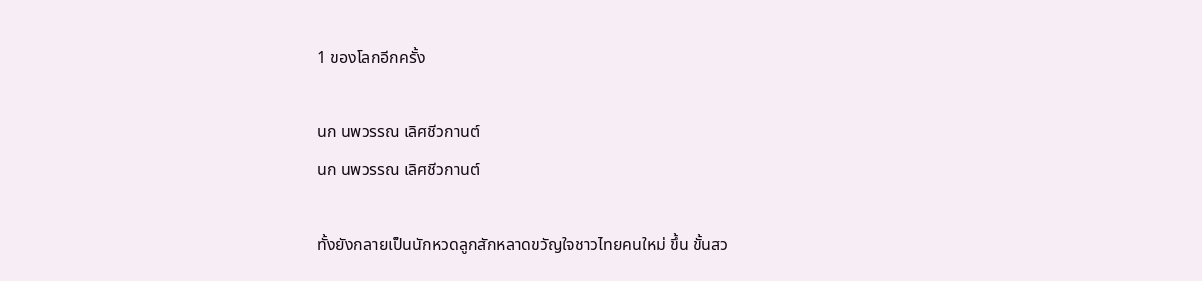1 ของโลกอีกครั้ง

นก นพวรรณ เลิศชีวกานต์
นก นพวรรณ เลิศชีวกานต์

ทั้งยังกลายเป็นนักหวดลูกสักหลาดขวัญใจชาวไทยคนใหม่ ขึ้น ขั้นสว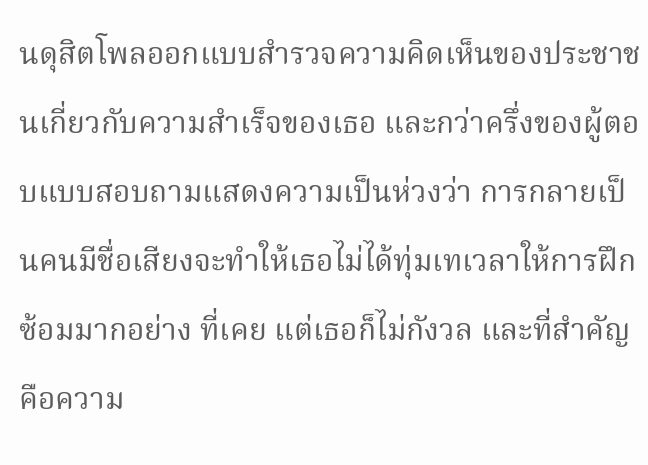นดุสิตโพลออกแบบสำรวจความคิดเห็นของประชาชนเกี่ยวกับความสำเร็จของเธอ และกว่าครึ่งของผู้ตอบแบบสอบถามแสดงความเป็นห่วงว่า การกลายเป็นคนมีชื่อเสียงจะทำให้เธอไม่ได้ทุ่มเทเวลาให้การฝึกซ้อมมากอย่าง ที่เคย แต่เธอก็ไม่กังวล และที่สำคัญคือความ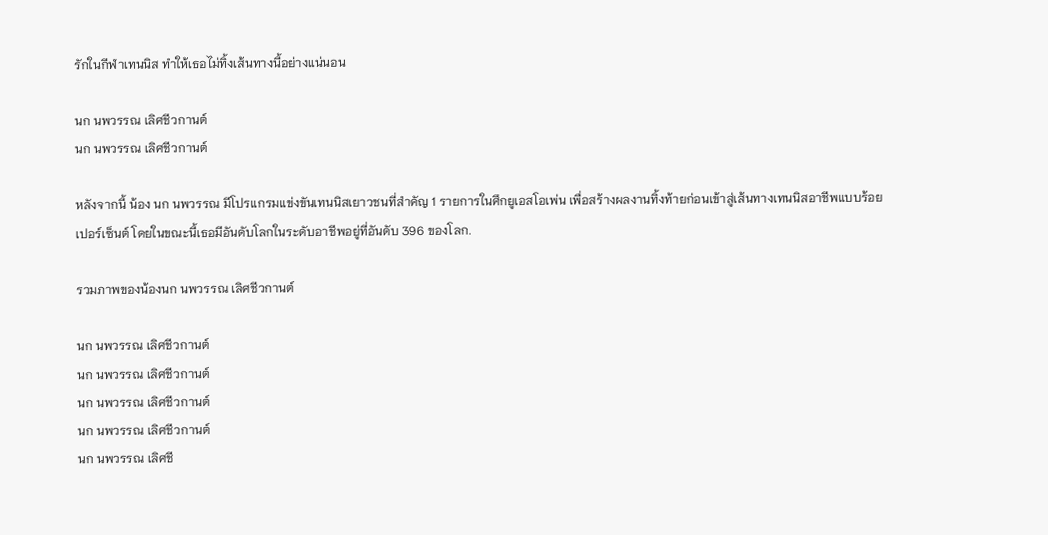รักในกีฬาเทนนิส ทำให้เธอไม่ทิ้งเส้นทางนี้อย่างแน่นอน

นก นพวรรณ เลิศชีวกานต์
นก นพวรรณ เลิศชีวกานต์

หลังจากนี้ น้อง นก นพวรรณ มีโปรแกรมแข่งขันเทนนิสเยาวชนที่สำคัญ 1 รายการในศึกยูเอสโอเพ่น เพื่อสร้างผลงานทิ้งท้ายก่อนเข้าสู่เส้นทางเทนนิสอาชีพแบบร้อยเปอร์เซ็นต์ โดยในขณะนี้เธอมีอันดับโลกในระดับอาชีพอยู่ที่อันดับ 396 ของโลก.

รวมภาพของน้องนก นพวรรณ เลิศชีวกานต์

นก นพวรรณ เลิศชีวกานต์
นก นพวรรณ เลิศชีวกานต์
นก นพวรรณ เลิศชีวกานต์
นก นพวรรณ เลิศชีวกานต์
นก นพวรรณ เลิศชี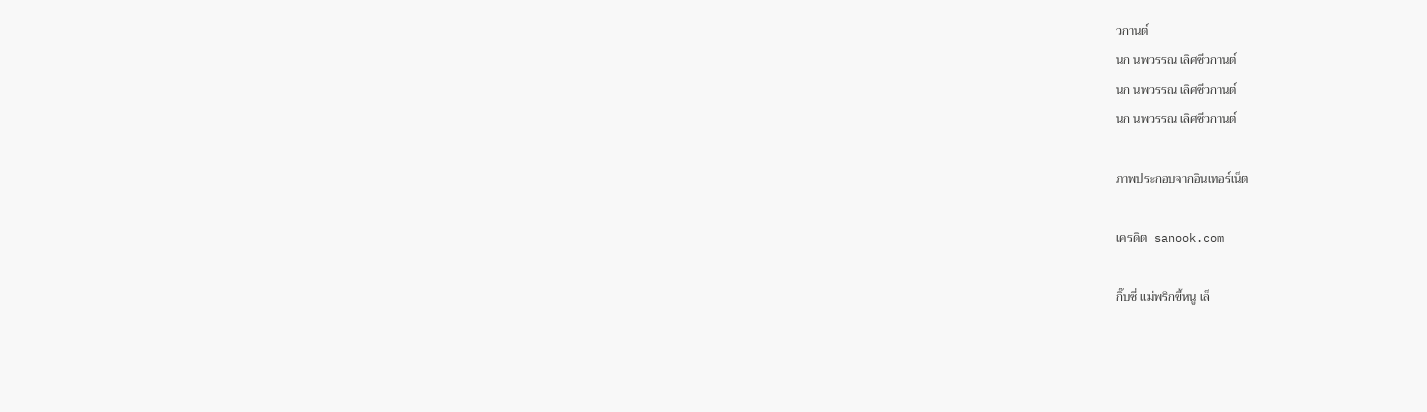วกานต์
นก นพวรรณ เลิศชีวกานต์
นก นพวรรณ เลิศชีวกานต์
นก นพวรรณ เลิศชีวกานต์

ภาพประกอบจากอินเทอร์เน็ต

เครดิต  sanook.com

กิ๊บซี่ แม่พริกขี้หนู เล็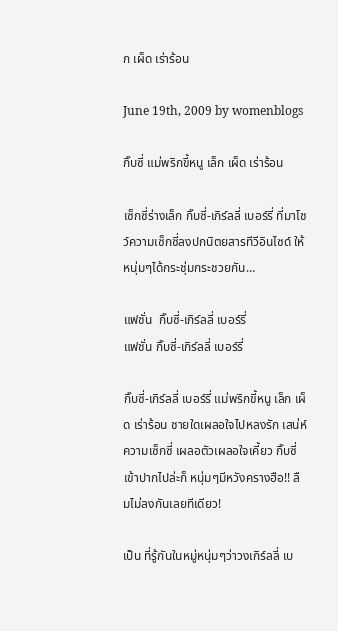ก เผ็ด เร่าร้อน

June 19th, 2009 by womenblogs

กิ๊บซี่ แม่พริกขี้หนู เล็ก เผ็ด เร่าร้อน

เซ็กซี่ร่างเล็ก กิ๊บซี่-เกิร์ลลี่ เบอร์รี่ ที่มาโชว์ความเซ็กซี่ลงปกนิตยสารทีวีอินไซด์ ให้หนุ่มๆได้กระชุ่มกระชวยกัน…

แฟชั่น  กิ๊บซี่-เกิร์ลลี่ เบอร์รี่
แฟชั่น กิ๊บซี่-เกิร์ลลี่ เบอร์รี่

กิ๊บซี่-เกิร์ลลี่ เบอร์รี่ แม่พริกขี้หนู เล็ก เผ็ด เร่าร้อน ชายใดเผลอใจไปหลงรัก เสน่ห์ความเซ็กซี่ เผลอตัวเผลอใจเคี้ยว กิ๊บซี่ เข้าปากไปล่ะก็ หนุ่มๆมีหวังครางฮือ!! ลืมไม่ลงกันเลยทีเดียว!

เป็น ที่รู้กันในหมู่หนุ่มๆว่าวงเกิร์ลลี่ เบ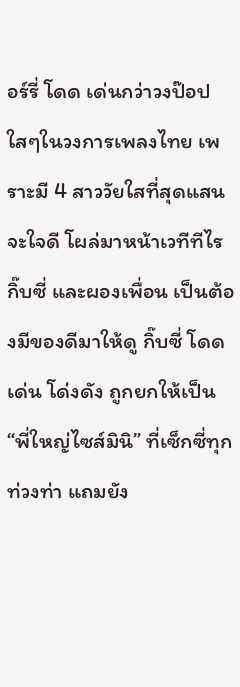อร์รี่ โดด เด่นกว่าวงป๊อป ใสๆในวงการเพลงไทย เพราะมี 4 สาววัยใสที่สุดแสนจะใจดี โผล่มาหน้าเวทีทีไร กิ๊บซี่ และผองเพื่อน เป็นต้องมีของดีมาให้ดู กิ๊บซี่ โดดเด่น โด่งดัง ถูกยกให้เป็น “พี่ใหญ่ไซส์มินิ” ที่เซ็กซี่ทุกท่วงท่า แถมยัง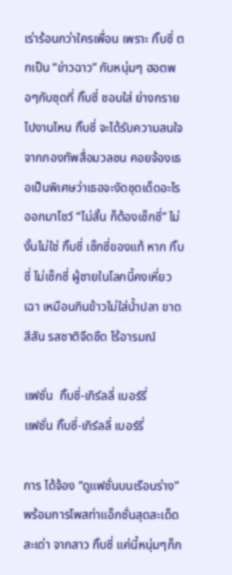เร่าร้อนกว่าใครเพื่อน เพราะ กิ๊บซี่ ตกเป็น “ข่าวฉาว” กับหนุ่มๆ ฮอตพอๆกับชุดที่ กิ๊บซี่ ชอบใส่ ย่างกรายไปงานไหน กิ๊บซี่ จะได้รับความสนใจจากกองทัพสื่อมวลชน คอยจ้องเธอเป็นพิเศษว่าเธอจะงัดชุดเด็ดอะไรออกมาโชว์ “ไม่สั้น ก็ต้องเซ็กซี่” ไม่งั้นไม่ใช่ กิ๊บซี่ เซ็กซี่ของแท้ หาก กิ๊บซี่ ไม่เซ็กซี่ ผู้ชายในโลกนี้คงเหี่ยวเฉา เหมือนกินข้าวไม่ใส่น้ำปลา ขาดสีสัน รสชาติจืดชืด ไร้อารมณ์

แฟชั่น  กิ๊บซี่-เกิร์ลลี่ เบอร์รี่
แฟชั่น กิ๊บซี่-เกิร์ลลี่ เบอร์รี่

การ ได้จ้อง “ดูแฟชั่นบนเรือนร่าง” พร้อมการโพสท่าแอ็กชั่นสุดสะเด็ด สะเด่า จากสาว กิ๊บซี่ แค่นี้หนุ่มๆก็ก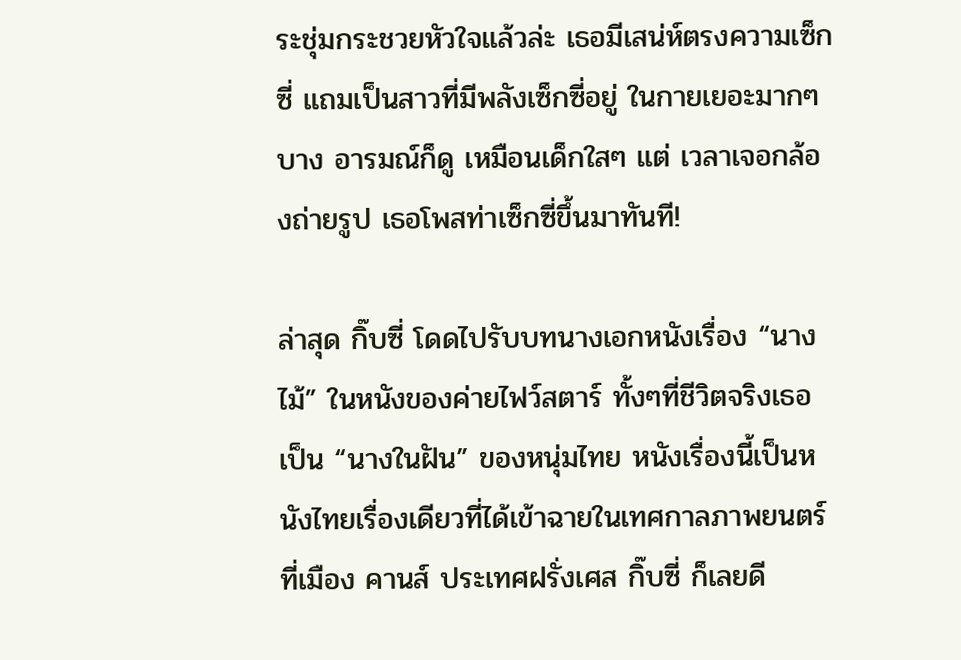ระชุ่มกระชวยหัวใจแล้วล่ะ เธอมีเสน่ห์ตรงความเซ็กซี่ แถมเป็นสาวที่มีพลังเซ็กซี่อยู่ ในกายเยอะมากๆ บาง อารมณ์ก็ดู เหมือนเด็กใสๆ แต่ เวลาเจอกล้องถ่ายรูป เธอโพสท่าเซ็กซี่ขึ้นมาทันที!

ล่าสุด กิ๊บซี่ โดดไปรับบทนางเอกหนังเรื่อง “นางไม้” ในหนังของค่ายไฟว์สตาร์ ทั้งๆที่ชีวิตจริงเธอเป็น “นางในฝัน” ของหนุ่มไทย หนังเรื่องนี้เป็นหนังไทยเรื่องเดียวที่ได้เข้าฉายในเทศกาลภาพยนตร์ที่เมือง คานส์ ประเทศฝรั่งเศส กิ๊บซี่ ก็เลยดี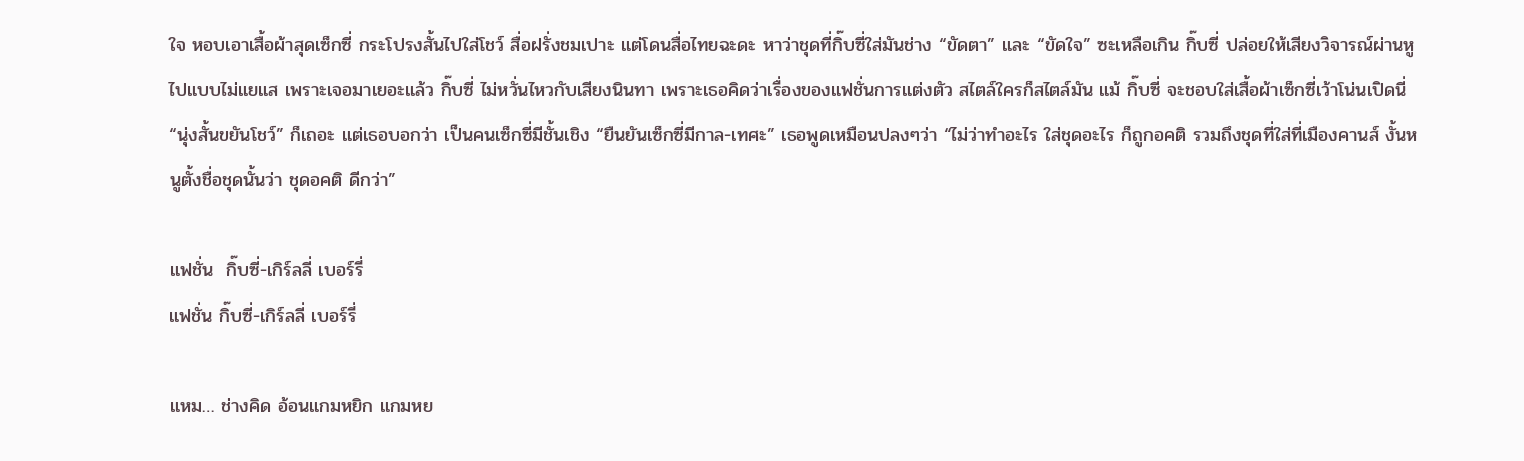ใจ หอบเอาเสื้อผ้าสุดเซ็กซี่ กระโปรงสั้นไปใส่โชว์ สื่อฝรั่งชมเปาะ แต่โดนสื่อไทยฉะดะ หาว่าชุดที่กิ๊บซี่ใส่มันช่าง “ขัดตา” และ “ขัดใจ” ซะเหลือเกิน กิ๊บซี่ ปล่อยให้เสียงวิจารณ์ผ่านหูไปแบบไม่แยแส เพราะเจอมาเยอะแล้ว กิ๊บซี่ ไม่หวั่นไหวกับเสียงนินทา เพราะเธอคิดว่าเรื่องของแฟชั่นการแต่งตัว สไตล์ใครก็สไตล์มัน แม้ กิ๊บซี่ จะชอบใส่เสื้อผ้าเซ็กซี่เว้าโน่นเปิดนี่ “นุ่งสั้นขยันโชว์” ก็เถอะ แต่เธอบอกว่า เป็นคนเซ็กซี่มีชั้นเชิง “ยืนยันเซ็กซี่มีกาล-เทศะ” เธอพูดเหมือนปลงๆว่า “ไม่ว่าทำอะไร ใส่ชุดอะไร ก็ถูกอคติ รวมถึงชุดที่ใส่ที่เมืองคานส์ งั้นหนูตั้งชื่อชุดนั้นว่า ชุดอคติ ดีกว่า”

แฟชั่น  กิ๊บซี่-เกิร์ลลี่ เบอร์รี่
แฟชั่น กิ๊บซี่-เกิร์ลลี่ เบอร์รี่

แหม… ช่างคิด อ้อนแกมหยิก แกมหย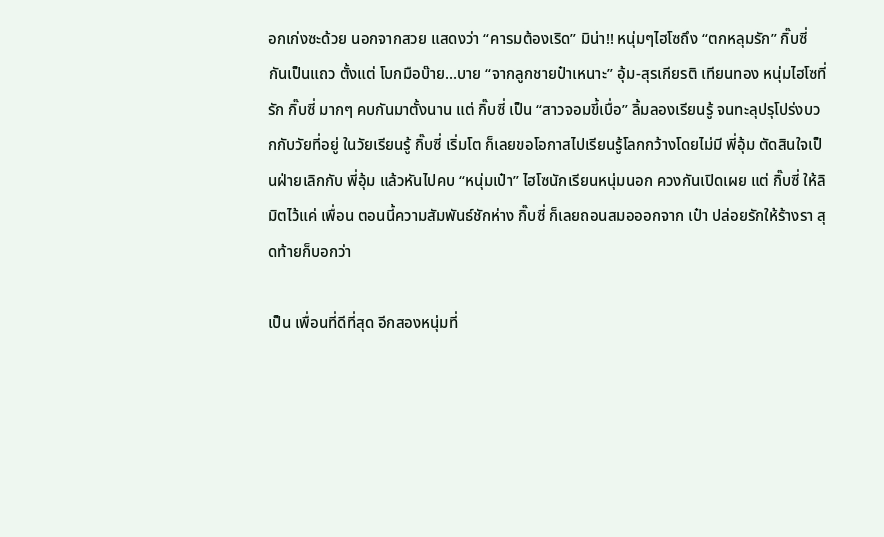อกเก่งซะด้วย นอกจากสวย แสดงว่า “คารมต้องเริด” มิน่า!! หนุ่มๆไฮโซถึง “ตกหลุมรัก” กิ๊บซี่ กันเป็นแถว ตั้งแต่ โบกมือบ๊าย…บาย “จากลูกชายป๋าเหนาะ” อุ้ม-สุรเกียรติ เทียนทอง หนุ่มไฮโซที่รัก กิ๊บซี่ มากๆ คบกันมาตั้งนาน แต่ กิ๊บซี่ เป็น “สาวจอมขี้เบื่อ” ลิ้มลองเรียนรู้ จนทะลุปรุโปร่งบวกกับวัยที่อยู่ ในวัยเรียนรู้ กิ๊บซี่ เริ่มโต ก็เลยขอโอกาสไปเรียนรู้โลกกว้างโดยไม่มี พี่อุ้ม ตัดสินใจเป็นฝ่ายเลิกกับ พี่อุ้ม แล้วหันไปคบ “หนุ่มเป๋า” ไฮโซนักเรียนหนุ่มนอก ควงกันเปิดเผย แต่ กิ๊บซี่ ให้ลิมิตไว้แค่ เพื่อน ตอนนี้ความสัมพันธ์ชักห่าง กิ๊บซี่ ก็เลยถอนสมอออกจาก เป๋า ปล่อยรักให้ร้างรา สุดท้ายก็บอกว่า

เป็น เพื่อนที่ดีที่สุด อีกสองหนุ่มที่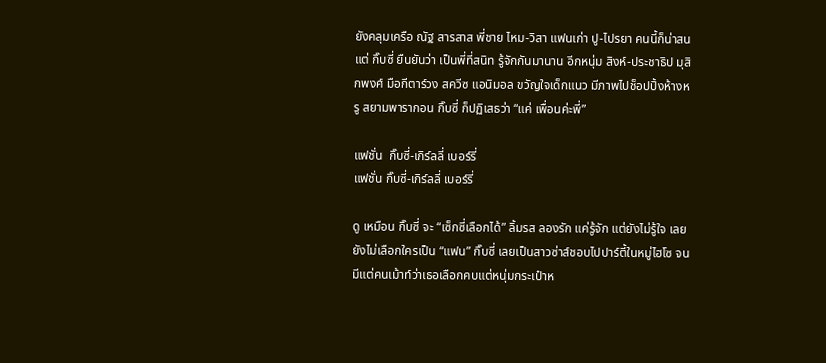ยังคลุมเครือ ณัฐ สารสาส พี่ชาย ไหม-วิสา แฟนเก่า ปู-ไปรยา คนนี้ก็น่าสน แต่ กิ๊บซี่ ยืนยันว่า เป็นพี่ที่สนิท รู้จักกันมานาน อีกหนุ่ม สิงห์-ประชาธิป มุสิกพงศ์ มือกีตาร์วง สควีซ แอนิมอล ขวัญใจเด็กแนว มีภาพไปช็อปปิ้งห้างหรู สยามพารากอน กิ๊บซี่ ก็ปฏิเสธว่า “แค่ เพื่อนค่ะพี่”

แฟชั่น  กิ๊บซี่-เกิร์ลลี่ เบอร์รี่
แฟชั่น กิ๊บซี่-เกิร์ลลี่ เบอร์รี่

ดู เหมือน กิ๊บซี่ จะ “เซ็กซี่เลือกได้” ลิ้มรส ลองรัก แค่รู้จัก แต่ยังไม่รู้ใจ เลยยังไม่เลือกใครเป็น “แฟน” กิ๊บซี่ เลยเป็นสาวซ่าส์ชอบไปปาร์ตี้ในหมู่ไฮโซ จนมีแต่คนเม้าท์ว่าเธอเลือกคบแต่หนุ่มกระเป๋าห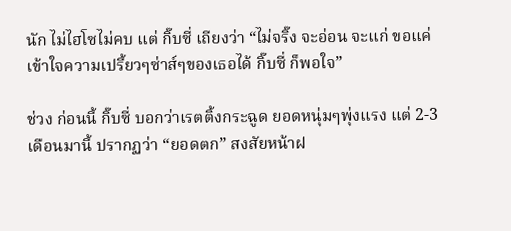นัก ไม่ไฮโซไม่คบ แต่ กิ๊บซี่ เถียงว่า “ไม่จริ๊ง จะอ่อน จะแก่ ขอแค่เข้าใจความเปรี้ยวๆซ่าส์ๆของเธอได้ กิ๊บซี่ ก็พอใจ”

ช่วง ก่อนนี้ กิ๊บซี่ บอกว่าเรตติ้งกระฉูด ยอดหนุ่มๆพุ่งแรง แต่ 2-3 เดือนมานี้ ปรากฏว่า “ยอดตก” สงสัยหน้าฝ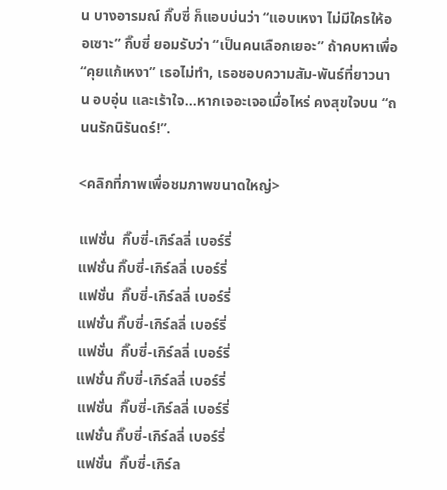น บางอารมณ์ กิ๊บซี่ ก็แอบบ่นว่า “แอบเหงา ไม่มีใครให้ออเซาะ” กิ๊บซี่ ยอมรับว่า “เป็นคนเลือกเยอะ” ถ้าคบหาเพื่อ “คุยแก้เหงา” เธอไม่ทำ, เธอชอบความสัม-พันธ์ที่ยาวนาน อบอุ่น และเร้าใจ…หากเจอะเจอเมื่อไหร่ คงสุขใจบน “ถนนรักนิรันดร์!”.

<คลิกที่ภาพเพื่อชมภาพขนาดใหญ่>

แฟชั่น  กิ๊บซี่-เกิร์ลลี่ เบอร์รี่
แฟชั่น กิ๊บซี่-เกิร์ลลี่ เบอร์รี่
แฟชั่น  กิ๊บซี่-เกิร์ลลี่ เบอร์รี่
แฟชั่น กิ๊บซี่-เกิร์ลลี่ เบอร์รี่
แฟชั่น  กิ๊บซี่-เกิร์ลลี่ เบอร์รี่
แฟชั่น กิ๊บซี่-เกิร์ลลี่ เบอร์รี่
แฟชั่น  กิ๊บซี่-เกิร์ลลี่ เบอร์รี่
แฟชั่น กิ๊บซี่-เกิร์ลลี่ เบอร์รี่
แฟชั่น  กิ๊บซี่-เกิร์ล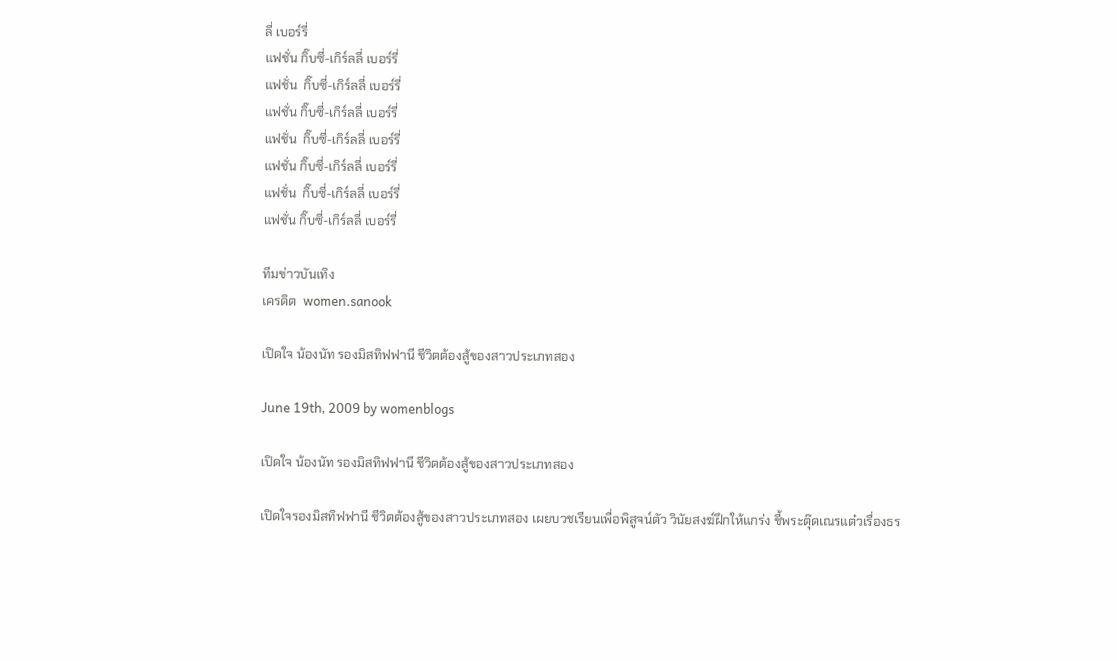ลี่ เบอร์รี่
แฟชั่น กิ๊บซี่-เกิร์ลลี่ เบอร์รี่
แฟชั่น  กิ๊บซี่-เกิร์ลลี่ เบอร์รี่
แฟชั่น กิ๊บซี่-เกิร์ลลี่ เบอร์รี่
แฟชั่น  กิ๊บซี่-เกิร์ลลี่ เบอร์รี่
แฟชั่น กิ๊บซี่-เกิร์ลลี่ เบอร์รี่
แฟชั่น  กิ๊บซี่-เกิร์ลลี่ เบอร์รี่
แฟชั่น กิ๊บซี่-เกิร์ลลี่ เบอร์รี่

ทีมข่าวบันเทิง
เครดิต  women.sanook

เปิดใจ น้องนัท รองมิสทิฟฟานี ชีวิตต้องสู้ของสาวประเภทสอง

June 19th, 2009 by womenblogs

เปิดใจ น้องนัท รองมิสทิฟฟานี ชีวิตต้องสู้ของสาวประเภทสอง

เปิดใจรองมิสทิฟฟานี ชีวิตต้องสู้ของสาวประเภทสอง เผยบวชเรียนเพื่อพิสูจน์ตัว วินัยสงฆ์ฝึกให้แกร่ง ชี้พระตุ๊ดเณรแต๋วเรื่องธร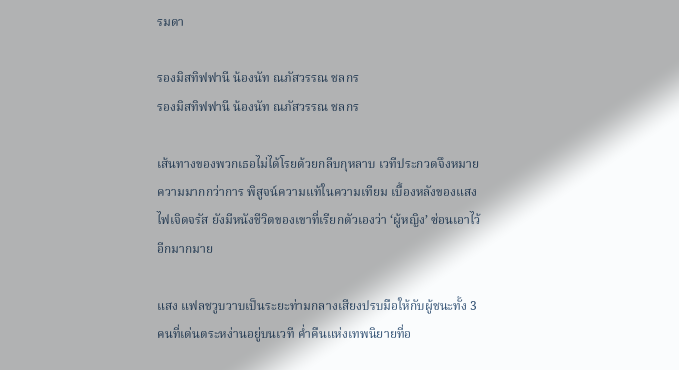รมดา

รองมิสทิฟฟานี น้องนัท ณภัสวรรณ ชลกร
รองมิสทิฟฟานี น้องนัท ณภัสวรรณ ชลกร

เส้นทางของพวกเธอไม่ได้โรยด้วยกลีบกุหลาบ เวทีประกวดจึงหมายความมากกว่าการ พิสูจน์ความแท้ในความเทียม เบื้องหลังของแสงไฟเจิดจรัส ยังมีหนังชีวิตของเขาที่เรียกตัวเองว่า ‘ผู้หญิง’ ซ่อนเอาไว้อีกมากมาย

แสง แฟลชวูบวาบเป็นระยะท่ามกลางเสียงปรบมือให้กับผู้ชนะทั้ง 3 คนที่เด่นตระหง่านอยู่บนเวที ค่ำคืนแห่งเทพนิยายที่อ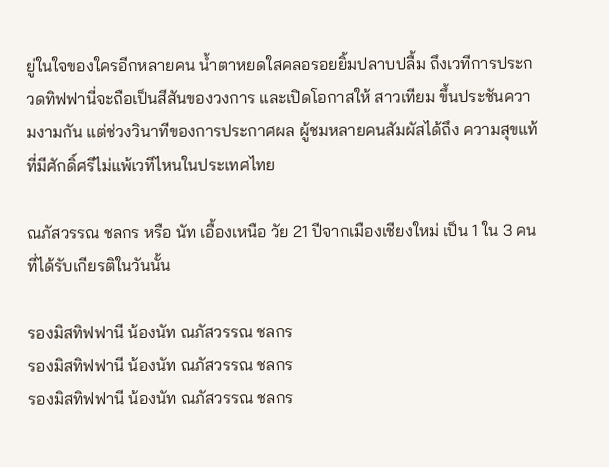ยู่ในใจของใครอีกหลายคน น้ำตาหยดใสคลอรอยยิ้มปลาบปลื้ม ถึงเวทีการประกวดทิฟฟานี่จะถือเป็นสีสันของวงการ และเปิดโอกาสให้ สาวเทียม ขึ้นประชันความงามกัน แต่ช่วงวินาทีของการประกาศผล ผู้ชมหลายคนสัมผัสได้ถึง ความสุขแท้ ที่มีศักดิ์ศรีไม่แพ้เวทีไหนในประเทศไทย

ณภัสวรรณ ชลกร หรือ นัท เอื้องเหนือ วัย 21 ปีจากเมืองเชียงใหม่ เป็น 1 ใน 3 คนที่ได้รับเกียรติในวันนั้น

รองมิสทิฟฟานี น้องนัท ณภัสวรรณ ชลกร
รองมิสทิฟฟานี น้องนัท ณภัสวรรณ ชลกร
รองมิสทิฟฟานี น้องนัท ณภัสวรรณ ชลกร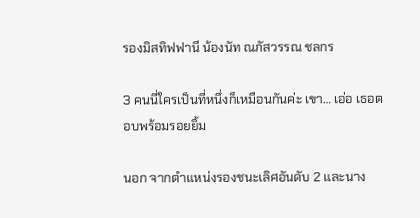รองมิสทิฟฟานี น้องนัท ณภัสวรรณ ชลกร

3 คนนี่ใครเป็นที่หนึ่งก็เหมือนกันค่ะ เขา… เอ่อ เธอตอบพร้อมรอยยิ้ม

นอก จากตำแหน่งรองชนะเลิศอันดับ 2 และนาง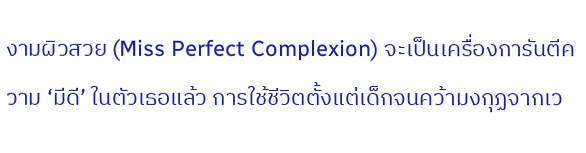งามผิวสวย (Miss Perfect Complexion) จะเป็นเครื่องการันตีความ ‘มีดี’ ในตัวเธอแล้ว การใช้ชีวิตตั้งแต่เด็กจนคว้ามงกุฏจากเว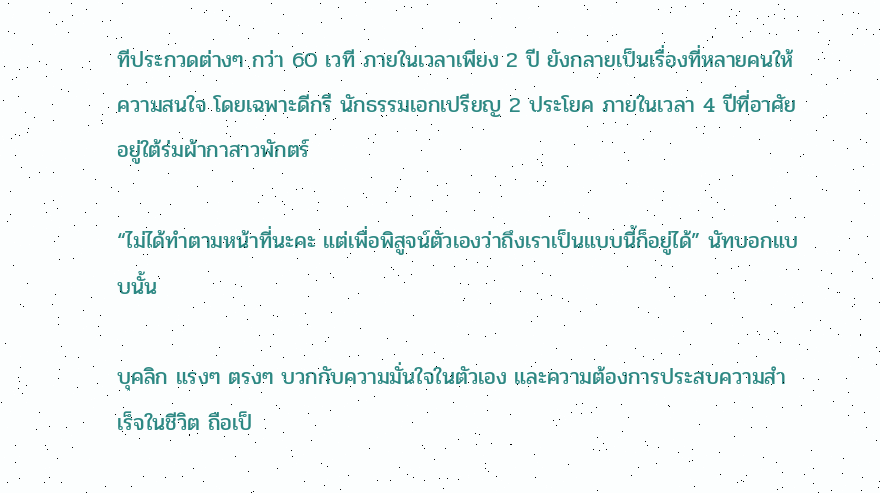ทีประกวดต่างๆ กว่า 60 เวที ภายในเวลาเพียง 2 ปี ยังกลายเป็นเรื่องที่หลายคนให้ความสนใจ โดยเฉพาะดีกรี นักธรรมเอกเปรียญ 2 ประโยค ภายในเวลา 4 ปีที่อาศัยอยู่ใต้ร่มผ้ากาสาวพักตร์

“ไม่ได้ทำตามหน้าที่นะคะ แต่เพื่อพิสูจน์ตัวเองว่าถึงเราเป็นแบบนี้ก็อยู่ได้” นัทบอกแบบนั้น

บุคลิก แรงๆ ตรงๆ บวกกับความมั่นใจในตัวเอง และความต้องการประสบความสำเร็จในชีวิต ถือเป็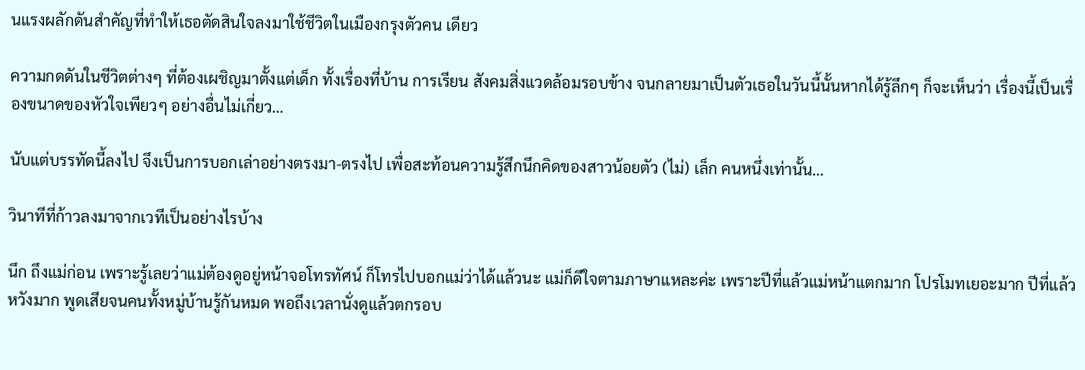นแรงผลักดันสำคัญที่ทำให้เธอตัดสินใจลงมาใช้ชีวิตในเมืองกรุงตัวคน เดียว

ความกดดันในชีวิตต่างๆ ที่ต้องเผชิญมาตั้งแต่เด็ก ทั้งเรื่องที่บ้าน การเรียน สังคมสิ่งแวดล้อมรอบข้าง จนกลายมาเป็นตัวเธอในวันนี้นั้นหากได้รู้ลึกๆ ก็จะเห็นว่า เรื่องนี้เป็นเรื่องขนาดของหัวใจเพียวๆ อย่างอื่นไม่เกี่ยว…

นับแต่บรรทัดนี้ลงไป จึงเป็นการบอกเล่าอย่างตรงมา-ตรงไป เพื่อสะท้อนความรู้สึกนึกคิดของสาวน้อยตัว (ไม่) เล็ก คนหนึ่งเท่านั้น…

วินาทีที่ก้าวลงมาจากเวทีเป็นอย่างไรบ้าง

นึก ถึงแม่ก่อน เพราะรู้เลยว่าแม่ต้องดูอยู่หน้าจอโทรทัศน์ ก็โทรไปบอกแม่ว่าได้แล้วนะ แม่ก็ดีใจตามภาษาแหละค่ะ เพราะปีที่แล้วแม่หน้าแตกมาก โปรโมทเยอะมาก ปีที่แล้ว หวังมาก พูดเสียจนคนทั้งหมู่บ้านรู้กันหมด พอถึงเวลานั่งดูแล้วตกรอบ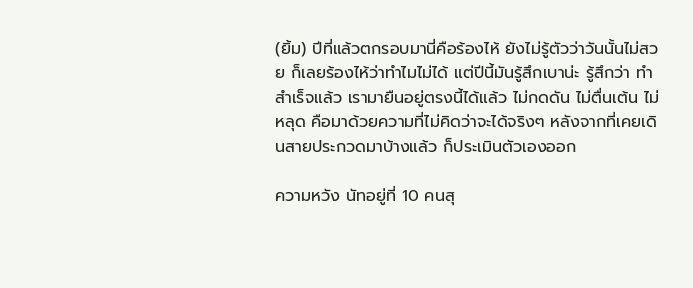(ยิ้ม) ปีที่แล้วตกรอบมานี่คือร้องไห้ ยังไม่รู้ตัวว่าวันนั้นไม่สวย ก็เลยร้องไห้ว่าทำไมไม่ได้ แต่ปีนี้มันรู้สึกเบาน่ะ รู้สึกว่า ทำสำเร็จแล้ว เรามายืนอยู่ตรงนี้ได้แล้ว ไม่กดดัน ไม่ตื่นเต้น ไม่หลุด คือมาด้วยความที่ไม่คิดว่าจะได้จริงๆ หลังจากที่เคยเดินสายประกวดมาบ้างแล้ว ก็ประเมินตัวเองออก

ความหวัง นัทอยู่ที่ 10 คนสุ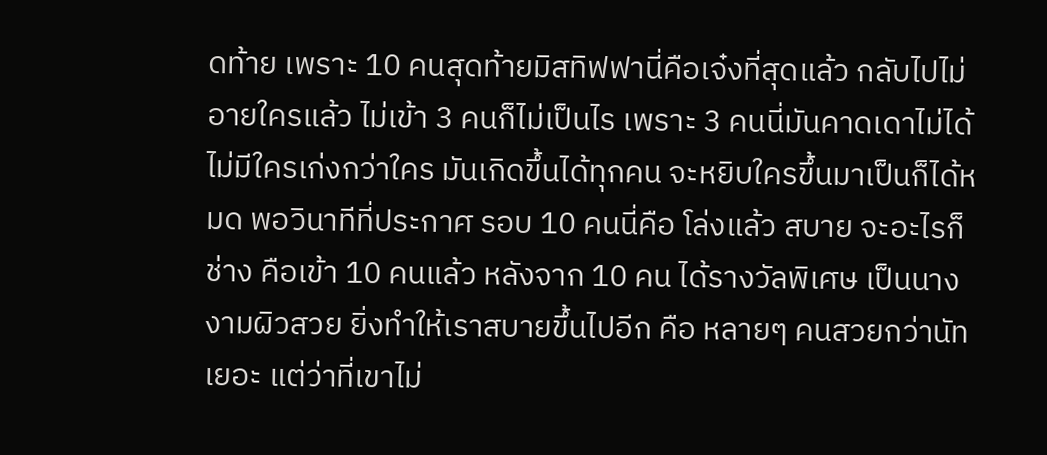ดท้าย เพราะ 10 คนสุดท้ายมิสทิฟฟานี่คือเจ๋งที่สุดแล้ว กลับไปไม่อายใครแล้ว ไม่เข้า 3 คนก็ไม่เป็นไร เพราะ 3 คนนี่มันคาดเดาไม่ได้ ไม่มีใครเก่งกว่าใคร มันเกิดขึ้นได้ทุกคน จะหยิบใครขึ้นมาเป็นก็ได้หมด พอวินาทีที่ประกาศ รอบ 10 คนนี่คือ โล่งแล้ว สบาย จะอะไรก็ช่าง คือเข้า 10 คนแล้ว หลังจาก 10 คน ได้รางวัลพิเศษ เป็นนางงามผิวสวย ยิ่งทำให้เราสบายขึ้นไปอีก คือ หลายๆ คนสวยกว่านัทเยอะ แต่ว่าที่เขาไม่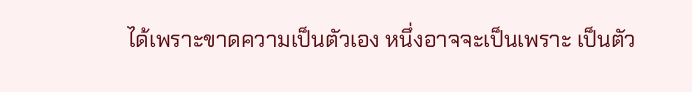ได้เพราะขาดความเป็นตัวเอง หนึ่งอาจจะเป็นเพราะ เป็นตัว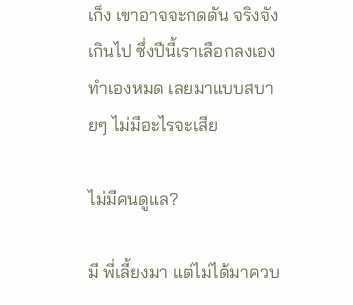เก็ง เขาอาจจะกดดัน จริงจังเกินไป ซึ่งปีนี้เราเลือกลงเอง ทำเองหมด เลยมาแบบสบายๆ ไม่มีอะไรจะเสีย

ไม่มีคนดูแล?

มี พี่เลี้ยงมา แต่ไม่ได้มาควบ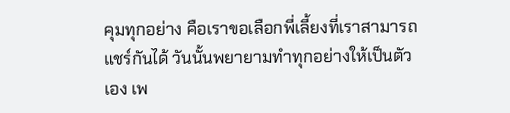คุมทุกอย่าง คือเราขอเลือกพี่เลี้ยงที่เราสามารถแชร์กันได้ วันนั้นพยายามทำทุกอย่างให้เป็นตัวเอง เพ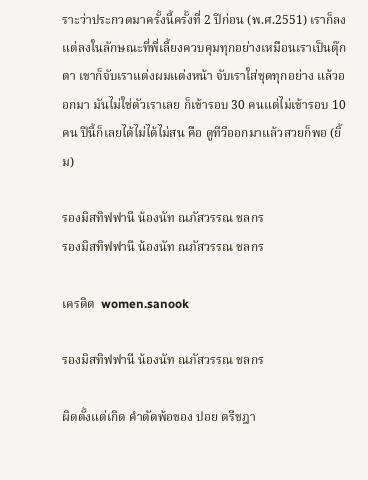ราะว่าประกวดมาครั้งนี้ครั้งที่ 2 ปีก่อน (พ.ศ.2551) เราก็ลง แต่ลงในลักษณะที่พี่เลี้ยงควบคุมทุกอย่างเหมือนเราเป็นตุ๊กตา เขาก็จับเราแต่งผมแต่งหน้า จับเราใส่ชุดทุกอย่าง แล้วออกมา มันไม่ใช่ตัวเราเลย ก็เข้ารอบ 30 คนแต่ไม่เข้ารอบ 10 คน ปีนี้ก็เลยได้ไม่ได้ไม่สน คือ ดูทีวีออกมาแล้วสวยก็พอ (ยิ้ม)

รองมิสทิฟฟานี น้องนัท ณภัสวรรณ ชลกร
รองมิสทิฟฟานี น้องนัท ณภัสวรรณ ชลกร

เครดิต  women.sanook

รองมิสทิฟฟานี น้องนัท ณภัสวรรณ ชลกร

ผิดตั้งแต่เกิด คำตัดพ้อของ ปอย ตรีชฎา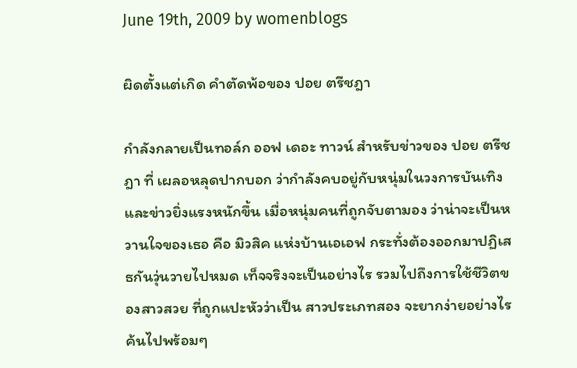June 19th, 2009 by womenblogs

ผิดตั้งแต่เกิด คำตัดพ้อของ ปอย ตรีชฎา

กำลังกลายเป็นทอล์ก ออฟ เดอะ ทาวน์ สำหรับข่าวของ ปอย ตรีชฎา ที่ เผลอหลุดปากบอก ว่ากำลังคบอยู่กับหนุ่มในวงการบันเทิง และข่าวยิ่งแรงหนักขึ้น เมื่อหนุ่มคนที่ถูกจับตามอง ว่าน่าจะเป็นหวานใจของเธอ คือ มิวสิค แห่งบ้านเอเอฟ กระทั่งต้องออกมาปฏิเสธกันวุ่นวายไปหมด เท็จจริงจะเป็นอย่างไร รวมไปถึงการใช้ชีวิตของสาวสวย ที่ถูกแปะหัวว่าเป็น สาวประเภทสอง จะยากง่ายอย่างไร ค้นไปพร้อมๆ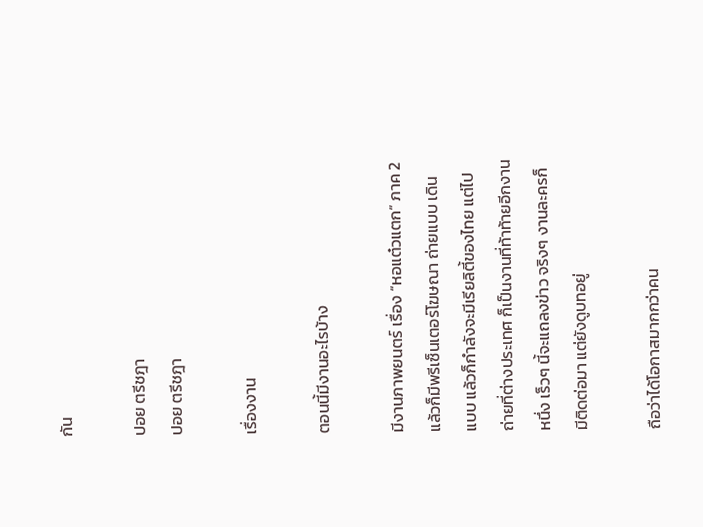กัน

ปอย ตรีชฎา
ปอย ตรีชฎา

เรื่องงาน

ตอนนี้มีงานอะไรบ้าง

มีงานภาพยนตร์ เรื่อง “หอแต๋วแตก” ภาค 2 แล้วก็มีพรีเซ็นเตอร์โฆษณา ถ่ายแบบ เดินแบบ แล้วก็กำลังจะมีเรียลิตี้ของไทย แต่ไปถ่ายที่ต่างประเทศ ก็เป็นงานที่ท้าท้ายอีกงานหนึ่ง เร็วๆ นี้จะแถลงข่าว จริงๆ งานละครก็มีติดต่อมา แต่ยังดูบทอยู่

ถือว่าได้โอกาสมากกว่าคน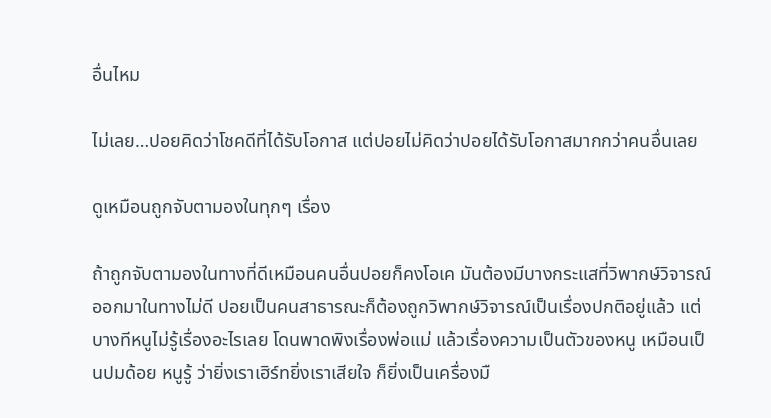อื่นไหม

ไม่เลย…ปอยคิดว่าโชคดีที่ได้รับโอกาส แต่ปอยไม่คิดว่าปอยได้รับโอกาสมากกว่าคนอื่นเลย

ดูเหมือนถูกจับตามองในทุกๆ เรื่อง

ถ้าถูกจับตามองในทางที่ดีเหมือนคนอื่นปอยก็คงโอเค มันต้องมีบางกระแสที่วิพากษ์วิจารณ์ออกมาในทางไม่ดี ปอยเป็นคนสาธารณะก็ต้องถูกวิพากษ์วิจารณ์เป็นเรื่องปกติอยู่แล้ว แต่บางทีหนูไม่รู้เรื่องอะไรเลย โดนพาดพิงเรื่องพ่อแม่ แล้วเรื่องความเป็นตัวของหนู เหมือนเป็นปมด้อย หนูรู้ ว่ายิ่งเราเฮิร์ทยิ่งเราเสียใจ ก็ยิ่งเป็นเครื่องมื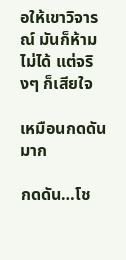อให้เขาวิจารณ์ มันก็ห้ามไม่ได้ แต่จริงๆ ก็เสียใจ

เหมือนกดดันมาก

กดดัน…โช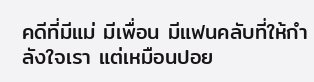คดีที่มีแม่ มีเพื่อน มีแฟนคลับที่ให้กำลังใจเรา แต่เหมือนปอย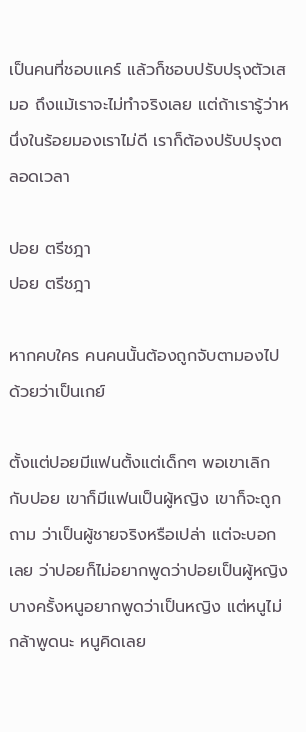เป็นคนที่ชอบแคร์ แล้วก็ชอบปรับปรุงตัวเสมอ ถึงแม้เราจะไม่ทำจริงเลย แต่ถ้าเรารู้ว่าหนึ่งในร้อยมองเราไม่ดี เราก็ต้องปรับปรุงตลอดเวลา

ปอย ตรีชฎา
ปอย ตรีชฎา

หากคบใคร คนคนนั้นต้องถูกจับตามองไปด้วยว่าเป็นเกย์

ตั้งแต่ปอยมีแฟนตั้งแต่เด็กๆ พอเขาเลิกกับปอย เขาก็มีแฟนเป็นผู้หญิง เขาก็จะถูกถาม ว่าเป็นผู้ชายจริงหรือเปล่า แต่จะบอกเลย ว่าปอยก็ไม่อยากพูดว่าปอยเป็นผู้หญิง บางครั้งหนูอยากพูดว่าเป็นหญิง แต่หนูไม่กล้าพูดนะ หนูคิดเลย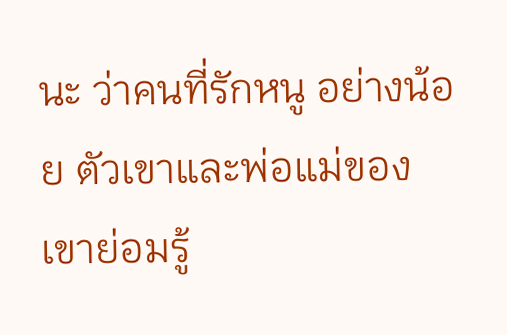นะ ว่าคนที่รักหนู อย่างน้อย ตัวเขาและพ่อแม่ของเขาย่อมรู้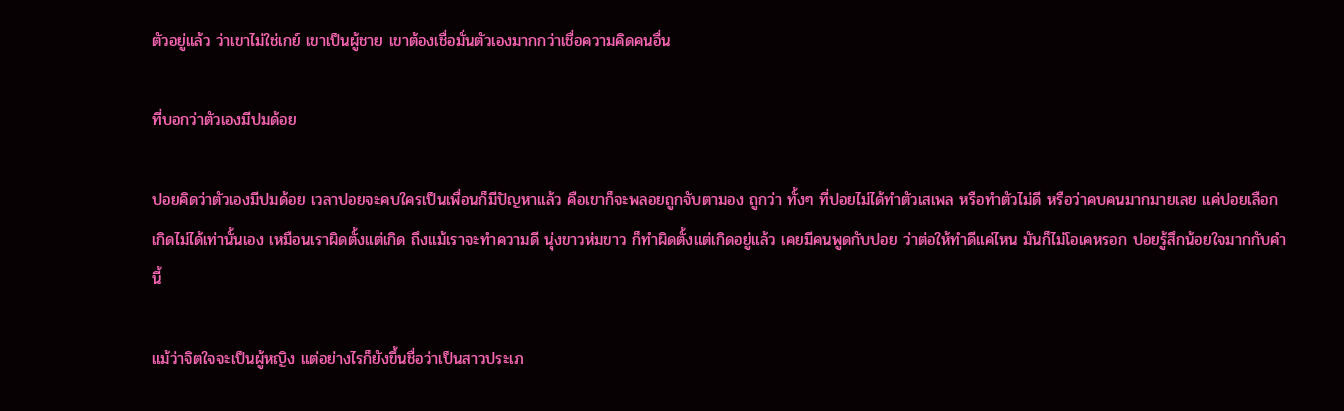ตัวอยู่แล้ว ว่าเขาไม่ใช่เกย์ เขาเป็นผู้ชาย เขาต้องเชื่อมั่นตัวเองมากกว่าเชื่อความคิดคนอื่น

ที่บอกว่าตัวเองมีปมด้อย

ปอยคิดว่าตัวเองมีปมด้อย เวลาปอยจะคบใครเป็นเพื่อนก็มีปัญหาแล้ว คือเขาก็จะพลอยถูกจับตามอง ถูกว่า ทั้งๆ ที่ปอยไม่ได้ทำตัวเสเพล หรือทำตัวไม่ดี หรือว่าคบคนมากมายเลย แค่ปอยเลือกเกิดไม่ได้เท่านั้นเอง เหมือนเราผิดตั้งแต่เกิด ถึงแม้เราจะทำความดี นุ่งขาวห่มขาว ก็ทำผิดตั้งแต่เกิดอยู่แล้ว เคยมีคนพูดกับปอย ว่าต่อให้ทำดีแค่ไหน มันก็ไม่โอเคหรอก ปอยรู้สึกน้อยใจมากกับคำนี้

แม้ว่าจิตใจจะเป็นผู้หญิง แต่อย่างไรก็ยังขึ้นชื่อว่าเป็นสาวประเภ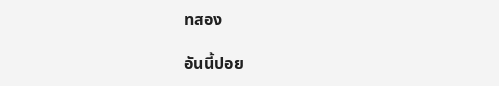ทสอง

อันนี้ปอย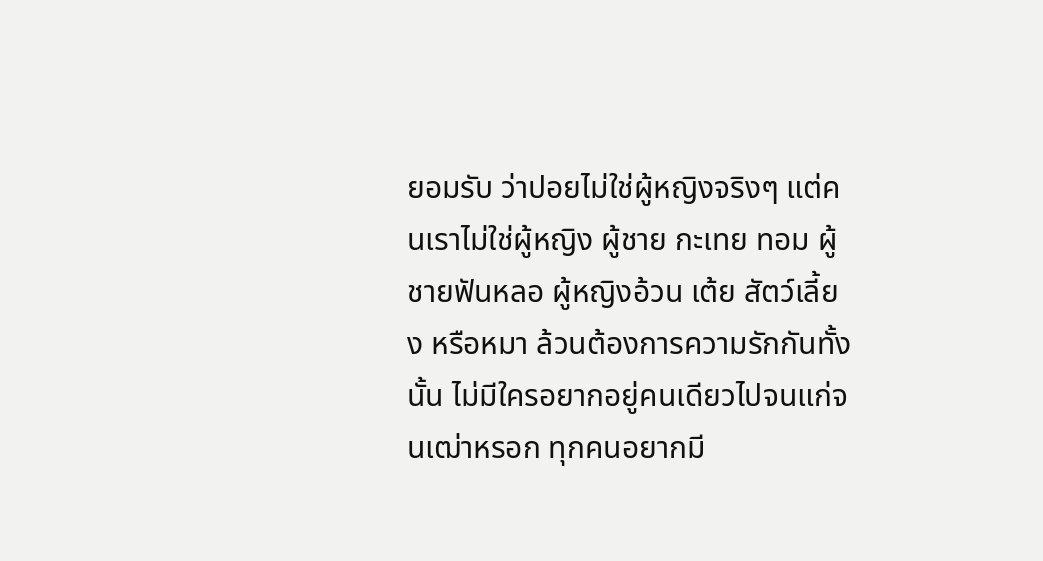ยอมรับ ว่าปอยไม่ใช่ผู้หญิงจริงๆ แต่คนเราไม่ใช่ผู้หญิง ผู้ชาย กะเทย ทอม ผู้ชายฟันหลอ ผู้หญิงอ้วน เต้ย สัตว์เลี้ยง หรือหมา ล้วนต้องการความรักกันทั้งนั้น ไม่มีใครอยากอยู่คนเดียวไปจนแก่จนเฒ่าหรอก ทุกคนอยากมี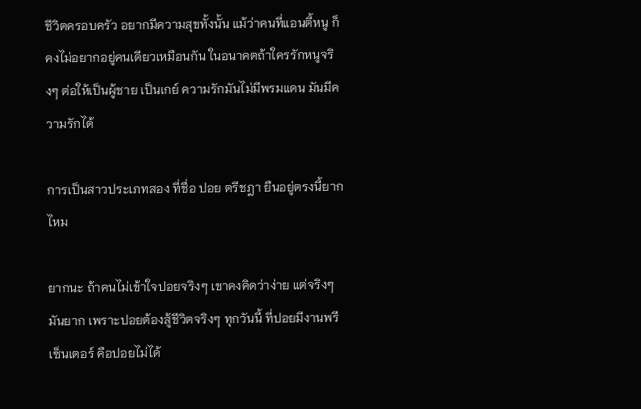ชีวิตครอบครัว อยากมีความสุขทั้งนั้น แม้ว่าคนที่แอนตี้หนู ก็คงไม่อยากอยู่คนเดียวเหมือนกัน ในอนาคตถ้าใครรักหนูจริงๆ ต่อให้เป็นผู้ชาย เป็นเกย์ ความรักมันไม่มีพรมแดน มันมีความรักได้

การเป็นสาวประเภทสอง ที่ชื่อ ปอย ตรีชฎา ยืนอยู่ตรงนี้ยากไหม

ยากนะ ถ้าคนไม่เข้าใจปอยจริงๆ เขาคงคิดว่าง่าย แต่จริงๆ มันยาก เพราะปอยต้องสู้ชีวิตจริงๆ ทุกวันนี้ ที่ปอยมีงานพรีเซ็นเตอร์ คือปอยไม่ได้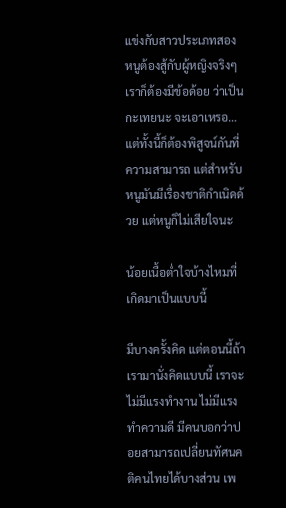แข่งกับสาวประเภทสอง หนูต้องสู้กับผู้หญิงจริงๆ เราก็ต้องมีข้อด้อย ว่าเป็นกะเทยนะ จะเอาเหรอ…แต่ทั้งนี้ก็ต้องพิสูจน์กันที่ความสามารถ แต่สำหรับหนูมันมีเรื่องชาติกำเนิดด้วย แต่หนูก็ไม่เสียใจนะ

น้อยเนื้อต่ำใจบ้างไหมที่เกิดมาเป็นแบบนี้

มีบางครั้งคิด แต่ตอนนี้ถ้าเรามานั่งคิดแบบนี้ เราจะไม่มีแรงทำงาน ไม่มีแรงทำความดี มีคนบอกว่าปอยสามารถเปลี่ยนทัศนคติคนไทยได้บางส่วน เพ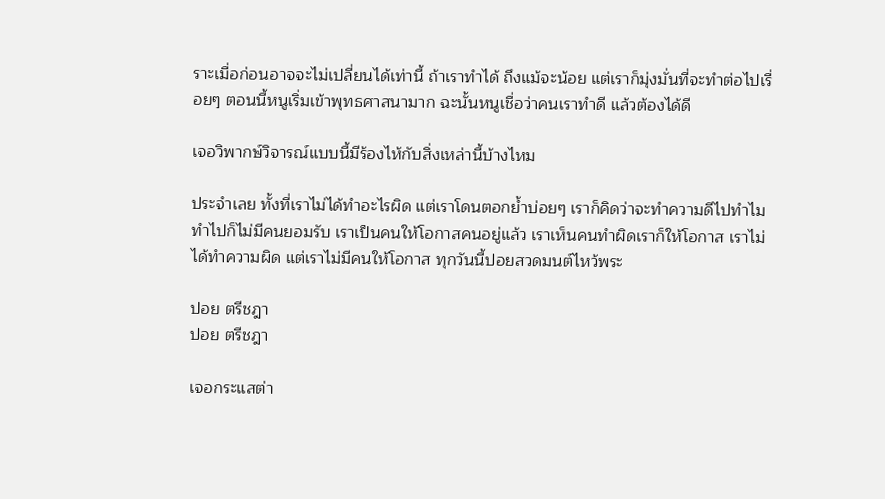ราะเมื่อก่อนอาจจะไม่เปลี่ยนได้เท่านี้ ถ้าเราทำได้ ถึงแม้จะน้อย แต่เราก็มุ่งมั่นที่จะทำต่อไปเรื่อยๆ ตอนนี้หนูเริ่มเข้าพุทธศาสนามาก ฉะนั้นหนูเชื่อว่าคนเราทำดี แล้วต้องได้ดี

เจอวิพากษ์วิจารณ์แบบนี้มีร้องไห้กับสิ่งเหล่านี้บ้างไหม

ประจำเลย ทั้งที่เราไม่ได้ทำอะไรผิด แต่เราโดนตอกย้ำบ่อยๆ เราก็คิดว่าจะทำความดีไปทำไม ทำไปก็ไม่มีคนยอมรับ เราเป็นคนให้โอกาสคนอยู่แล้ว เราเห็นคนทำผิดเราก็ให้โอกาส เราไม่ได้ทำความผิด แต่เราไม่มีคนให้โอกาส ทุกวันนี้ปอยสวดมนต์ไหว้พระ

ปอย ตรีชฎา
ปอย ตรีชฎา

เจอกระแสต่า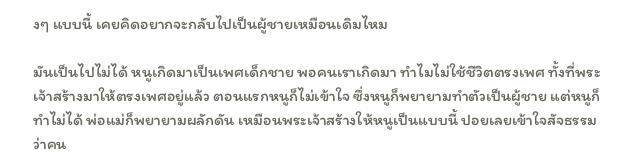งๆ แบบนี้ เคยคิดอยากจะกลับไปเป็นผู้ชายเหมือนเดิมไหม

มันเป็นไปไม่ได้ หนูเกิดมาเป็นเพศเด็กชาย พอคนเราเกิดมา ทำไมไม่ใช้ชีวิตตรงเพศ ทั้งที่พระเจ้าสร้างมาให้ตรงเพศอยู่แล้ว ตอนแรกหนูก็ไม่เข้าใจ ซึ่งหนูก็พยายามทำตัวเป็นผู้ชาย แต่หนูก็ทำไม่ได้ พ่อแม่ก็พยายามผลักดัน เหมือนพระเจ้าสร้างให้หนูเป็นแบบนี้ ปอยเลยเข้าใจสัจธรรม ว่าคน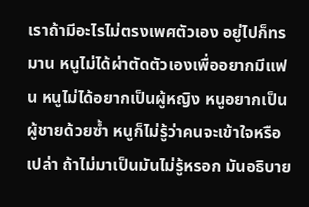เราถ้ามีอะไรไม่ตรงเพศตัวเอง อยู่ไปก็ทรมาน หนูไม่ได้ผ่าตัดตัวเองเพื่ออยากมีแฟน หนูไม่ได้อยากเป็นผู้หญิง หนูอยากเป็นผู้ชายด้วยซ้ำ หนูก็ไม่รู้ว่าคนจะเข้าใจหรือเปล่า ถ้าไม่มาเป็นมันไม่รู้หรอก มันอธิบาย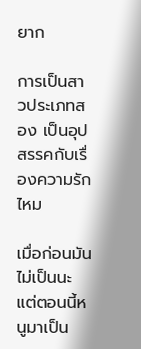ยาก

การเป็นสาวประเภทสอง เป็นอุปสรรคกับเรื่องความรักไหม

เมื่อก่อนมันไม่เป็นนะ แต่ตอนนี้หนูมาเป็น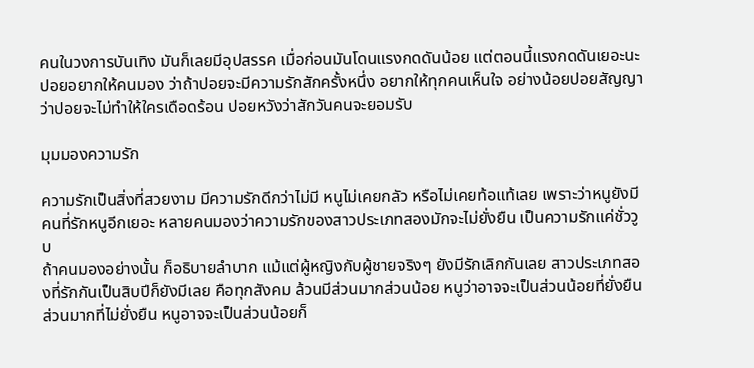คนในวงการบันเทิง มันก็เลยมีอุปสรรค เมื่อก่อนมันโดนแรงกดดันน้อย แต่ตอนนี้แรงกดดันเยอะนะ ปอยอยากให้คนมอง ว่าถ้าปอยจะมีความรักสักครั้งหนึ่ง อยากให้ทุกคนเห็นใจ อย่างน้อยปอยสัญญา ว่าปอยจะไม่ทำให้ใครเดือดร้อน ปอยหวังว่าสักวันคนจะยอมรับ

มุมมองความรัก

ความรักเป็นสิ่งที่สวยงาม มีความรักดีกว่าไม่มี หนูไม่เคยกลัว หรือไม่เคยท้อแท้เลย เพราะว่าหนูยังมีคนที่รักหนูอีกเยอะ หลายคนมองว่าความรักของสาวประเภทสองมักจะไม่ยั่งยืน เป็นความรักแค่ชั่ววูบ
ถ้าคนมองอย่างนั้น ก็อธิบายลำบาก แม้แต่ผู้หญิงกับผู้ชายจริงๆ ยังมีรักเลิกกันเลย สาวประเภทสองที่รักกันเป็นสิบปีก็ยังมีเลย คือทุกสังคม ล้วนมีส่วนมากส่วนน้อย หนูว่าอาจจะเป็นส่วนน้อยที่ยั่งยืน ส่วนมากที่ไม่ยั่งยืน หนูอาจจะเป็นส่วนน้อยก็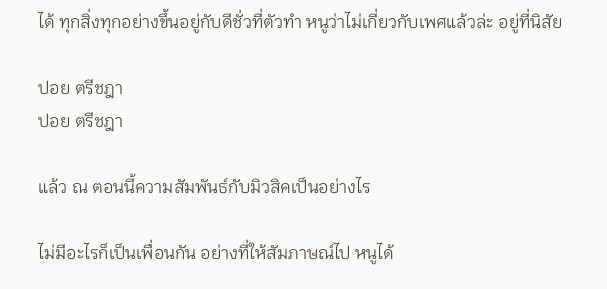ได้ ทุกสิ่งทุกอย่างขึ้นอยู่กับดีชั่วที่ตัวทำ หนูว่าไม่เกี่ยวกับเพศแล้วล่ะ อยู่ที่นิสัย

ปอย ตรีชฎา
ปอย ตรีชฎา

แล้ว ณ ตอนนี้ความสัมพันธ์กับมิวสิคเป็นอย่างไร

ไม่มีอะไรก็เป็นเพื่อนกัน อย่างที่ให้สัมภาษณ์ไป หนูได้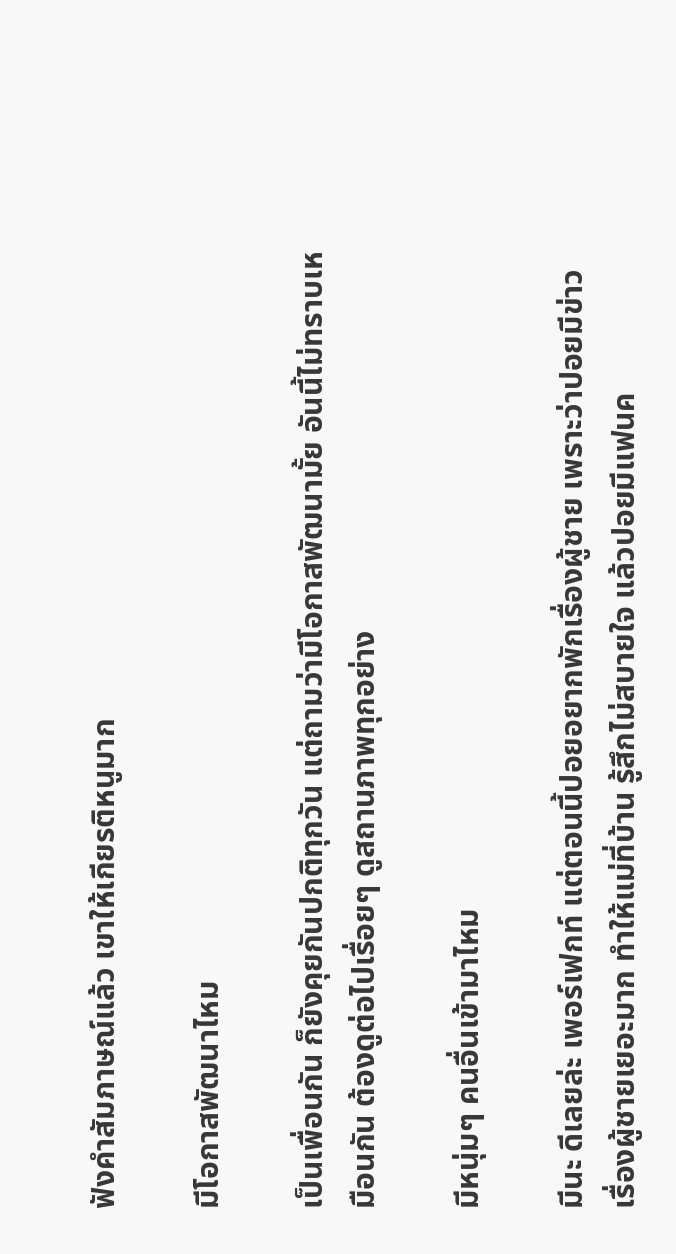ฟังคำสัมภาษณ์แล้ว เขาให้เกียรติหนูมาก

มีโอกาสพัฒนาไหม

เป็นเพื่อนกัน ก็ยังคุยกันปกติทุกวัน แต่ถามว่ามีโอกาสพัฒนามั้ย อันนี้ไม่ทราบเหมือนกัน ต้องดูต่อไปเรื่อยๆ ดูสถานภาพทุกอย่าง

มีหนุ่มๆ คนอื่นเข้ามาไหม

มีนะ ดีเลยล่ะ เพอร์เฟกท์ แต่ตอนนี้ปอยอยากพักเรื่องผู้ชาย เพราะว่าปอยมีข่าวเรื่องผู้ชายเยอะมาก ทำให้แม่ที่บ้าน รู้สึกไม่สบายใจ แล้วปอยมีแฟนค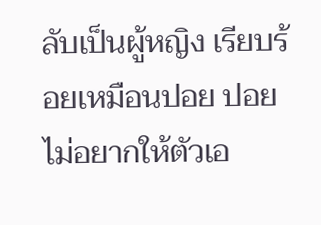ลับเป็นผู้หญิง เรียบร้อยเหมือนปอย ปอยไม่อยากให้ตัวเอ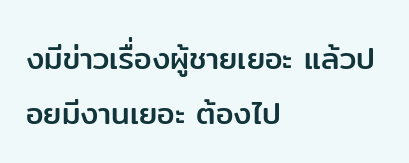งมีข่าวเรื่องผู้ชายเยอะ แล้วปอยมีงานเยอะ ต้องไป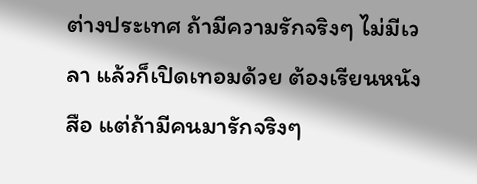ต่างประเทศ ถ้ามีความรักจริงๆ ไม่มีเวลา แล้วก็เปิดเทอมด้วย ต้องเรียนหนังสือ แต่ถ้ามีคนมารักจริงๆ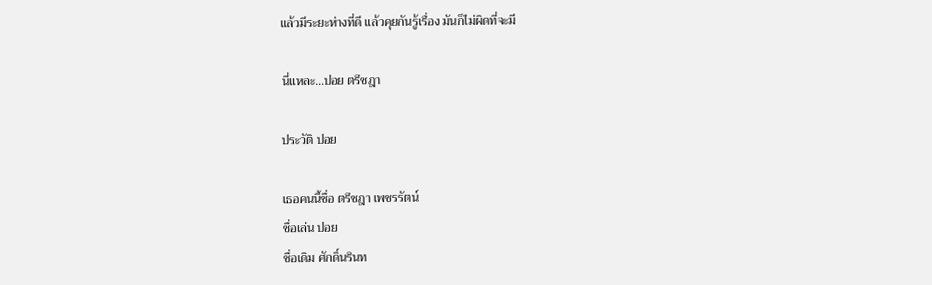แล้วมีระยะห่างที่ดี แล้วคุยกันรู้เรื่อง มันก็ไม่ผิดที่จะมี

นี่แหละ…ปอย ตรีชฎา

ประวัติ ปอย

เธอคนนี้ชื่อ ตรีชฎา เพชรรัตน์
ชื่อเล่น ปอย
ชื่อเดิม ศักดิ์นรินท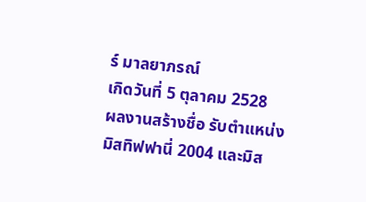ร์ มาลยาภรณ์
เกิดวันที่ 5 ตุลาคม 2528
ผลงานสร้างชื่อ รับตำแหน่ง มิสทิฟฟานี่ 2004 และมิส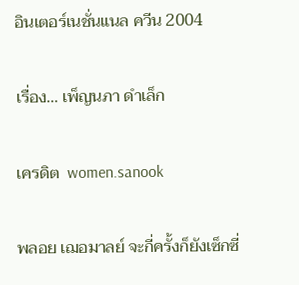อินเตอร์เนชั่นแนล ควีน 2004

เรื่อง… เพ็ญนภา ดำเล็ก

เครดิต  women.sanook

พลอย เฌอมาลย์ จะกี่ครั้งก็ยังเซ็กซี่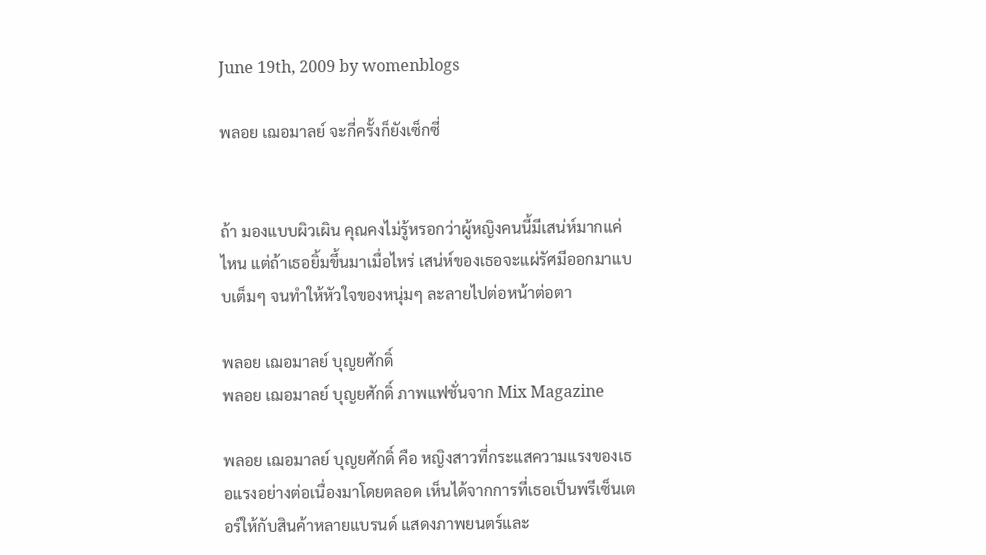June 19th, 2009 by womenblogs

พลอย เฌอมาลย์ จะกี่ครั้งก็ยังเซ็กซี่


ถ้า มองแบบผิวเผิน คุณคงไม่รู้หรอกว่าผู้หญิงคนนี้มีเสน่ห์มากแค่ไหน แต่ถ้าเธอยิ้มขึ้นมาเมื่อไหร่ เสน่ห์ของเธอจะแผ่รัศมีออกมาแบบเต็มๆ จนทำให้หัวใจของหนุ่มๆ ละลายไปต่อหน้าต่อตา

พลอย เฌอมาลย์ บุญยศักดิ์
พลอย เฌอมาลย์ บุญยศักดิ์ ภาพแฟชั่นจาก Mix Magazine

พลอย เฌอมาลย์ บุญยศักดิ์ คือ หญิงสาวที่กระแสความแรงของเธอแรงอย่างต่อเนื่องมาโดยตลอด เห็นได้จากการที่เธอเป็นพรีเซ็นเตอร์ให้กับสินค้าหลายแบรนด์ แสดงภาพยนตร์และ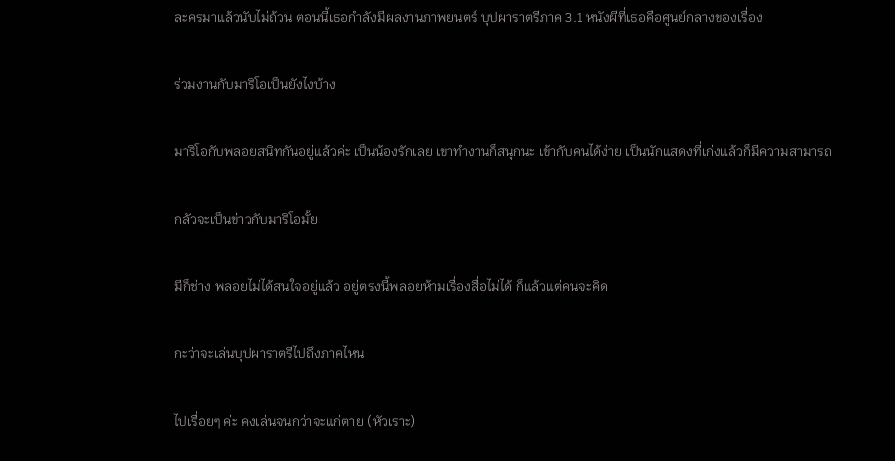ละครมาแล้วนับไม่ถ้วน ตอนนี้เธอกำลังมีผลงานภาพยนตร์ บุปผาราตรีภาค 3.1 หนังผีที่เธอคือศูนย์กลางของเรื่อง

ร่วมงานกับมาริโอเป็นยังไงบ้าง

มาริโอกับพลอยสนิทกันอยู่แล้วค่ะ เป็นน้องรักเลย เขาทำงานก็สนุกนะ เข้ากับคนได้ง่าย เป็นนักแสดงที่เก่งแล้วก็มีความสามารถ

กลัวจะเป็นข่าวกับมาริโอมั้ย

มีก็ช่าง พลอยไม่ได้สนใจอยู่แล้ว อยู่ตรงนี้พลอยห้ามเรื่องสื่อไม่ได้ ก็แล้วแต่คนจะคิด

กะว่าจะเล่นบุปผาราตรีไปถึงภาคไหน

ไปเรื่อยๆ ค่ะ คงเล่นจนกว่าจะแก่ตาย (หัวเราะ)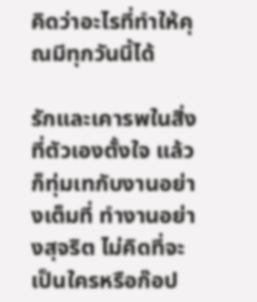คิดว่าอะไรที่ทำให้คุณมีทุกวันนี้ได้

รักและเคารพในสิ่งที่ตัวเองตั้งใจ แล้วก็ทุ่มเทกับงานอย่างเต็มที่ ทำงานอย่างสุจริต ไม่คิดที่จะเป็นใครหรือก๊อป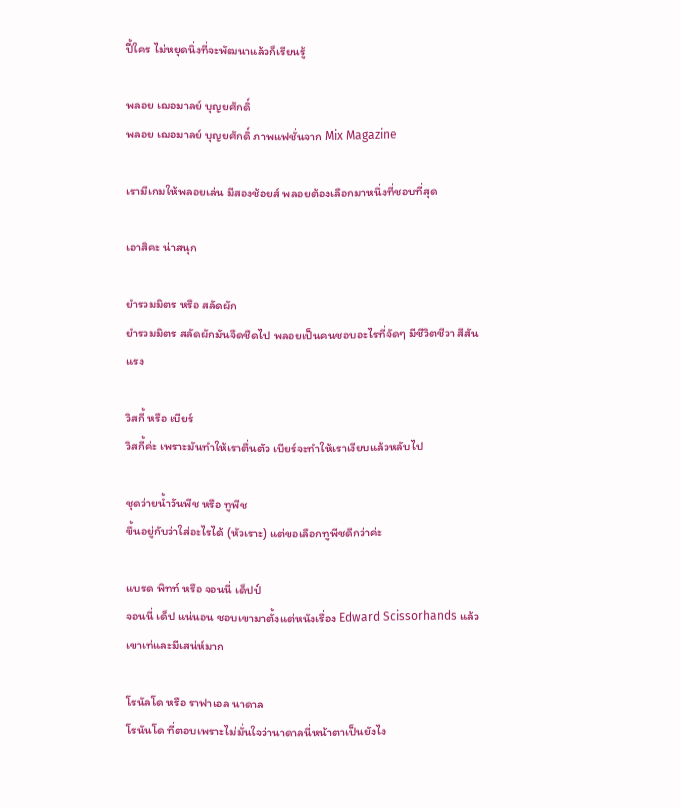ปี้ใคร ไม่หยุดนิ่งที่จะพัฒนาแล้วก็เรียนรู้

พลอย เฌอมาลย์ บุญยศักดิ์
พลอย เฌอมาลย์ บุญยศักดิ์ ภาพแฟชั่นจาก Mix Magazine

เรามีเกมให้พลอยเล่น มีสองช้อยส์ พลอยต้องเลือกมาหนึ่งที่ชอบที่สุด

เอาสิคะ น่าสนุก

ยำรวมมิตร หรือ สลัดผัก
ยำรวมมิตร สลัดผักมันจืดชืดไป พลอยเป็นคนชอบอะไรที่จัดๆ มีชีวิตชีวา สีสันแรง

วิสกี้ หรือ เบียร์
วิสกี้ค่ะ เพราะมันทำให้เราตื่นตัว เบียร์จะทำให้เราเงียบแล้วหลับไป

ชุดว่ายน้ำวันพีช หรือ ทูพีช
ขึ้นอยู่กับว่าใส่อะไรได้ (หัวเราะ) แต่ขอเลือกทูพีชดีกว่าค่ะ

แบรด พิทท์ หรือ จอนนี่ เด็ปป์
จอนนี่ เด็ป แน่นอน ชอบเขามาตั้งแต่หนังเรื่อง Edward Scissorhands แล้ว เขาเท่และมีเสน่ห์มาก

โรนัลโด หรือ ราฟาเอล นาดาล
โรนันโด ที่ตอบเพราะไม่มั่นใจว่านาดาลนี่หน้าตาเป็นยังไง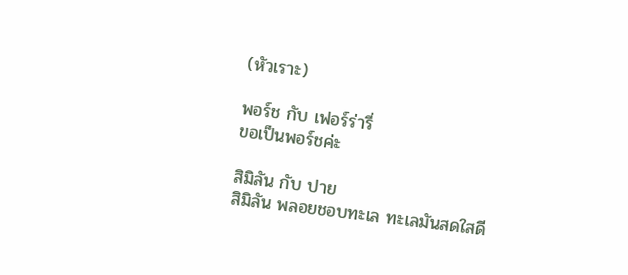(หัวเราะ)

พอร์ช กับ เฟอร์ร่ารี่
ขอเป็นพอร์ชค่ะ

สิมิลัน กับ ปาย
สิมิลัน พลอยชอบทะเล ทะเลมันสดใสดี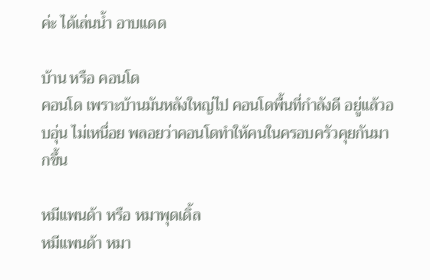ค่ะ ได้เล่นน้ำ อาบแดด

บ้าน หรือ คอนโด
คอนโด เพราะบ้านมันหลังใหญ่ไป คอนโดพื้นที่กำลังดี อยู่แล้วอบอุ่น ไม่เหนื่อย พลอยว่าคอนโดทำให้คนในครอบครัวคุยกันมากขึ้น

หมีแพนด้า หรือ หมาพุดเดิ้ล
หมีแพนด้า หมา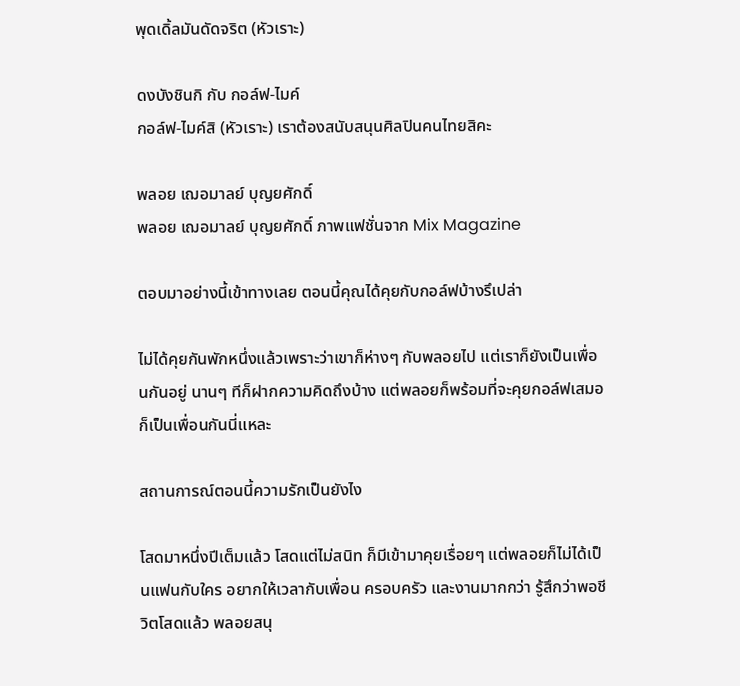พุดเดิ้ลมันดัดจริต (หัวเราะ)

ดงบังชินกิ กับ กอล์ฟ-ไมค์
กอล์ฟ-ไมค์สิ (หัวเราะ) เราต้องสนับสนุนศิลปินคนไทยสิคะ

พลอย เฌอมาลย์ บุญยศักดิ์
พลอย เฌอมาลย์ บุญยศักดิ์ ภาพแฟชั่นจาก Mix Magazine

ตอบมาอย่างนี้เข้าทางเลย ตอนนี้คุณได้คุยกับกอล์ฟบ้างรึเปล่า

ไม่ได้คุยกันพักหนึ่งแล้วเพราะว่าเขาก็ห่างๆ กับพลอยไป แต่เราก็ยังเป็นเพื่อนกันอยู่ นานๆ ทีก็ฝากความคิดถึงบ้าง แต่พลอยก็พร้อมที่จะคุยกอล์ฟเสมอ ก็เป็นเพื่อนกันนี่แหละ

สถานการณ์ตอนนี้ความรักเป็นยังไง

โสดมาหนึ่งปีเต็มแล้ว โสดแต่ไม่สนิท ก็มีเข้ามาคุยเรื่อยๆ แต่พลอยก็ไม่ได้เป็นแฟนกับใคร อยากให้เวลากับเพื่อน ครอบครัว และงานมากกว่า รู้สึกว่าพอชีวิตโสดแล้ว พลอยสนุ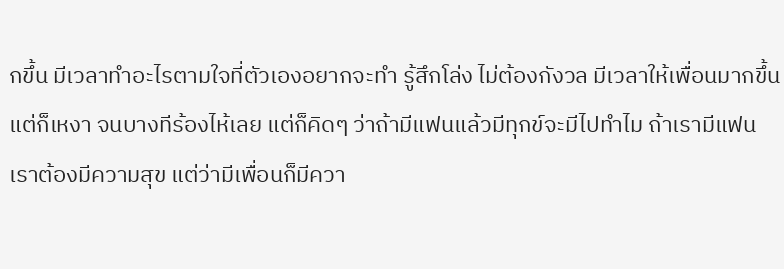กขึ้น มีเวลาทำอะไรตามใจที่ตัวเองอยากจะทำ รู้สึกโล่ง ไม่ต้องกังวล มีเวลาให้เพื่อนมากขึ้น แต่ก็เหงา จนบางทีร้องไห้เลย แต่ก็คิดๆ ว่าถ้ามีแฟนแล้วมีทุกข์จะมีไปทำไม ถ้าเรามีแฟนเราต้องมีความสุข แต่ว่ามีเพื่อนก็มีควา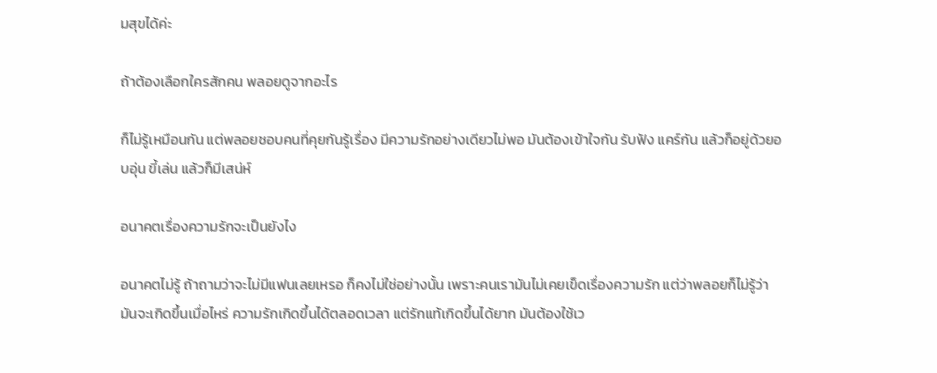มสุขได้ค่ะ

ถ้าต้องเลือกใครสักคน พลอยดูจากอะไร

ก็ไม่รู้เหมือนกัน แต่พลอยชอบคนที่คุยกันรู้เรื่อง มีความรักอย่างเดียวไม่พอ มันต้องเข้าใจกัน รับฟัง แคร์กัน แล้วก็อยู่ด้วยอบอุ่น ขี้เล่น แล้วก็มีเสน่ห์

อนาคตเรื่องความรักจะเป็นยังไง

อนาคตไม่รู้ ถ้าถามว่าจะไม่มีแฟนเลยเหรอ ก็คงไม่ใช่อย่างนั้น เพราะคนเรามันไม่เคยเข็ดเรื่องความรัก แต่ว่าพลอยก็ไม่รู้ว่ามันจะเกิดขึ้นเมื่อไหร่ ความรักเกิดขึ้นได้ตลอดเวลา แต่รักแท้เกิดขึ้นได้ยาก มันต้องใช้เว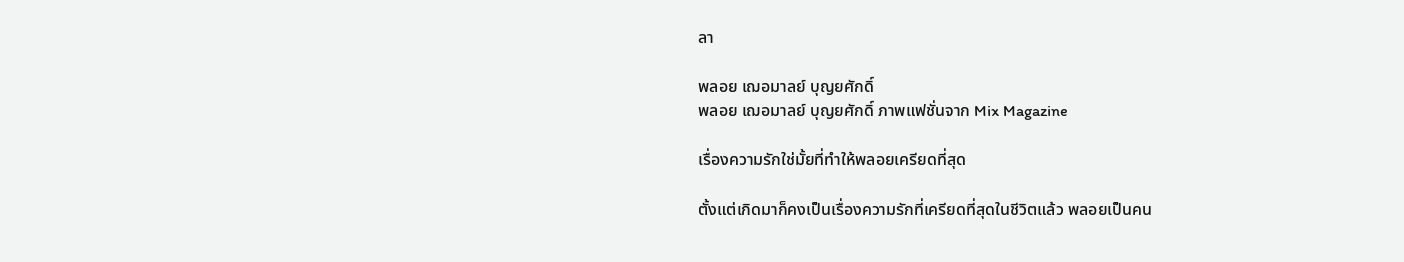ลา

พลอย เฌอมาลย์ บุญยศักดิ์
พลอย เฌอมาลย์ บุญยศักดิ์ ภาพแฟชั่นจาก Mix Magazine

เรื่องความรักใช่มั้ยที่ทำให้พลอยเครียดที่สุด

ตั้งแต่เกิดมาก็คงเป็นเรื่องความรักที่เครียดที่สุดในชีวิตแล้ว พลอยเป็นคน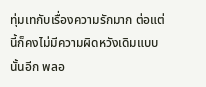ทุ่มเทกับเรื่องความรักมาก ต่อแต่นี้ก็คงไม่มีความผิดหวังเดิมแบบนั้นอีก พลอ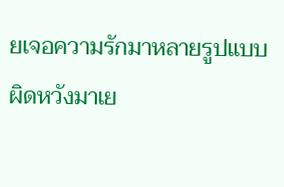ยเจอความรักมาหลายรูปแบบ ผิดหวังมาเย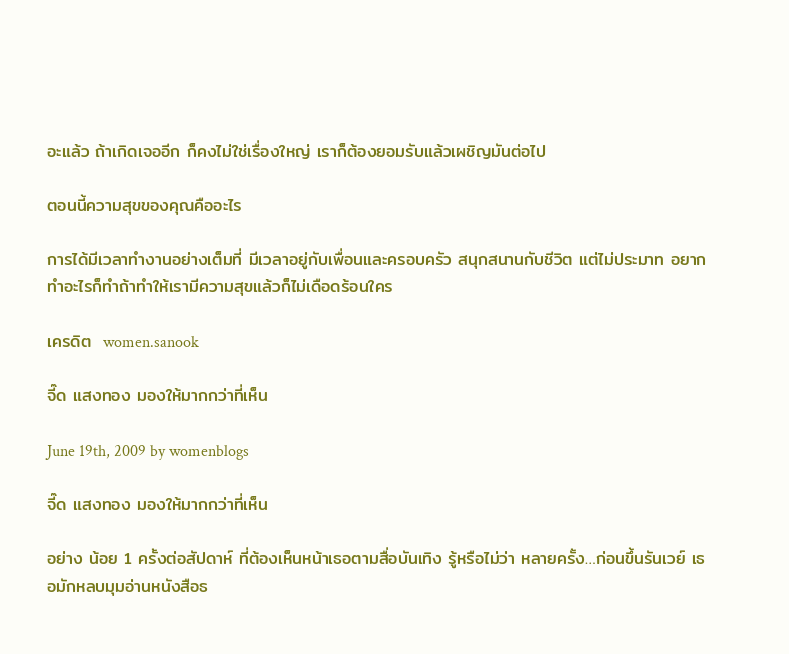อะแล้ว ถ้าเกิดเจออีก ก็คงไม่ใช่เรื่องใหญ่ เราก็ต้องยอมรับแล้วเผชิญมันต่อไป

ตอนนี้ความสุขของคุณคืออะไร

การได้มีเวลาทำงานอย่างเต็มที่ มีเวลาอยู่กับเพื่อนและครอบครัว สนุกสนานกับชีวิต แต่ไม่ประมาท อยากทำอะไรก็ทำถ้าทำให้เรามีความสุขแล้วก็ไม่เดือดร้อนใคร

เครดิต  women.sanook

จี๊ด แสงทอง มองให้มากกว่าที่เห็น

June 19th, 2009 by womenblogs

จี๊ด แสงทอง มองให้มากกว่าที่เห็น

อย่าง น้อย 1 ครั้งต่อสัปดาห์ ที่ต้องเห็นหน้าเธอตามสื่อบันเทิง รู้หรือไม่ว่า หลายครั้ง…ก่อนขึ้นรันเวย์ เธอมักหลบมุมอ่านหนังสือธ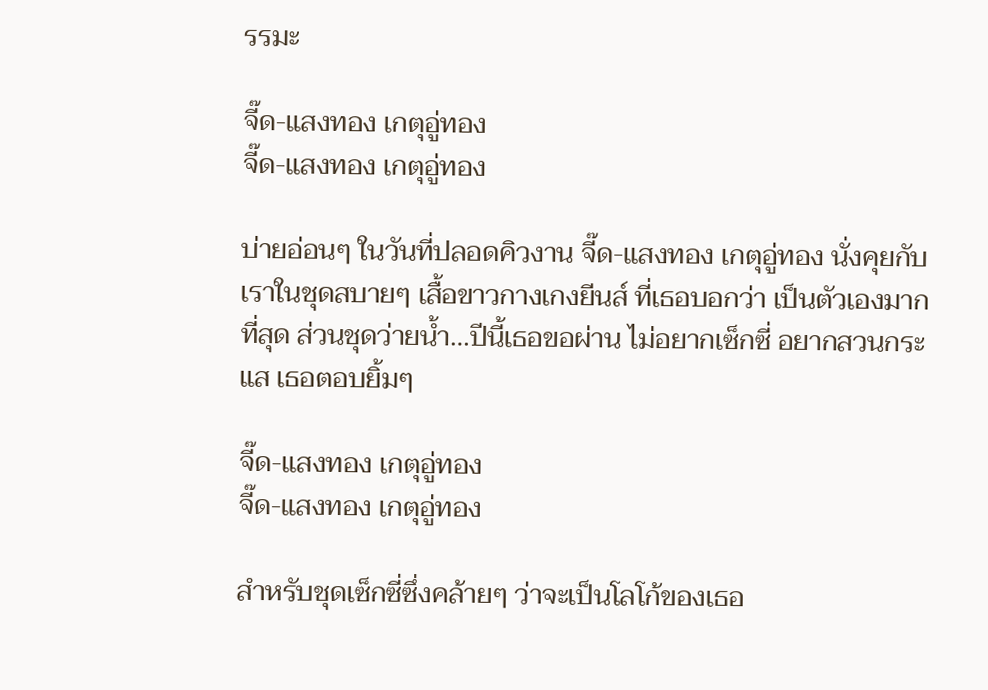รรมะ

จี๊ด-แสงทอง เกตุอู่ทอง
จี๊ด-แสงทอง เกตุอู่ทอง

บ่ายอ่อนๆ ในวันที่ปลอดคิวงาน จี๊ด-แสงทอง เกตุอู่ทอง นั่งคุยกับเราในชุดสบายๆ เสื้อขาวกางเกงยีนส์ ที่เธอบอกว่า เป็นตัวเองมากที่สุด ส่วนชุดว่ายน้ำ…ปีนี้เธอขอผ่าน ไม่อยากเซ็กซี่ อยากสวนกระแส เธอตอบยิ้มๆ

จี๊ด-แสงทอง เกตุอู่ทอง
จี๊ด-แสงทอง เกตุอู่ทอง

สำหรับชุดเซ็กซี่ซึ่งคล้ายๆ ว่าจะเป็นโลโก้ของเธอ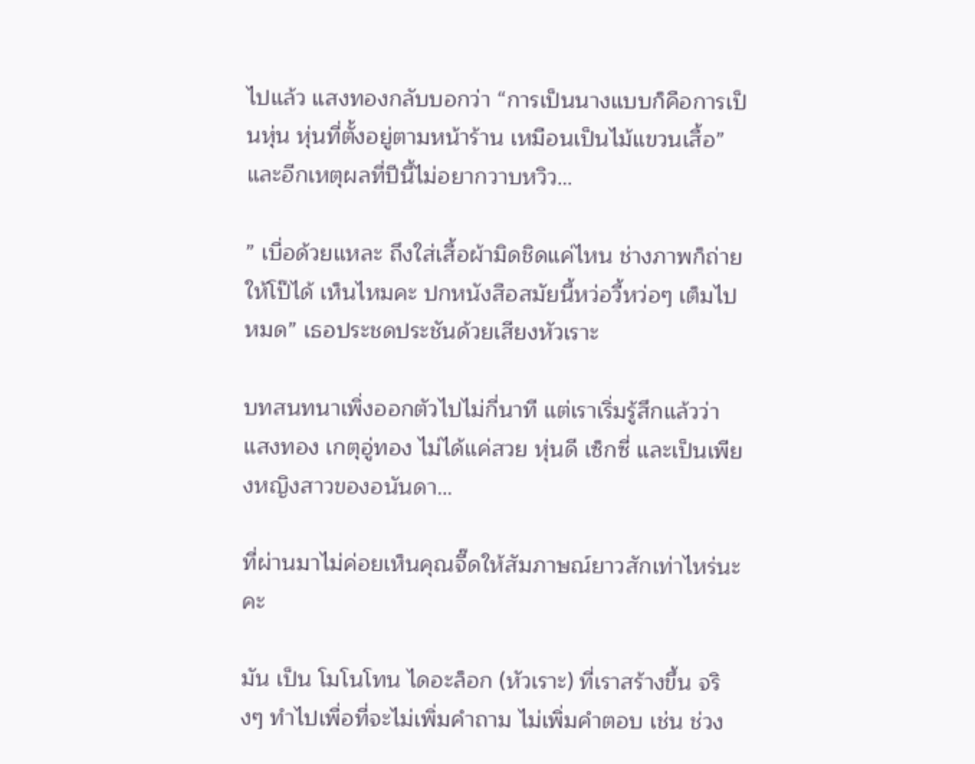ไปแล้ว แสงทองกลับบอกว่า “การเป็นนางแบบก็คือการเป็นหุ่น หุ่นที่ตั้งอยู่ตามหน้าร้าน เหมือนเป็นไม้แขวนเสื้อ” และอีกเหตุผลที่ปีนี้ไม่อยากวาบหวิว…

” เบื่อด้วยแหละ ถึงใส่เสื้อผ้ามิดชิดแค่ไหน ช่างภาพก็ถ่ายให้โป๊ได้ เห็นไหมคะ ปกหนังสือสมัยนี้หว่อวี้หว่อๆ เต็มไปหมด” เธอประชดประชันด้วยเสียงหัวเราะ

บทสนทนาเพิ่งออกตัวไปไม่กี่นาที แต่เราเริ่มรู้สึกแล้วว่า แสงทอง เกตุอู่ทอง ไม่ได้แค่สวย หุ่นดี เซ็กซี่ และเป็นเพียงหญิงสาวของอนันดา…

ที่ผ่านมาไม่ค่อยเห็นคุณจี๊ดให้สัมภาษณ์ยาวสักเท่าไหร่นะคะ

มัน เป็น โมโนโทน ไดอะล็อก (หัวเราะ) ที่เราสร้างขึ้น จริงๆ ทำไปเพื่อที่จะไม่เพิ่มคำถาม ไม่เพิ่มคำตอบ เช่น ช่วง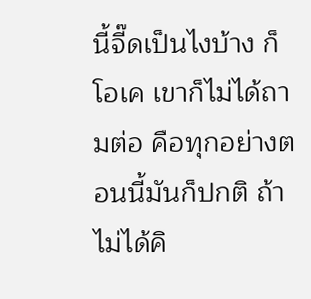นี้จี๊ดเป็นไงบ้าง ก็โอเค เขาก็ไม่ได้ถามต่อ คือทุกอย่างตอนนี้มันก็ปกติ ถ้าไม่ได้คิ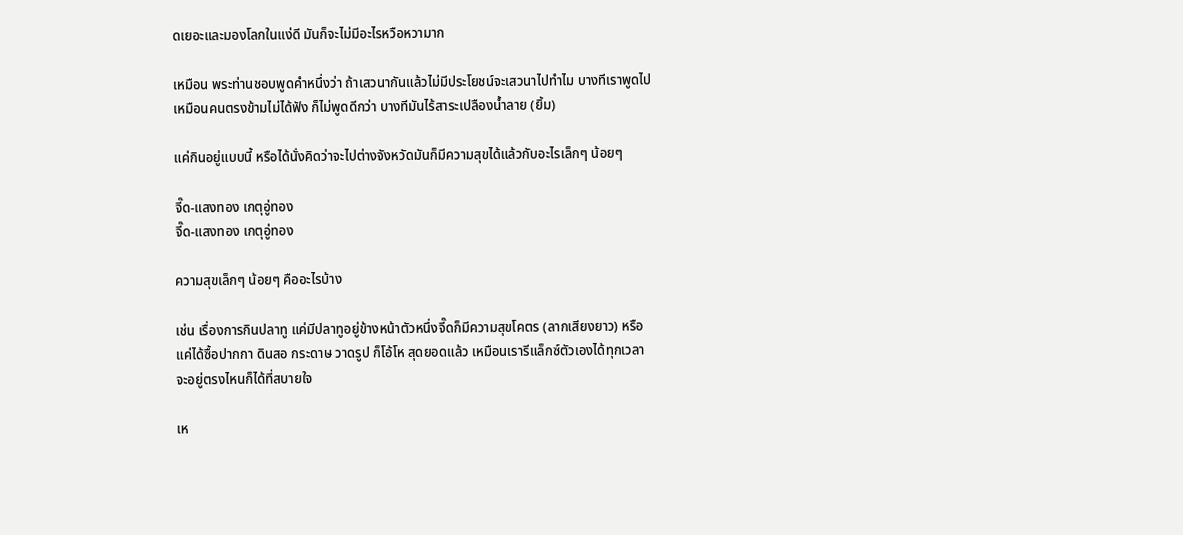ดเยอะและมองโลกในแง่ดี มันก็จะไม่มีอะไรหวือหวามาก

เหมือน พระท่านชอบพูดคำหนึ่งว่า ถ้าเสวนากันแล้วไม่มีประโยชน์จะเสวนาไปทำไม บางทีเราพูดไป เหมือนคนตรงข้ามไม่ได้ฟัง ก็ไม่พูดดีกว่า บางทีมันไร้สาระเปลืองน้ำลาย (ยิ้ม)

แค่กินอยู่แบบนี้ หรือได้นั่งคิดว่าจะไปต่างจังหวัดมันก็มีความสุขได้แล้วกับอะไรเล็กๆ น้อยๆ

จี๊ด-แสงทอง เกตุอู่ทอง
จี๊ด-แสงทอง เกตุอู่ทอง

ความสุขเล็กๆ น้อยๆ คืออะไรบ้าง

เช่น เรื่องการกินปลาทู แค่มีปลาทูอยู่ข้างหน้าตัวหนึ่งจี๊ดก็มีความสุขโคตร (ลากเสียงยาว) หรือแค่ได้ซื้อปากกา ดินสอ กระดาษ วาดรูป ก็โอ้โห สุดยอดแล้ว เหมือนเรารีแล็กซ์ตัวเองได้ทุกเวลา จะอยู่ตรงไหนก็ได้ที่สบายใจ

เห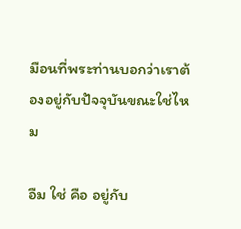มือนที่พระท่านบอกว่าเราต้องอยู่กับปัจจุบันขณะใช่ไหม

อืม ใช่ คือ อยู่กับ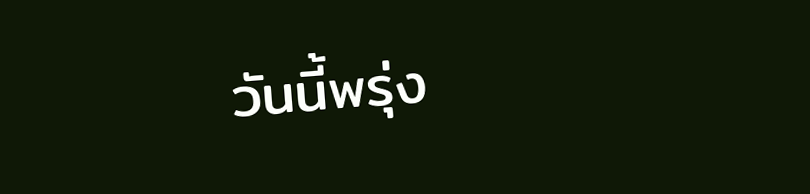วันนี้พรุ่ง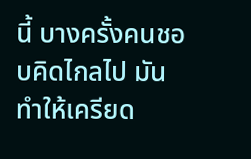นี้ บางครั้งคนชอบคิดไกลไป มันทำให้เครียด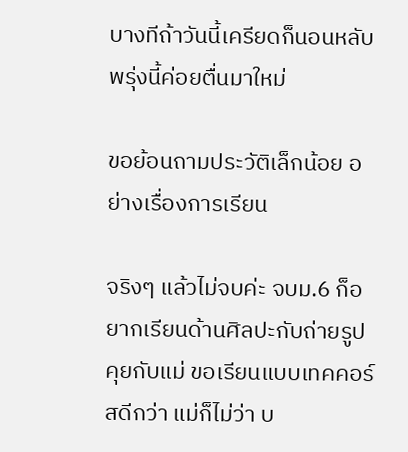บางทีถ้าวันนี้เครียดก็นอนหลับ พรุ่งนี้ค่อยตื่นมาใหม่

ขอย้อนถามประวัติเล็กน้อย อย่างเรื่องการเรียน

จริงๆ แล้วไม่จบค่ะ จบม.6 ก็อยากเรียนด้านศิลปะกับถ่ายรูป คุยกับแม่ ขอเรียนแบบเทคคอร์สดีกว่า แม่ก็ไม่ว่า บ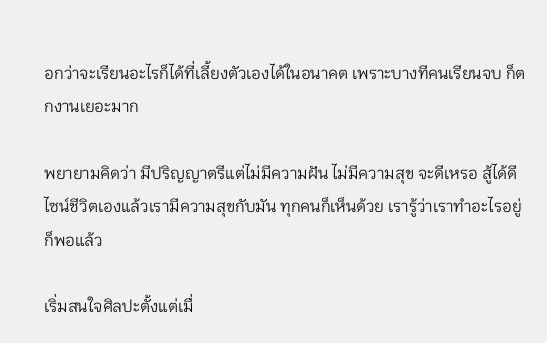อกว่าจะเรียนอะไรก็ได้ที่เลี้ยงตัวเองได้ในอนาคต เพราะบางทีคนเรียนจบ ก็ตกงานเยอะมาก

พยายามคิดว่า มีปริญญาตรีแต่ไม่มีความฝัน ไม่มีความสุข จะดีเหรอ สู้ได้ดีไซน์ชีวิตเองแล้วเรามีความสุขกับมัน ทุกคนก็เห็นด้วย เรารู้ว่าเราทำอะไรอยู่ ก็พอแล้ว

เริ่มสนใจศิลปะตั้งแต่เมื่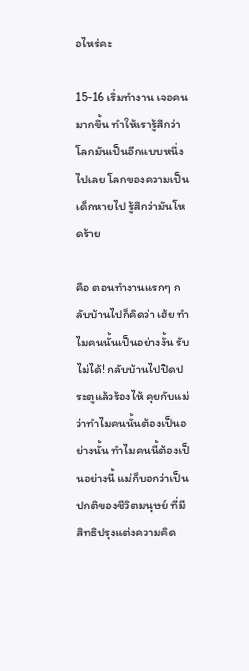อไหร่คะ

15-16 เริ่มทำงาน เจอคนมากขึ้น ทำให้เรารู้สึกว่าโลกมันเป็นอีกแบบหนึ่งไปเลย โลกของความเป็นเด็กหายไป รู้สึกว่ามันโหดร้าย

คือ ตอนทำงานแรกๆ กลับบ้านไปก็คิดว่า เฮ้ย ทำไมคนนั้นเป็นอย่างงั้น รับไม่ได้! กลับบ้านไปปิดประตูแล้วร้องไห้ คุยกับแม่ว่าทำไมคนนั้นต้องเป็นอย่างนั้น ทำไมคนนี้ต้องเป็นอย่างนี้ แม่ก็บอกว่าเป็นปกติของชีวิตมนุษย์ ที่มีสิทธิปรุงแต่งความคิด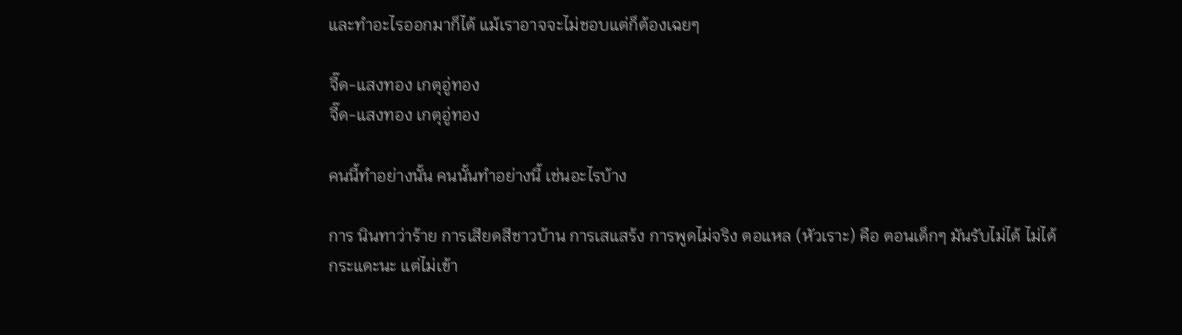และทำอะไรออกมาก็ได้ แม้เราอาจจะไม่ชอบแต่ก็ต้องเฉยๆ

จี๊ด-แสงทอง เกตุอู่ทอง
จี๊ด-แสงทอง เกตุอู่ทอง

คนนี้ทำอย่างนั้น คนนั้นทำอย่างนี้ เช่นอะไรบ้าง

การ นินทาว่าร้าย การเสียดสีชาวบ้าน การเสแสร้ง การพูดไม่จริง ตอแหล (หัวเราะ) คือ ตอนเด็กๆ มันรับไม่ได้ ไม่ได้กระแดะนะ แต่ไม่เข้า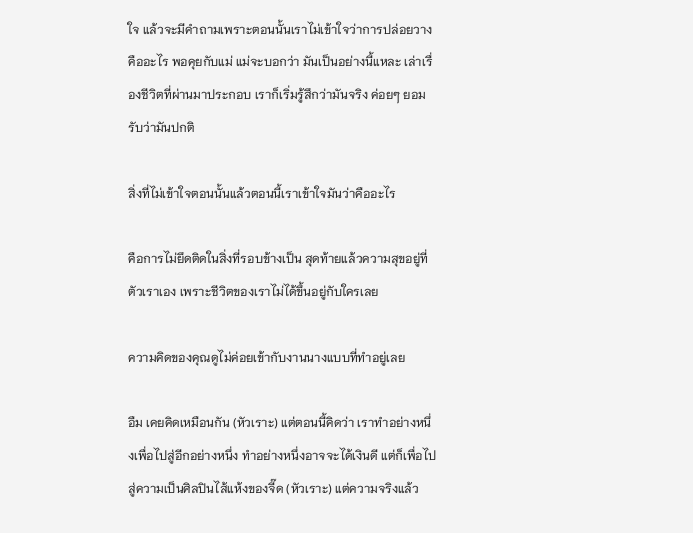ใจ แล้วจะมีคำถามเพราะตอนนั้นเราไม่เข้าใจว่าการปล่อยวางคืออะไร พอคุยกับแม่ แม่จะบอกว่า มันเป็นอย่างนี้แหละ เล่าเรื่องชีวิตที่ผ่านมาประกอบ เราก็เริ่มรู้สึกว่ามันจริง ค่อยๆ ยอมรับว่ามันปกติ

สิ่งที่ไม่เข้าใจตอนนั้นแล้วตอนนี้เราเข้าใจมันว่าคืออะไร

คือการไม่ยึดติดในสิ่งที่รอบข้างเป็น สุดท้ายแล้วความสุขอยู่ที่ตัวเราเอง เพราะชีวิตของเราไม่ได้ขึ้นอยู่กับใครเลย

ความคิดของคุณดูไม่ค่อยเข้ากับงานนางแบบที่ทำอยู่เลย

อืม เคยคิดเหมือนกัน (หัวเราะ) แต่ตอนนี้คิดว่า เราทำอย่างหนึ่งเพื่อไปสู่อีกอย่างหนึ่ง ทำอย่างหนึ่งอาจจะได้เงินดี แต่ก็เพื่อไปสู่ความเป็นศิลปินไส้แห้งของจี๊ด (หัวเราะ) แต่ความจริงแล้ว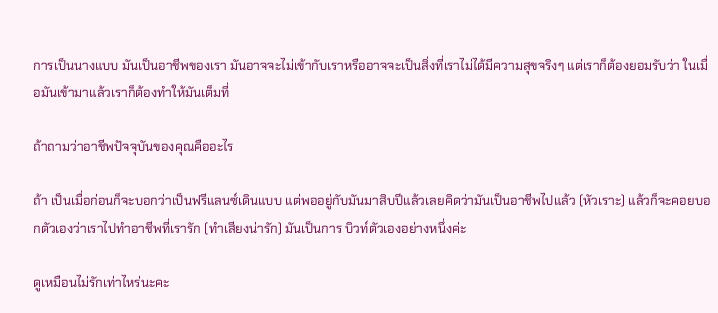การเป็นนางแบบ มันเป็นอาชีพของเรา มันอาจจะไม่เข้ากับเราหรืออาจจะเป็นสิ่งที่เราไม่ได้มีความสุขจริงๆ แต่เราก็ต้องยอมรับว่า ในเมื่อมันเข้ามาแล้วเราก็ต้องทำให้มันเต็มที่

ถ้าถามว่าอาชีพปัจจุบันของคุณคืออะไร

ถ้า เป็นเมื่อก่อนก็จะบอกว่าเป็นฟรีแลนซ์เดินแบบ แต่พออยู่กับมันมาสิบปีแล้วเลยคิดว่ามันเป็นอาชีพไปแล้ว (หัวเราะ) แล้วก็จะคอยบอกตัวเองว่าเราไปทำอาชีพที่เรารัก (ทำเสียงน่ารัก) มันเป็นการ บิวท์ตัวเองอย่างหนึ่งค่ะ

ดูเหมือนไม่รักเท่าไหร่นะคะ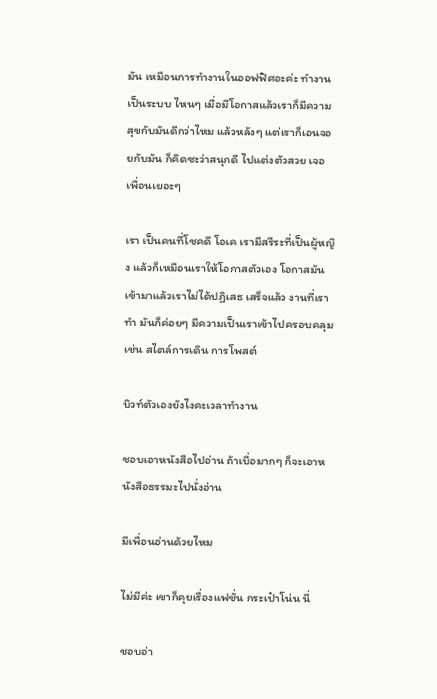มัน เหมือนการทำงานในออฟฟิศอะค่ะ ทำงานเป็นระบบ ไหนๆ เมื่อมีโอกาสแล้วเราก็มีความสุขกับมันดีกว่าไหม แล้วหลังๆ แต่เราก็เอนจอยกับมัน ก็คิดซะว่าสนุกดี ไปแต่งตัวสวย เจอเพื่อนเยอะๆ

เรา เป็นคนที่โชคดี โอเค เรามีสรีระที่เป็นผู้หญิง แล้วก็เหมือนเราให้โอกาสตัวเอง โอกาสมันเข้ามาแล้วเราไม่ได้ปฏิเสธ เสร็จแล้ว งานที่เราทำ มันก็ค่อยๆ มีความเป็นเราเข้าไปครอบคลุม เช่น สไตล์การเดิน การโพสต์

บิวท์ตัวเองยังไงคะเวลาทำงาน

ชอบเอาหนังสือไปอ่าน ถ้าเบื่อมากๆ ก็จะเอาหนังสือธรรมะไปนั่งอ่าน

มีเพื่อนอ่านด้วยไหม

ไม่มีค่ะ เขาก็คุยเรื่องแฟชั่น กระเป๋าโน่น นี่

ชอบอ่า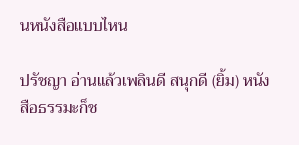นหนังสือแบบไหน

ปรัชญา อ่านแล้วเพลินดี สนุกดี (ยิ้ม) หนังสือธรรมะก็ช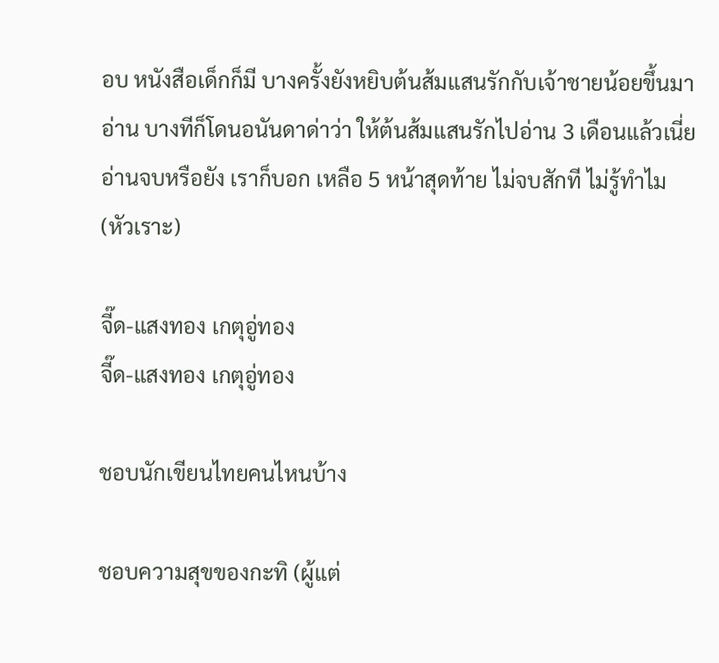อบ หนังสือเด็กก็มี บางครั้งยังหยิบต้นส้มแสนรักกับเจ้าชายน้อยขึ้นมาอ่าน บางทีก็โดนอนันดาด่าว่า ให้ต้นส้มแสนรักไปอ่าน 3 เดือนแล้วเนี่ย อ่านจบหรือยัง เราก็บอก เหลือ 5 หน้าสุดท้าย ไม่จบสักที ไม่รู้ทำไม (หัวเราะ)

จี๊ด-แสงทอง เกตุอู่ทอง
จี๊ด-แสงทอง เกตุอู่ทอง

ชอบนักเขียนไทยคนไหนบ้าง

ชอบความสุขของกะทิ (ผู้แต่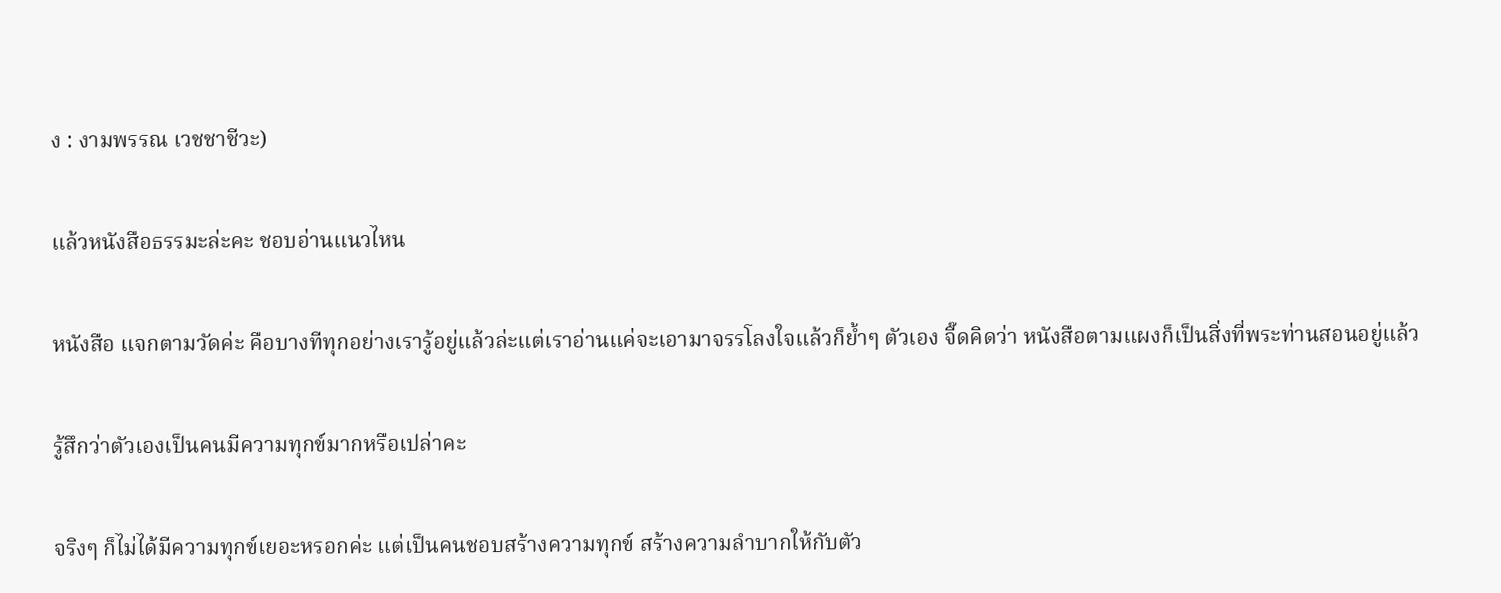ง : งามพรรณ เวชชาชีวะ)

แล้วหนังสือธรรมะล่ะคะ ชอบอ่านแนวไหน

หนังสือ แจกตามวัดค่ะ คือบางทีทุกอย่างเรารู้อยู่แล้วล่ะแต่เราอ่านแค่จะเอามาจรรโลงใจแล้วก็ย้ำๆ ตัวเอง จี๊ดคิดว่า หนังสือตามแผงก็เป็นสิ่งที่พระท่านสอนอยู่แล้ว

รู้สึกว่าตัวเองเป็นคนมีความทุกข์มากหรือเปล่าคะ

จริงๆ ก็ไม่ได้มีความทุกข์เยอะหรอกค่ะ แต่เป็นคนชอบสร้างความทุกข์ สร้างความลำบากให้กับตัว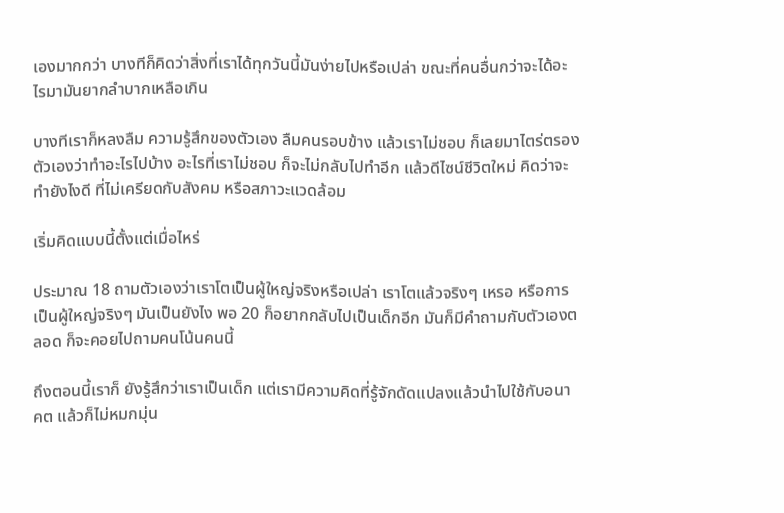เองมากกว่า บางทีก็คิดว่าสิ่งที่เราได้ทุกวันนี้มันง่ายไปหรือเปล่า ขณะที่คนอื่นกว่าจะได้อะไรมามันยากลำบากเหลือเกิน

บางทีเราก็หลงลืม ความรู้สึกของตัวเอง ลืมคนรอบข้าง แล้วเราไม่ชอบ ก็เลยมาไตร่ตรองตัวเองว่าทำอะไรไปบ้าง อะไรที่เราไม่ชอบ ก็จะไม่กลับไปทำอีก แล้วดีไซน์ชีวิตใหม่ คิดว่าจะทำยังไงดี ที่ไม่เครียดกับสังคม หรือสภาวะแวดล้อม

เริ่มคิดแบบนี้ตั้งแต่เมื่อไหร่

ประมาณ 18 ถามตัวเองว่าเราโตเป็นผู้ใหญ่จริงหรือเปล่า เราโตแล้วจริงๆ เหรอ หรือการเป็นผู้ใหญ่จริงๆ มันเป็นยังไง พอ 20 ก็อยากกลับไปเป็นเด็กอีก มันก็มีคำถามกับตัวเองตลอด ก็จะคอยไปถามคนโน้นคนนี้

ถึงตอนนี้เราก็ ยังรู้สึกว่าเราเป็นเด็ก แต่เรามีความคิดที่รู้จักดัดแปลงแล้วนำไปใช้กับอนาคต แล้วก็ไม่หมกมุ่น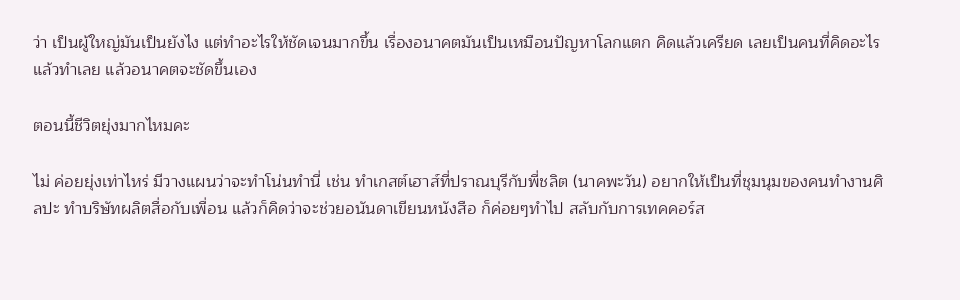ว่า เป็นผู้ใหญ่มันเป็นยังไง แต่ทำอะไรให้ชัดเจนมากขึ้น เรื่องอนาคตมันเป็นเหมือนปัญหาโลกแตก คิดแล้วเครียด เลยเป็นคนที่คิดอะไรแล้วทำเลย แล้วอนาคตจะชัดขึ้นเอง

ตอนนี้ชีวิตยุ่งมากไหมคะ

ไม่ ค่อยยุ่งเท่าไหร่ มีวางแผนว่าจะทำโน่นทำนี่ เช่น ทำเกสต์เฮาส์ที่ปราณบุรีกับพี่ชลิต (นาคพะวัน) อยากให้เป็นที่ชุมนุมของคนทำงานศิลปะ ทำบริษัทผลิตสื่อกับเพื่อน แล้วก็คิดว่าจะช่วยอนันดาเขียนหนังสือ ก็ค่อยๆทำไป สลับกับการเทคคอร์ส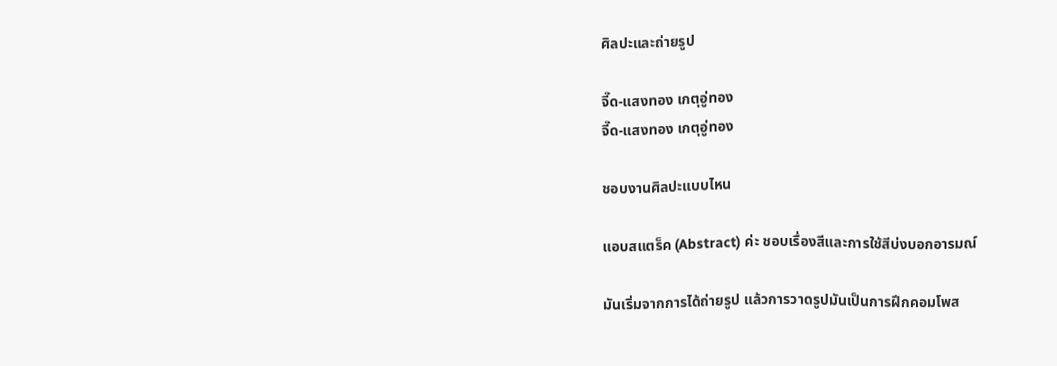ศิลปะและถ่ายรูป

จี๊ด-แสงทอง เกตุอู่ทอง
จี๊ด-แสงทอง เกตุอู่ทอง

ชอบงานศิลปะแบบไหน

แอบสแตร็ค (Abstract) ค่ะ ชอบเรื่องสีและการใช้สีบ่งบอกอารมณ์

มันเริ่มจากการได้ถ่ายรูป แล้วการวาดรูปมันเป็นการฝึกคอมโพส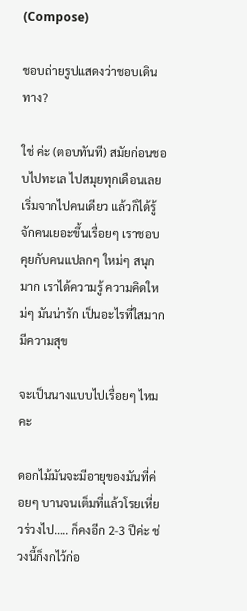(Compose)

ชอบถ่ายรูปแสดงว่าชอบเดินทาง?

ใช่ ค่ะ (ตอบทันที) สมัยก่อนชอบไปทะเล ไปสมุยทุกเดือนเลย เริ่มจากไปคนเดียว แล้วก็ได้รู้จักคนเยอะขึ้นเรื่อยๆ เราชอบคุยกับคนแปลกๆ ใหม่ๆ สนุกมาก เราได้ความรู้ ความคิดใหม่ๆ มันน่ารัก เป็นอะไรที่ใสมาก มีความสุข

จะเป็นนางแบบไปเรื่อยๆ ไหมคะ

ดอกไม้มันจะมีอายุของมันที่ค่อยๆ บานจนเต็มที่แล้วโรยเหี่ยวร่วงไป….. ก็คงอีก 2-3 ปีค่ะ ช่วงนี้ก็งกไว้ก่อ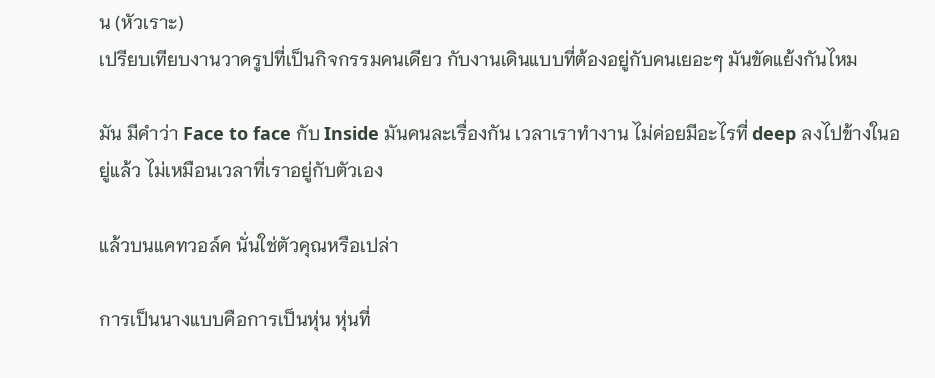น (หัวเราะ)
เปรียบเทียบงานวาดรูปที่เป็นกิจกรรมคนเดียว กับงานเดินแบบที่ต้องอยู่กับคนเยอะๆ มันขัดแย้งกันไหม

มัน มีคำว่า Face to face กับ Inside มันคนละเรื่องกัน เวลาเราทำงาน ไม่ค่อยมีอะไรที่ deep ลงไปข้างในอยู่แล้ว ไม่เหมือนเวลาที่เราอยู่กับตัวเอง

แล้วบนแคทวอล์ค นั่นใช่ตัวคุณหรือเปล่า

การเป็นนางแบบคือการเป็นหุ่น หุ่นที่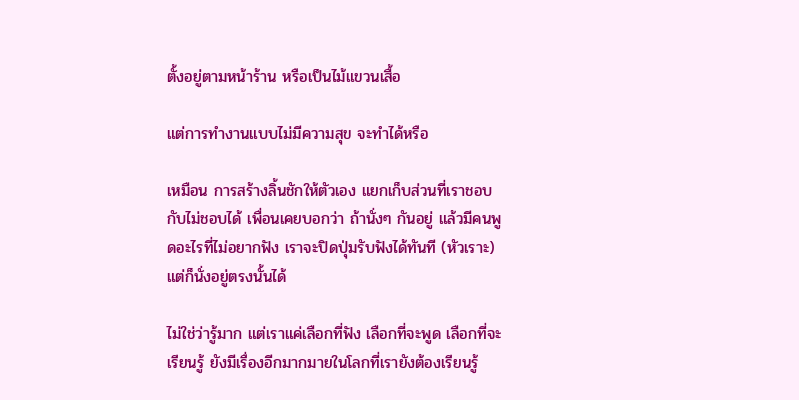ตั้งอยู่ตามหน้าร้าน หรือเป็นไม้แขวนเสื้อ

แต่การทำงานแบบไม่มีความสุข จะทำได้หรือ

เหมือน การสร้างลิ้นชักให้ตัวเอง แยกเก็บส่วนที่เราชอบกับไม่ชอบได้ เพื่อนเคยบอกว่า ถ้านั่งๆ กันอยู่ แล้วมีคนพูดอะไรที่ไม่อยากฟัง เราจะปิดปุ่มรับฟังได้ทันที (หัวเราะ) แต่ก็นั่งอยู่ตรงนั้นได้

ไม่ใช่ว่ารู้มาก แต่เราแค่เลือกที่ฟัง เลือกที่จะพูด เลือกที่จะเรียนรู้ ยังมีเรื่องอีกมากมายในโลกที่เรายังต้องเรียนรู้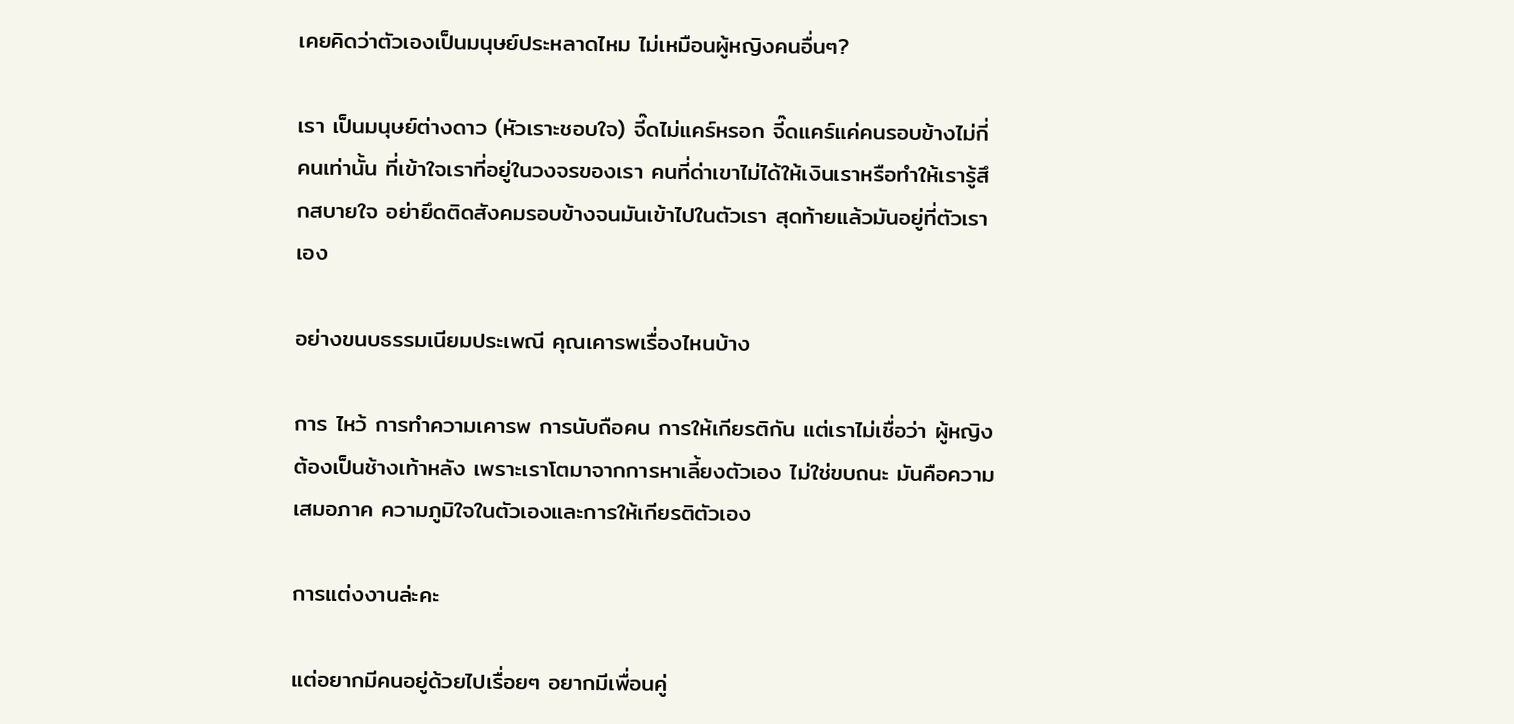เคยคิดว่าตัวเองเป็นมนุษย์ประหลาดไหม ไม่เหมือนผู้หญิงคนอื่นๆ?

เรา เป็นมนุษย์ต่างดาว (หัวเราะชอบใจ) จี๊ดไม่แคร์หรอก จี๊ดแคร์แค่คนรอบข้างไม่กี่คนเท่านั้น ที่เข้าใจเราที่อยู่ในวงจรของเรา คนที่ด่าเขาไม่ได้ให้เงินเราหรือทำให้เรารู้สึกสบายใจ อย่ายึดติดสังคมรอบข้างจนมันเข้าไปในตัวเรา สุดท้ายแล้วมันอยู่ที่ตัวเราเอง

อย่างขนบธรรมเนียมประเพณี คุณเคารพเรื่องไหนบ้าง

การ ไหว้ การทำความเคารพ การนับถือคน การให้เกียรติกัน แต่เราไม่เชื่อว่า ผู้หญิงต้องเป็นช้างเท้าหลัง เพราะเราโตมาจากการหาเลี้ยงตัวเอง ไม่ใช่ขบถนะ มันคือความเสมอภาค ความภูมิใจในตัวเองและการให้เกียรติตัวเอง

การแต่งงานล่ะคะ

แต่อยากมีคนอยู่ด้วยไปเรื่อยๆ อยากมีเพื่อนคู่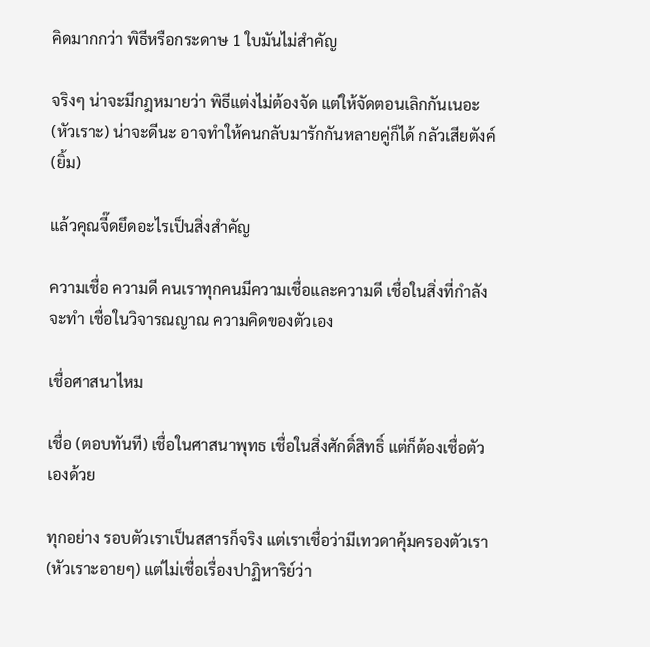คิดมากกว่า พิธีหรือกระดาษ 1 ใบมันไม่สำคัญ

จริงๆ น่าจะมีกฎหมายว่า พิธีแต่งไม่ต้องจัด แต่ให้จัดตอนเลิกกันเนอะ (หัวเราะ) น่าจะดีนะ อาจทำให้คนกลับมารักกันหลายคู่ก็ได้ กลัวเสียตังค์ (ยิ้ม)

แล้วคุณจี๊ดยึดอะไรเป็นสิ่งสำคัญ

ความเชื่อ ความดี คนเราทุกคนมีความเชื่อและความดี เชื่อในสิ่งที่กำลังจะทำ เชื่อในวิจารณญาณ ความคิดของตัวเอง

เชื่อศาสนาไหม

เชื่อ (ตอบทันที) เชื่อในศาสนาพุทธ เชื่อในสิ่งศักดิ์สิทธิ์ แต่ก็ต้องเชื่อตัวเองด้วย

ทุกอย่าง รอบตัวเราเป็นสสารก็จริง แต่เราเชื่อว่ามีเทวดาคุ้มครองตัวเรา (หัวเราะอายๆ) แต่ไม่เชื่อเรื่องปาฏิหาริย์ว่า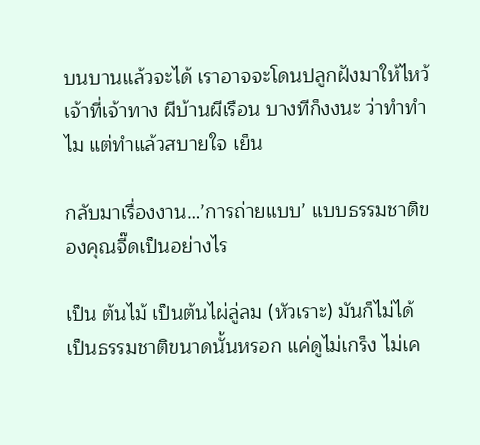บนบานแล้วจะได้ เราอาจจะโดนปลูกฝังมาให้ไหว้เจ้าที่เจ้าทาง ผีบ้านผีเรือน บางทีก็งงนะ ว่าทำทำไม แต่ทำแล้วสบายใจ เย็น

กลับมาเรื่องงาน…’การถ่ายแบบ’ แบบธรรมชาติของคุณจี๊ดเป็นอย่างไร

เป็น ต้นไม้ เป็นต้นไผ่ลู่ลม (หัวเราะ) มันก็ไม่ได้เป็นธรรมชาติขนาดนั้นหรอก แค่ดูไม่เกร็ง ไม่เค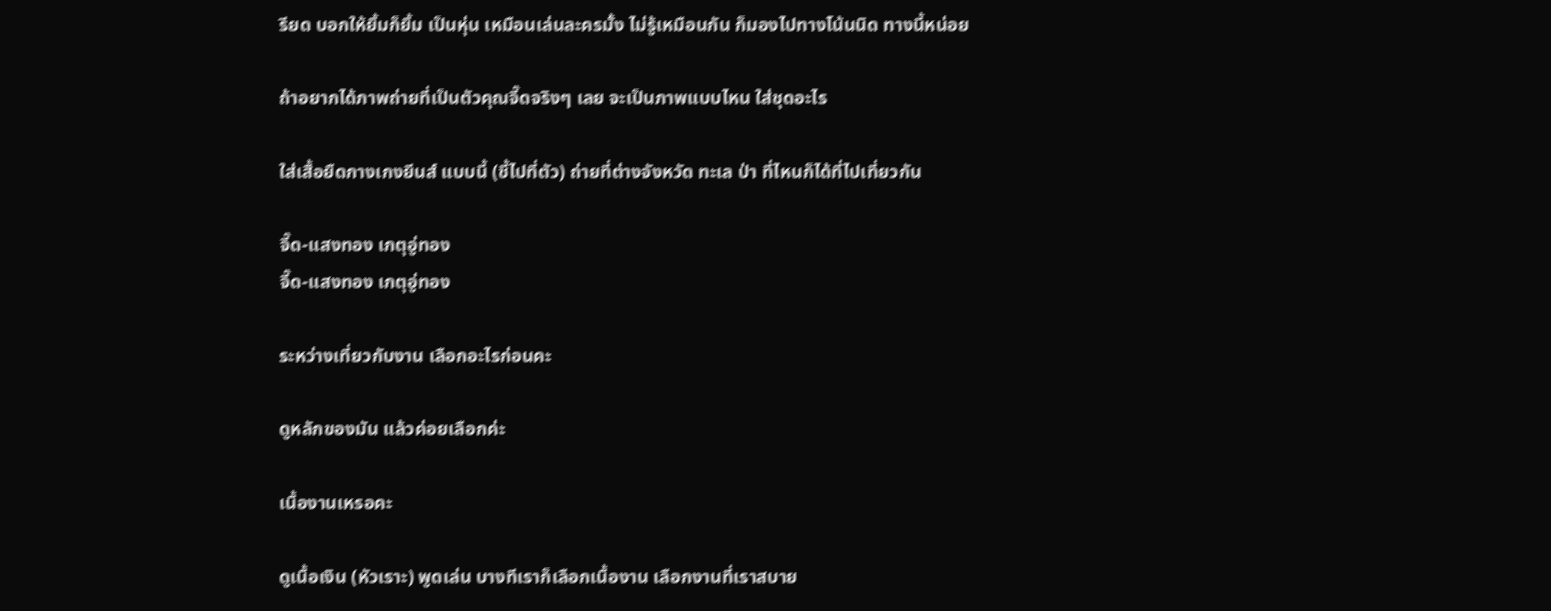รียด บอกให้ยิ้มก็ยิ้ม เป็นหุ่น เหมือนเล่นละครมั้ง ไม่รู้เหมือนกัน ก็มองไปทางโน้นนิด ทางนี้หน่อย

ถ้าอยากได้ภาพถ่ายที่เป็นตัวคุณจี๊ดจริงๆ เลย จะเป็นภาพแบบไหน ใส่ชุดอะไร

ใส่เสื้อยืดกางเกงยีนส์ แบบนี้ (ชี้ไปที่ตัว) ถ่ายที่ต่างจังหวัด ทะเล ป่า ที่ไหนก็ได้ที่ไปเที่ยวกัน

จี๊ด-แสงทอง เกตุอู่ทอง
จี๊ด-แสงทอง เกตุอู่ทอง

ระหว่างเที่ยวกับงาน เลือกอะไรก่อนคะ

ดูหลักของมัน แล้วค่อยเลือกค่ะ

เนื้องานเหรอคะ

ดูเนื้อเงิน (หัวเราะ) พูดเล่น บางทีเราก็เลือกเนื้องาน เลือกงานที่เราสบาย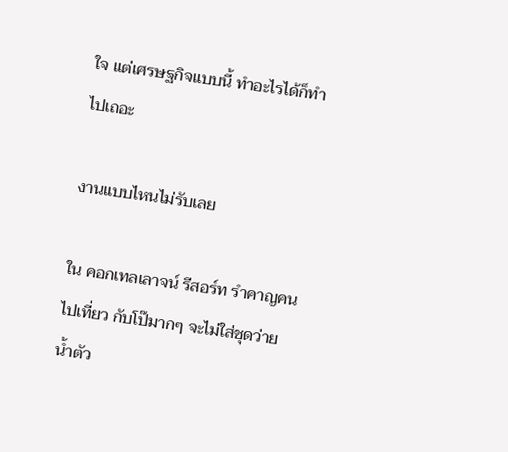ใจ แต่เศรษฐกิจแบบนี้ ทำอะไรได้ก็ทำไปเถอะ

งานแบบไหนไม่รับเลย

ใน คอกเทลเลาจน์ รีสอร์ท รำคาญคนไปเที่ยว กับโป๊มากๆ จะไม่ใส่ชุดว่ายน้ำตัว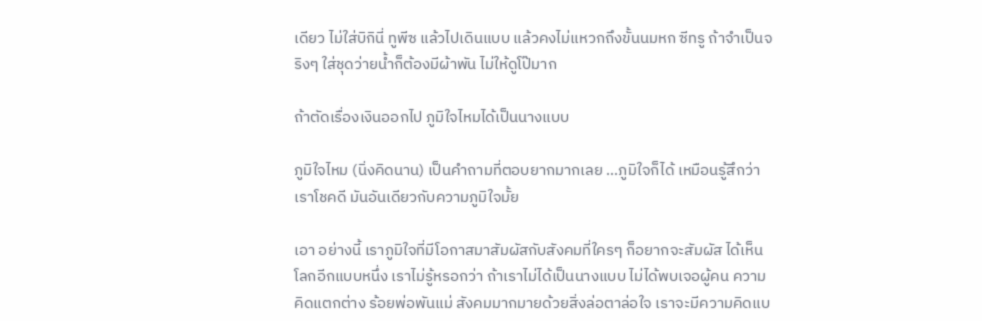เดียว ไม่ใส่บิกินี่ ทูพีซ แล้วไปเดินแบบ แล้วคงไม่แหวกถึงขั้นนมหก ซีทรู ถ้าจำเป็นจริงๆ ใส่ชุดว่ายน้ำก็ต้องมีผ้าพัน ไม่ให้ดูโป๊มาก

ถ้าตัดเรื่องเงินออกไป ภูมิใจไหมได้เป็นนางแบบ

ภูมิใจไหม (นิ่งคิดนาน) เป็นคำถามที่ตอบยากมากเลย …ภูมิใจก็ได้ เหมือนรู้สึกว่าเราโชคดี มันอันเดียวกับความภูมิใจมั้ย

เอา อย่างนี้ เราภูมิใจที่มีโอกาสมาสัมผัสกับสังคมที่ใครๆ ก็อยากจะสัมผัส ได้เห็นโลกอีกแบบหนึ่ง เราไม่รู้หรอกว่า ถ้าเราไม่ได้เป็นนางแบบ ไม่ได้พบเจอผู้คน ความคิดแตกต่าง ร้อยพ่อพันแม่ สังคมมากมายด้วยสิ่งล่อตาล่อใจ เราจะมีความคิดแบ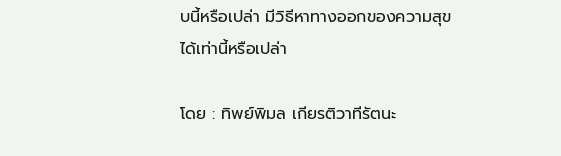บนี้หรือเปล่า มีวิธีหาทางออกของความสุขได้เท่านี้หรือเปล่า

โดย : ทิพย์พิมล เกียรติวาทีรัตนะ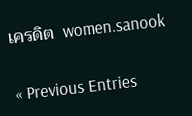เครดิต  women.sanook

« Previous Entries